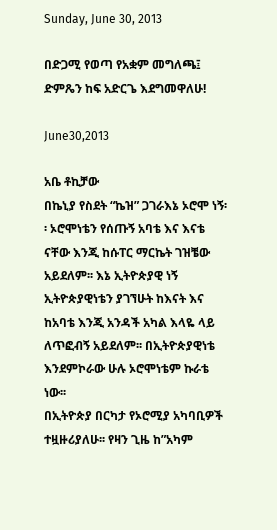Sunday, June 30, 2013

በድጋሚ የወጣ የአቋም መግለጫ፤ ድምጼን ከፍ አድርጌ እደግመዋለሁ!

June30,2013

አቤ ቶኪቻው
በኬኒያ የስደት “ኬዝ” ጋገራእኔ ኦሮሞ ነኝ፡፡ ኦሮሞነቴን የሰጡኝ አባቴ እና እናቴ ናቸው እንጂ ከሱፐር ማርኬት ገዝቼው አይደለም፡፡ እኔ ኢትዮጵያዊ ነኝ ኢትዮጵያዊነቴን ያገኘሁት ከእናት እና ከአባቴ እንጂ አንዳች አካል እላዬ ላይ ለጥፎብኝ አይደለም፡፡ በኢትዮጵያዊነቴ እንደምኮራው ሁሉ ኦሮሞነቴም ኩራቴ ነው፡፡
በኢትዮጵያ በርካታ የኦሮሚያ አካባቢዎች ተዟዙሪያለሁ፡፡ የዛን ጊዜ ከ”አካም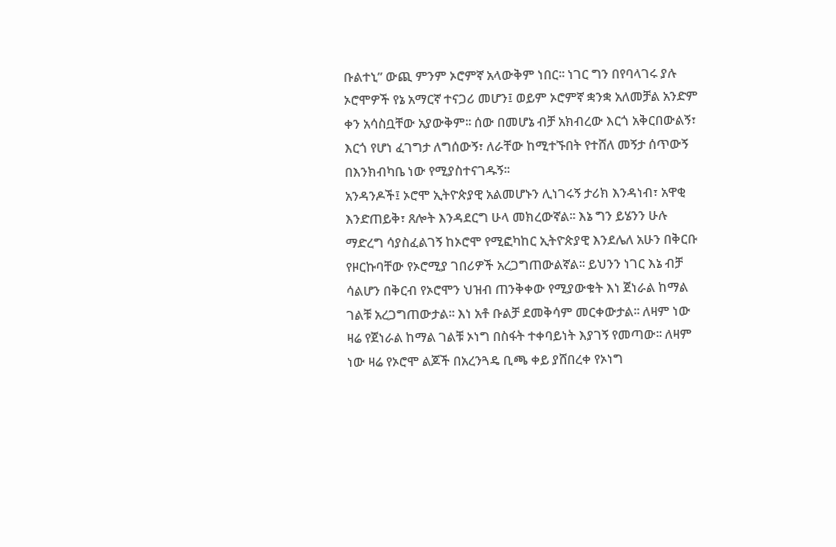ቡልተኒ” ውጪ ምንም ኦሮምኛ አላውቅም ነበር፡፡ ነገር ግን በየባላገሩ ያሉ ኦሮሞዎች የኔ አማርኛ ተናጋሪ መሆን፤ ወይም ኦሮምኛ ቋንቋ አለመቻል አንድም ቀን አሳስቧቸው አያውቅም፡፡ ሰው በመሆኔ ብቻ አክብረው እርጎ አቅርበውልኝ፣ እርጎ የሆነ ፈገግታ ለግሰውኝ፣ ለራቸው ከሚተኙበት የተሸለ መኝታ ሰጥውኝ በእንክብካቤ ነው የሚያስተናገዱኝ፡፡
አንዳንዶች፤ ኦሮሞ ኢትዮጵያዊ አልመሆኑን ሊነገሩኝ ታሪክ እንዳነብ፣ አዋቂ እንድጠይቅ፣ ጸሎት እንዳደርግ ሁላ መክረውኛል፡፡ እኔ ግን ይሄንን ሁሉ ማድረግ ሳያስፈልገኝ ከኦሮሞ የሚፎካከር ኢትዮጵያዊ እንደሌለ አሁን በቅርቡ የዞርኩባቸው የኦሮሚያ ገበሪዎች አረጋግጠውልኛል፡፡ ይህንን ነገር እኔ ብቻ ሳልሆን በቅርብ የኦሮሞን ህዝብ ጠንቅቀው የሚያውቁት እነ ጀነራል ከማል ገልቹ አረጋግጠውታል፡፡ እነ አቶ ቡልቻ ደመቅሳም መርቀውታል፡፡ ለዛም ነው ዛሬ የጀነራል ከማል ገልቹ ኦነግ በስፋት ተቀባይነት እያገኝ የመጣው፡፡ ለዛም ነው ዛሬ የኦሮሞ ልጆች በአረንጓዴ ቢጫ ቀይ ያሸበረቀ የኦነግ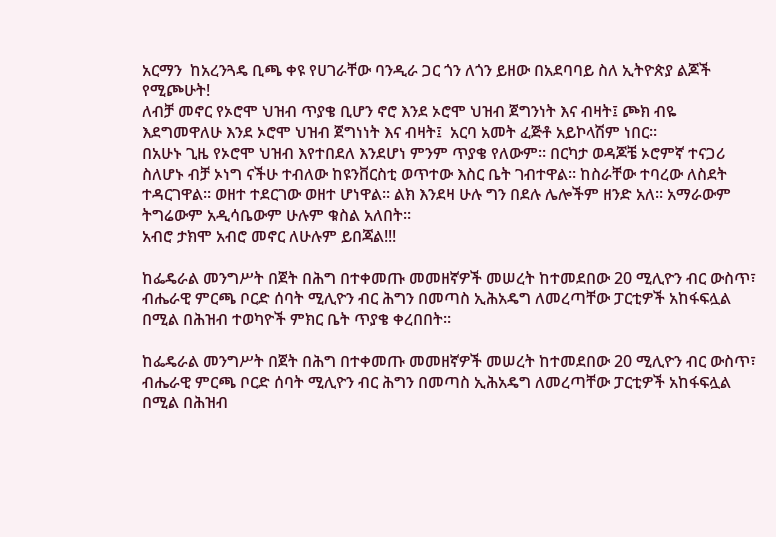አርማን  ከአረንጓዴ ቢጫ ቀዩ የሀገራቸው ባንዲራ ጋር ጎን ለጎን ይዘው በአደባባይ ስለ ኢትዮጵያ ልጆች የሚጮሁት!
ለብቻ መኖር የኦሮሞ ህዝብ ጥያቄ ቢሆን ኖሮ እንደ ኦሮሞ ህዝብ ጀግንነት እና ብዛት፤ ጮክ ብዬ እደግመዋለሁ እንደ ኦሮሞ ህዝብ ጀግነነት እና ብዛት፤  አርባ አመት ፈጅቶ አይኮላሽም ነበር፡፡
በአሁኑ ጊዜ የኦሮሞ ህዝብ እየተበደለ እንደሆነ ምንም ጥያቄ የለውም፡፡ በርካታ ወዳጆቼ ኦሮምኛ ተናጋሪ ስለሆኑ ብቻ ኦነግ ናችሁ ተብለው ከዩንቨርስቲ ወጥተው እስር ቤት ገብተዋል፡፡ ከስራቸው ተባረው ለስደት ተዳርገዋል፡፡ ወዘተ ተደርገው ወዘተ ሆነዋል፡፡ ልክ እንደዛ ሁሉ ግን በደሉ ሌሎችም ዘንድ አለ፡፡ አማራውም ትግሬውም አዲሳቤውም ሁሉም ቁስል አለበት፡፡
አብሮ ታክሞ አብሮ መኖር ለሁሉም ይበጃል!!!

ከፌዴራል መንግሥት በጀት በሕግ በተቀመጡ መመዘኛዎች መሠረት ከተመደበው 20 ሚሊዮን ብር ውስጥ፣ ብሔራዊ ምርጫ ቦርድ ሰባት ሚሊዮን ብር ሕግን በመጣስ ኢሕአዴግ ለመረጣቸው ፓርቲዎች አከፋፍሏል በሚል በሕዝብ ተወካዮች ምክር ቤት ጥያቄ ቀረበበት፡፡

ከፌዴራል መንግሥት በጀት በሕግ በተቀመጡ መመዘኛዎች መሠረት ከተመደበው 20 ሚሊዮን ብር ውስጥ፣ ብሔራዊ ምርጫ ቦርድ ሰባት ሚሊዮን ብር ሕግን በመጣስ ኢሕአዴግ ለመረጣቸው ፓርቲዎች አከፋፍሏል በሚል በሕዝብ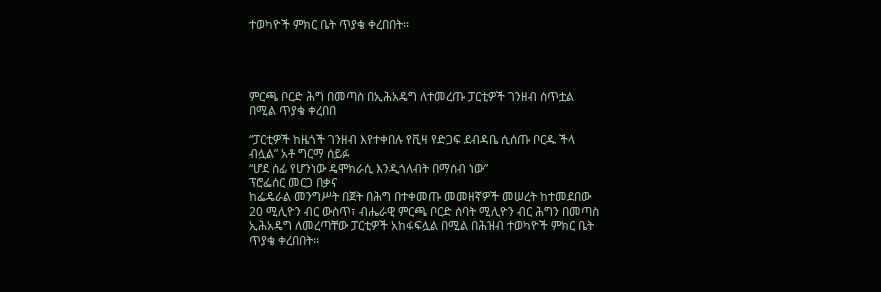ተወካዮች ምክር ቤት ጥያቄ ቀረበበት፡፡




ምርጫ ቦርድ ሕግ በመጣስ በኢሕአዴግ ለተመረጡ ፓርቲዎች ገንዘብ ሰጥቷል በሚል ጥያቄ ቀረበበ

“ፓርቲዎች ከዜጎች ገንዘብ እየተቀበሉ የቪዛ የድጋፍ ደብዳቤ ሲሰጡ ቦርዱ ችላ ብሏል” አቶ ግርማ ሰይፉ
“ሆደ ሰፊ የሆንነው ዴሞክራሲ እንዲጎለብት በማሰብ ነው”
ፕሮፌሰር መርጋ በቃና
ከፌዴራል መንግሥት በጀት በሕግ በተቀመጡ መመዘኛዎች መሠረት ከተመደበው 20 ሚሊዮን ብር ውስጥ፣ ብሔራዊ ምርጫ ቦርድ ሰባት ሚሊዮን ብር ሕግን በመጣስ ኢሕአዴግ ለመረጣቸው ፓርቲዎች አከፋፍሏል በሚል በሕዝብ ተወካዮች ምክር ቤት ጥያቄ ቀረበበት፡፡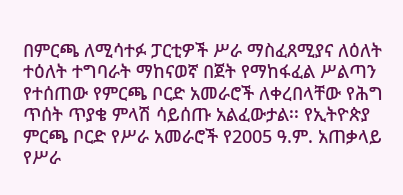በምርጫ ለሚሳተፉ ፓርቲዎች ሥራ ማስፈጸሚያና ለዕለት ተዕለት ተግባራት ማከናወኛ በጀት የማከፋፈል ሥልጣን የተሰጠው የምርጫ ቦርድ አመራሮች ለቀረበላቸው የሕግ ጥሰት ጥያቄ ምላሽ ሳይሰጡ አልፈውታል፡፡ የኢትዮጵያ ምርጫ ቦርድ የሥራ አመራሮች የ2005 ዓ.ም. አጠቃላይ የሥራ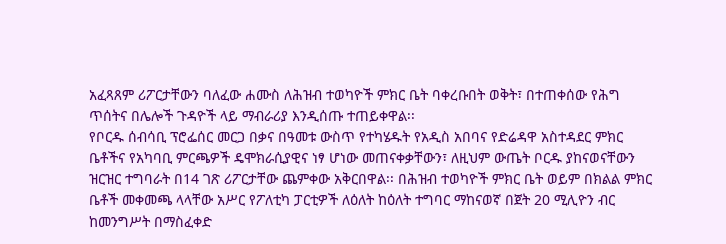አፈጻጸም ሪፖርታቸውን ባለፈው ሐሙስ ለሕዝብ ተወካዮች ምክር ቤት ባቀረቡበት ወቅት፣ በተጠቀሰው የሕግ ጥሰትና በሌሎች ጉዳዮች ላይ ማብራሪያ እንዲሰጡ ተጠይቀዋል፡፡
የቦርዱ ሰብሳቢ ፕሮፌሰር መርጋ በቃና በዓመቱ ውስጥ የተካሄዱት የአዲስ አበባና የድሬዳዋ አስተዳደር ምክር ቤቶችና የአካባቢ ምርጫዎች ዴሞክራሲያዊና ነፃ ሆነው መጠናቀቃቸውን፣ ለዚህም ውጤት ቦርዱ ያከናወናቸውን ዝርዝር ተግባራት በ14 ገጽ ሪፖርታቸው ጨምቀው አቅርበዋል፡፡ በሕዝብ ተወካዮች ምክር ቤት ወይም በክልል ምክር ቤቶች መቀመጫ ላላቸው አሥር የፖለቲካ ፓርቲዎች ለዕለት ከዕለት ተግባር ማከናወኛ በጀት 20 ሚሊዮን ብር ከመንግሥት በማስፈቀድ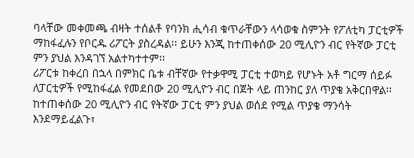ባላቸው መቀመጫ ብዛት ተሰልቶ የባንክ ሒሳብ ቁጥራቸውን ላሳወቁ ስምንት የፖለቲካ ፓርቲዎች ማከፋፈሉን የቦርዱ ሪፖርት ያስረዳል፡፡ ይሁን እንጂ ከተጠቀሰው 20 ሚሊዮን ብር የትኛው ፓርቲ ምን ያህል እንዳገኘ አልተካተተም፡፡
ሪፖርቱ ከቀረበ በኋላ በምክር ቤቱ ብቸኛው የተቃዋሚ ፓርቲ ተወካይ የሆኑት አቶ ግርማ ሰይፉ ለፓርቲዎች የሚከፋፈል የመደበው 20 ሚሊዮን ብር በጀት ላይ ጠንከር ያለ ጥያቄ አቅርበዋል፡፡
ከተጠቀሰው 20 ሚሊዮን ብር የትኛው ፓርቲ ምን ያህል ወሰደ የሚል ጥያቄ ማንሳት እንደማይፈልጉ፣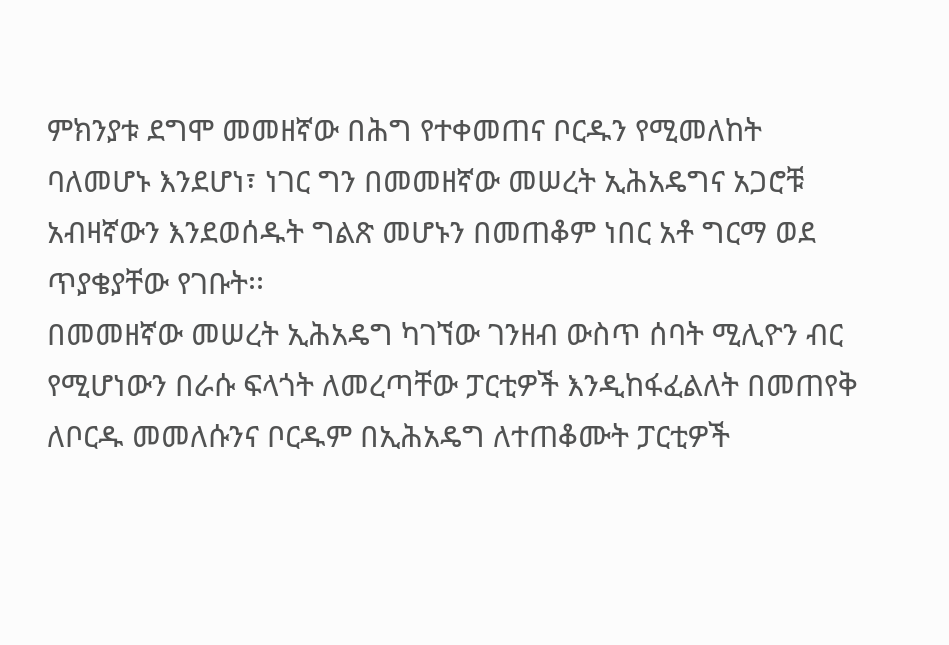ምክንያቱ ደግሞ መመዘኛው በሕግ የተቀመጠና ቦርዱን የሚመለከት ባለመሆኑ እንደሆነ፣ ነገር ግን በመመዘኛው መሠረት ኢሕአዴግና አጋሮቹ አብዛኛውን እንደወሰዱት ግልጽ መሆኑን በመጠቆም ነበር አቶ ግርማ ወደ ጥያቄያቸው የገቡት፡፡
በመመዘኛው መሠረት ኢሕአዴግ ካገኘው ገንዘብ ውስጥ ሰባት ሚሊዮን ብር የሚሆነውን በራሱ ፍላጎት ለመረጣቸው ፓርቲዎች እንዲከፋፈልለት በመጠየቅ ለቦርዱ መመለሱንና ቦርዱም በኢሕአዴግ ለተጠቆሙት ፓርቲዎች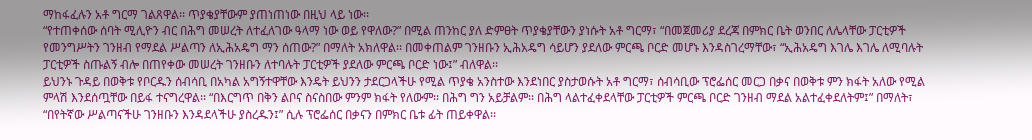ማከፋፈሉን አቶ ግርማ ገልጸዋል፡፡ ጥያቄያቸውም ያጠነጠነው በዚህ ላይ ነው፡፡
“የተጠቀሰው ሰባት ሚሊዮን ብር በሕግ መሠረት ለተፈለገው ዓላማ ነው ወይ የዋለው?” በሚል ጠንከር ያለ ድምፀት ጥያቄያቸውን ያነሱት አቶ ግርማ፣ “በመጀመሪያ ደረጃ በምክር ቤት ወንበር ለሌላቸው ፓርቲዎች የመንግሥትን ገንዘብ የማደል ሥልጣን ለኢሕአዴግ ማን ሰጠው?” በማለት አክለዋል፡፡ በመቀጠልም ገንዘቡን ኢሕአዴግ ሳይሆን ያደለው ምርጫ ቦርድ መሆኑ እንዳስገረማቸው፣ “ኢሕአዴግ እገሌ እገሌ ለሚባሉት ፓርቲዎች ስጡልኝ ብሎ በጠየቀው መሠረት ገንዘቡን ለተባሉት ፓርቲዎች ያደለው ምርጫ ቦርድ ነው፤” ብለዋል፡፡
ይህንኑ ጉዳይ በወቅቱ የቦርዱን ሰብሳቢ በአካል አግኝተዋቸው እንዴት ይህንን ታደርጋላችሁ የሚል ጥያቄ አንስተው እንደነበር ያስታወሱት አቶ ግርማ፣ ሰብሳቢው ፕሮፌሰር መርጋ በቃና በወቅቱ ምን ክፋት አለው የሚል ምላሽ እንደሰጧቸው በይፋ ተናግረዋል፡፡ “በእርግጥ በቅን ልቦና ስናስበው ምንም ክፋት የለውም፡፡ በሕግ ግን አይቻልም፡፡ በሕግ ላልተፈቀደላቸው ፓርቲዎች ምርጫ ቦርድ ገንዘብ ማደል አልተፈቀደለትም፤” በማለት፣ “በየትኛው ሥልጣናችሁ ገንዘቡን እንዳደላችሁ ያስረዱን፤” ሲሉ ፕሮፌሰር በቃናን በምክር ቤቱ ፊት ጠይቀዋል፡፡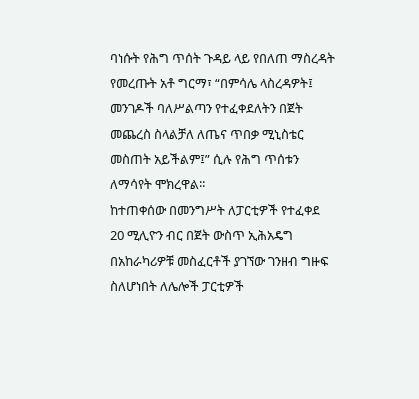ባነሱት የሕግ ጥሰት ጉዳይ ላይ የበለጠ ማስረዳት የመረጡት አቶ ግርማ፣ “በምሳሌ ላስረዳዎት፤ መንገዶች ባለሥልጣን የተፈቀደለትን በጀት መጨረስ ስላልቻለ ለጤና ጥበቃ ሚኒስቴር መስጠት አይችልም፤” ሲሉ የሕግ ጥሰቱን ለማሳየት ሞክረዋል፡፡
ከተጠቀሰው በመንግሥት ለፓርቲዎች የተፈቀደ 20 ሚሊዮን ብር በጀት ውስጥ ኢሕአዴግ በአከራካሪዎቹ መስፈርቶች ያገኘው ገንዘብ ግዙፍ ስለሆነበት ለሌሎች ፓርቲዎች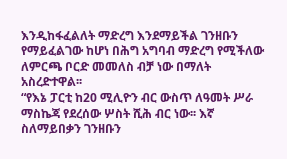እንዲከፋፈልለት ማድረግ እንደማይችል ገንዘቡን የማይፈልገው ከሆነ በሕግ አግባብ ማድረግ የሚችለው ለምርጫ ቦርድ መመለስ ብቻ ነው በማለት አስረድተዋል፡፡
“የእኔ ፓርቲ ከ20 ሚሊዮን ብር ውስጥ ለዓመት ሥራ ማስኬጃ የደረሰው ሦስት ሺሕ ብር ነው፡፡ እኛ ስለማይበቃን ገንዘቡን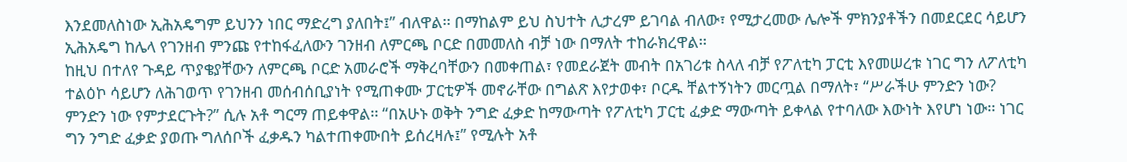እንደመለስነው ኢሕአዴግም ይህንን ነበር ማድረግ ያለበት፤” ብለዋል፡፡ በማከልም ይህ ስህተት ሊታረም ይገባል ብለው፣ የሚታረመው ሌሎች ምክንያቶችን በመደርደር ሳይሆን ኢሕአዴግ ከሌላ የገንዘብ ምንጩ የተከፋፈለውን ገንዘብ ለምርጫ ቦርድ በመመለስ ብቻ ነው በማለት ተከራክረዋል፡፡
ከዚህ በተለየ ጉዳይ ጥያቄያቸውን ለምርጫ ቦርድ አመራሮች ማቅረባቸውን በመቀጠል፣ የመደራጀት መብት በአገሪቱ ስላለ ብቻ የፖለቲካ ፓርቲ እየመሠረቱ ነገር ግን ለፖለቲካ ተልዕኮ ሳይሆን ለሕገወጥ የገንዘብ መሰብሰቢያነት የሚጠቀሙ ፓርቲዎች መኖራቸው በግልጽ እየታወቀ፣ ቦርዱ ቸልተኝነትን መርጧል በማለት፣ “ሥራችሁ ምንድን ነው? ምንድን ነው የምታደርጉት?” ሲሉ አቶ ግርማ ጠይቀዋል፡፡ “በአሁኑ ወቅት ንግድ ፈቃድ ከማውጣት የፖለቲካ ፓርቲ ፈቃድ ማውጣት ይቀላል የተባለው እውነት እየሆነ ነው፡፡ ነገር ግን ንግድ ፈቃድ ያወጡ ግለሰቦች ፈቃዱን ካልተጠቀሙበት ይሰረዛሉ፤” የሚሉት አቶ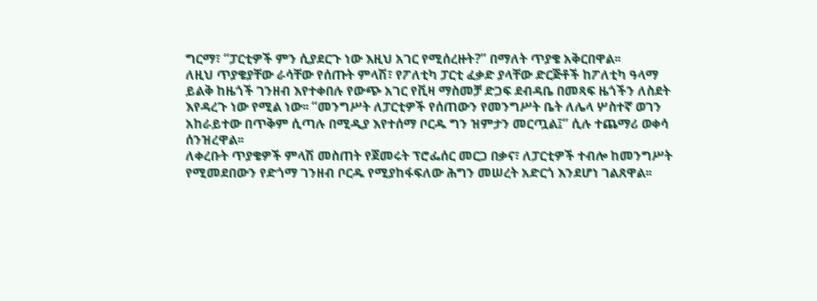ግርማ፣ “ፓርቲዎች ምን ሲያደርጉ ነው እዚህ አገር የሚሰረዙት?” በማለት ጥያቄ አቅርበዋል፡፡
ለዚህ ጥያቄያቸው ራሳቸው የሰጡት ምላሽ፣ የፖለቲካ ፓርቲ ፈቃድ ያላቸው ድርጅቶች ከፖለቲካ ዓላማ ይልቅ ከዜጎች ገንዘብ እየተቀበሉ የውጭ አገር የቪዛ ማስመቻ ድጋፍ ደብዳቤ በመጻፍ ዜጎችን ለስደት እየዳረጉ ነው የሚል ነው፡፡ “መንግሥት ለፓርቲዎች የሰጠውን የመንግሥት ቤት ለሌላ ሦስተኛ ወገን አከራይተው በጥቅም ሲጣሉ በሚዲያ እየተሰማ ቦርዱ ግን ዝምታን መርጧል፤” ሲሉ ተጨማሪ ወቀሳ ሰንዝረዋል፡፡
ለቀረቡት ጥያቄዎች ምላሽ መስጠት የጀመሩት ፕሮፌሰር መርጋ በቃና፣ ለፓርቲዎች ተብሎ ከመንግሥት የሚመደበውን የድጎማ ገንዘብ ቦርዱ የሚያከፋፍለው ሕግን መሠረት አድርጎ እንደሆነ ገልጸዋል፡፡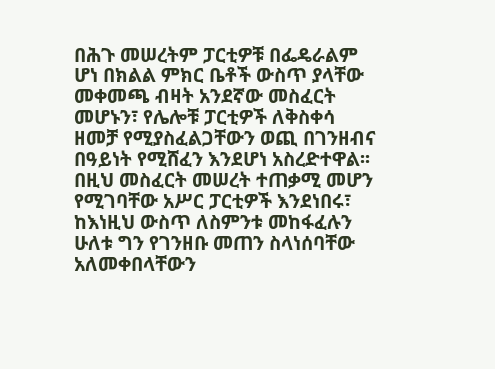በሕጉ መሠረትም ፓርቲዎቹ በፌዴራልም ሆነ በክልል ምክር ቤቶች ውስጥ ያላቸው መቀመጫ ብዛት አንደኛው መስፈርት መሆኑን፣ የሌሎቹ ፓርቲዎች ለቅስቀሳ ዘመቻ የሚያስፈልጋቸውን ወጪ በገንዘብና በዓይነት የሚሸፈን እንደሆነ አስረድተዋል፡፡
በዚህ መስፈርት መሠረት ተጠቃሚ መሆን የሚገባቸው አሥር ፓርቲዎች እንደነበሩ፣ ከእነዚህ ውስጥ ለስምንቱ መከፋፈሉን ሁለቱ ግን የገንዘቡ መጠን ስላነሰባቸው አለመቀበላቸውን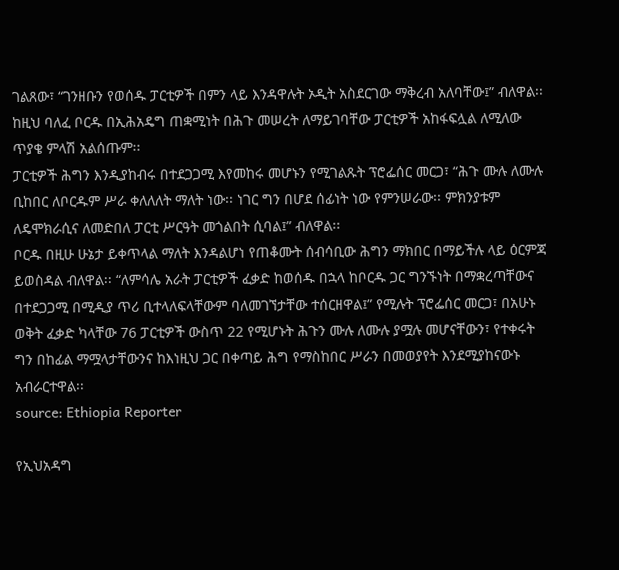ገልጸው፣ “ገንዘቡን የወሰዱ ፓርቲዎች በምን ላይ እንዳዋሉት ኦዲት አስደርገው ማቅረብ አለባቸው፤” ብለዋል፡፡ ከዚህ ባለፈ ቦርዱ በኢሕአዴግ ጠቋሚነት በሕጉ መሠረት ለማይገባቸው ፓርቲዎች አከፋፍሏል ለሚለው ጥያቄ ምላሽ አልሰጡም፡፡
ፓርቲዎች ሕግን እንዲያከብሩ በተደጋጋሚ እየመከሩ መሆኑን የሚገልጹት ፕሮፌሰር መርጋ፣ “ሕጉ ሙሉ ለሙሉ ቢከበር ለቦርዱም ሥራ ቀለለለት ማለት ነው፡፡ ነገር ግን በሆደ ሰፊነት ነው የምንሠራው፡፡ ምክንያቱም ለዴሞክራሲና ለመድበለ ፓርቲ ሥርዓት መጎልበት ሲባል፤” ብለዋል፡፡
ቦርዱ በዚሁ ሁኔታ ይቀጥላል ማለት እንዳልሆነ የጠቆሙት ሰብሳቢው ሕግን ማክበር በማይችሉ ላይ ዕርምጃ ይወስዳል ብለዋል፡፡ “ለምሳሌ አራት ፓርቲዎች ፈቃድ ከወሰዱ በኋላ ከቦርዱ ጋር ግንኙነት በማቋረጣቸውና በተደጋጋሚ በሚዲያ ጥሪ ቢተላለፍላቸውም ባለመገኘታቸው ተሰርዘዋል፤” የሚሉት ፕሮፌሰር መርጋ፣ በአሁኑ ወቅት ፈቃድ ካላቸው 76 ፓርቲዎች ውስጥ 22 የሚሆኑት ሕጉን ሙሉ ለሙሉ ያሟሉ መሆናቸውን፣ የተቀሩት ግን በከፊል ማሟላታቸውንና ከእነዚህ ጋር በቀጣይ ሕግ የማስከበር ሥራን በመወያየት እንደሚያከናውኑ አብራርተዋል፡፡
source: Ethiopia Reporter

የኢህአዳግ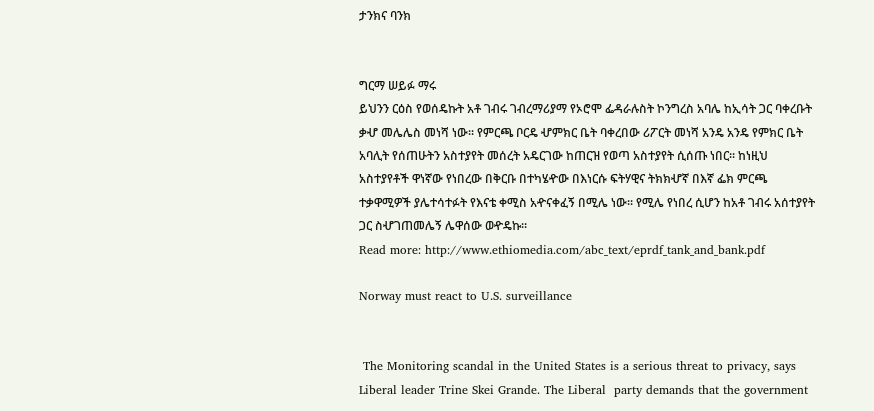ታንክና ባንክ


ግርማ ሠይፉ ማሩ
ይህንን ርዕስ የወሰዴኩት አቶ ገብሩ ገብረማሪያማ የኦሮሞ ፌዳራሉስት ኮንግረስ አባሌ ከኢሳት ጋር ባቀረቡት ቃሇ መሌሌስ መነሻ ነው፡፡ የምርጫ ቦርዴ ሇምክር ቤት ባቀረበው ሪፖርት መነሻ አንዴ አንዴ የምክር ቤት አባሊት የሰጠሁትን አስተያየት መሰረት አዴርገው ከጠርዝ የወጣ አስተያየት ሲሰጡ ነበር፡፡ ከነዚህ አስተያየቶች ዋነኛው የነበረው በቅርቡ በተካሄዯው በእነርሱ ፍትሃዊና ትክክሇኛ በእኛ ፌክ ምርጫ ተቃዋሚዎች ያሌተሳተፉት የእናቴ ቀሚስ አዯናቀፈኝ በሚሌ ነው፡፡ የሚሌ የነበረ ሲሆን ከአቶ ገብሩ አሰተያየት ጋር ስሇገጠመሌኝ ሌዋሰው ወዯዴኩ፡፡
Read more: http://www.ethiomedia.com/abc_text/eprdf_tank_and_bank.pdf

Norway must react to U.S. surveillance


 The Monitoring scandal in the United States is a serious threat to privacy, says Liberal leader Trine Skei Grande. The Liberal  party demands that the government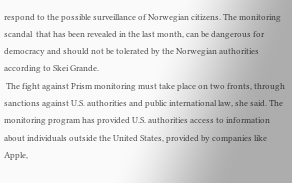respond to the possible surveillance of Norwegian citizens. The monitoring scandal  that has been revealed in the last month, can be dangerous for democracy and should not be tolerated by the Norwegian authorities according to Skei Grande.
 The fight against Prism monitoring must take place on two fronts, through sanctions against U.S. authorities and public international law, she said. The monitoring program has provided U.S. authorities access to information about individuals outside the United States, provided by companies like Apple,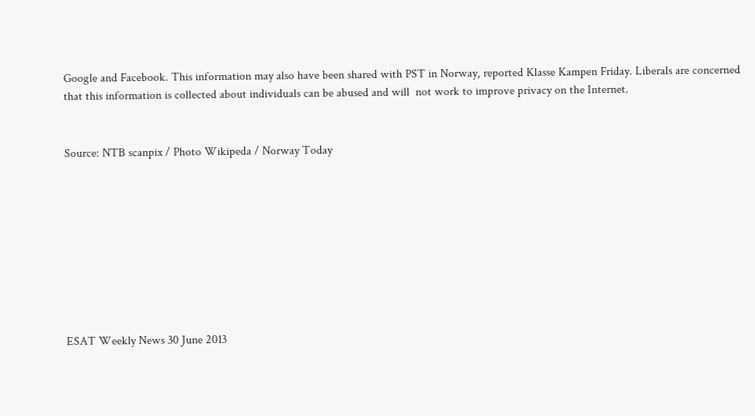Google and Facebook. This information may also have been shared with PST in Norway, reported Klasse Kampen Friday. Liberals are concerned that this information is collected about individuals can be abused and will  not work to improve privacy on the Internet.


Source: NTB scanpix / Photo Wikipeda / Norway Today









ESAT Weekly News 30 June 2013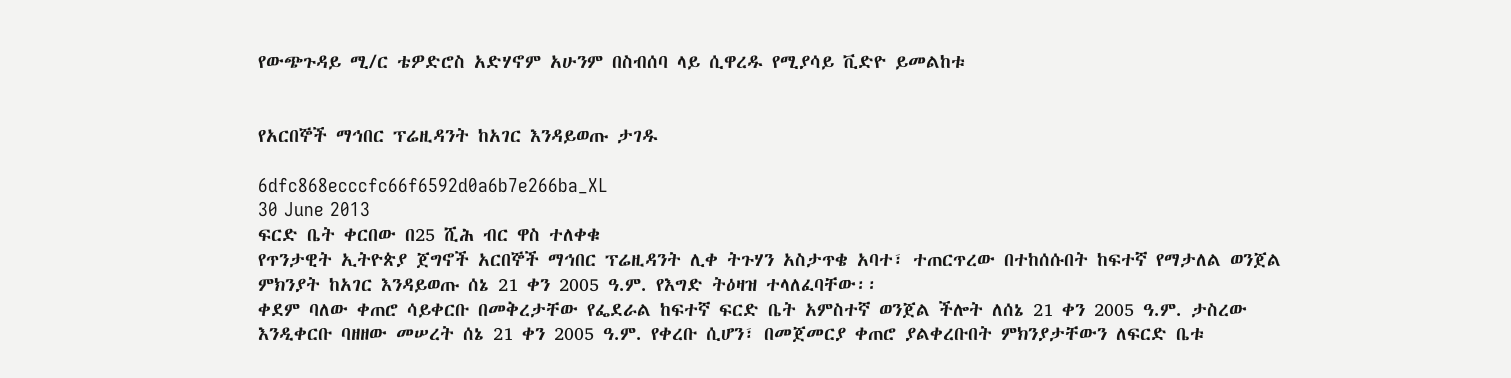የውጭጉዳይ ሚ/ር ቴዎድሮስ አድሃኖም አሁንም በስብሰባ ላይ ሲዋረዱ የሚያሳይ ቪድዮ ይመልከቱ


የአርበኞች ማኅበር ፕሬዚዳንት ከአገር እንዳይወጡ ታገዱ

6dfc868ecccfc66f6592d0a6b7e266ba_XL
30 June 2013
ፍርድ ቤት ቀርበው በ25 ሺሕ ብር ዋስ ተለቀቁ
የጥንታዊት ኢትዮጵያ ጀግኖች አርበኞች ማኅበር ፕሬዚዳንት ሊቀ ትጉሃን አስታጥቄ አባተ፣ ተጠርጥረው በተከሰሱበት ከፍተኛ የማታለል ወንጀል ምክንያት ከአገር እንዳይወጡ ሰኔ 21 ቀን 2005 ዓ.ም. የእግድ ትዕዛዝ ተላለፈባቸው፡፡
ቀደም ባለው ቀጠሮ ሳይቀርቡ በመቅረታቸው የፌደራል ከፍተኛ ፍርድ ቤት አምስተኛ ወንጀል ችሎት ለሰኔ 21 ቀን 2005 ዓ.ም. ታስረው እንዲቀርቡ ባዘዘው መሠረት ሰኔ 21 ቀን 2005 ዓ.ም. የቀረቡ ሲሆን፣ በመጀመርያ ቀጠሮ ያልቀረቡበት ምክንያታቸውን ለፍርድ ቤቱ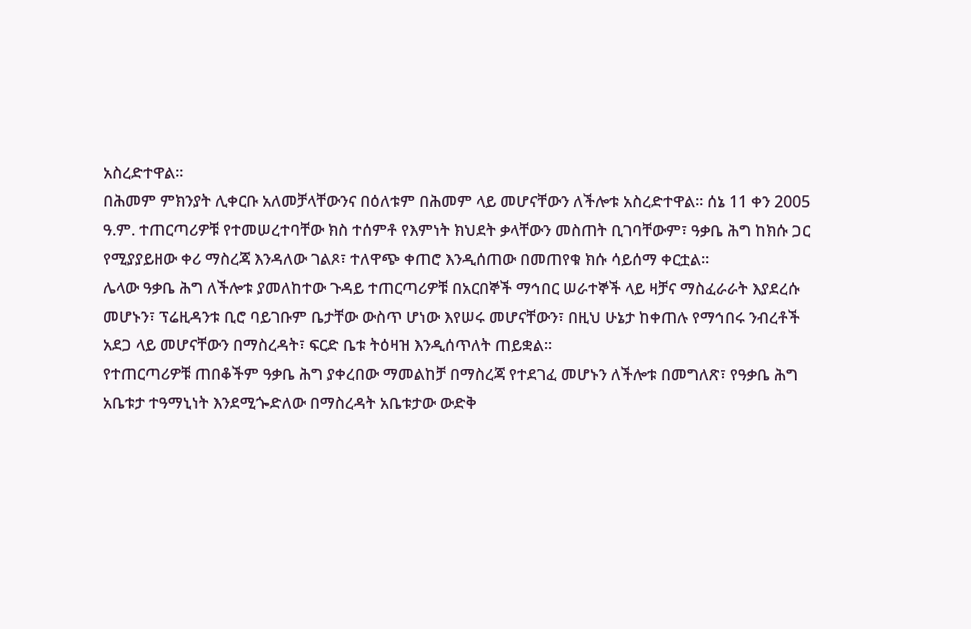አስረድተዋል፡፡
በሕመም ምክንያት ሊቀርቡ አለመቻላቸውንና በዕለቱም በሕመም ላይ መሆናቸውን ለችሎቱ አስረድተዋል፡፡ ሰኔ 11 ቀን 2005 ዓ.ም. ተጠርጣሪዎቹ የተመሠረተባቸው ክስ ተሰምቶ የእምነት ክህደት ቃላቸውን መስጠት ቢገባቸውም፣ ዓቃቤ ሕግ ከክሱ ጋር የሚያያይዘው ቀሪ ማስረጃ እንዳለው ገልጾ፣ ተለዋጭ ቀጠሮ እንዲሰጠው በመጠየቁ ክሱ ሳይሰማ ቀርቷል፡፡
ሌላው ዓቃቤ ሕግ ለችሎቱ ያመለከተው ጉዳይ ተጠርጣሪዎቹ በአርበኞች ማኅበር ሠራተኞች ላይ ዛቻና ማስፈራራት እያደረሱ መሆኑን፣ ፕሬዚዳንቱ ቢሮ ባይገቡም ቤታቸው ውስጥ ሆነው እየሠሩ መሆናቸውን፣ በዚህ ሁኔታ ከቀጠሉ የማኅበሩ ንብረቶች አደጋ ላይ መሆናቸውን በማስረዳት፣ ፍርድ ቤቱ ትዕዛዝ እንዲሰጥለት ጠይቋል፡፡
የተጠርጣሪዎቹ ጠበቆችም ዓቃቤ ሕግ ያቀረበው ማመልከቻ በማስረጃ የተደገፈ መሆኑን ለችሎቱ በመግለጽ፣ የዓቃቤ ሕግ አቤቱታ ተዓማኒነት እንደሚጐድለው በማስረዳት አቤቱታው ውድቅ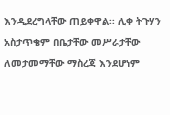እንዲደረግላቸው ጠይቀዋል፡፡ ሊቀ ትጉሃን አስታጥቄም በቤታቸው መሥራታቸው ለመታመማቸው ማስረጃ እንደሆነም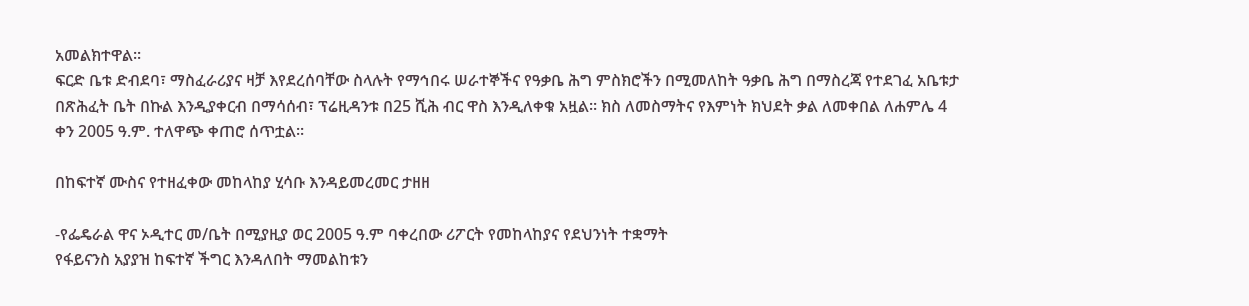አመልክተዋል፡፡
ፍርድ ቤቱ ድብደባ፣ ማስፈራሪያና ዛቻ እየደረሰባቸው ስላሉት የማኅበሩ ሠራተኞችና የዓቃቤ ሕግ ምስክሮችን በሚመለከት ዓቃቤ ሕግ በማስረጃ የተደገፈ አቤቱታ በጽሕፈት ቤት በኩል እንዲያቀርብ በማሳሰብ፣ ፕሬዚዳንቱ በ25 ሺሕ ብር ዋስ እንዲለቀቁ አዟል፡፡ ክስ ለመስማትና የእምነት ክህደት ቃል ለመቀበል ለሐምሌ 4 ቀን 2005 ዓ.ም. ተለዋጭ ቀጠሮ ሰጥቷል፡፡

በከፍተኛ ሙስና የተዘፈቀው መከላከያ ሂሳቡ እንዳይመረመር ታዘዘ

-የፌዴራል ዋና ኦዲተር መ/ቤት በሚያዚያ ወር 2005 ዓ.ም ባቀረበው ሪፖርት የመከላከያና የደህንነት ተቋማት
የፋይናንስ አያያዝ ከፍተኛ ችግር እንዳለበት ማመልከቱን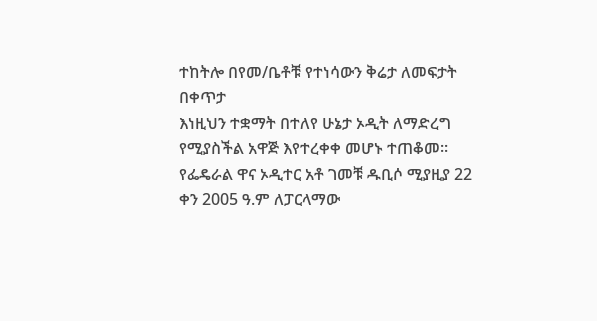ተከትሎ በየመ/ቤቶቹ የተነሳውን ቅሬታ ለመፍታት በቀጥታ
እነዚህን ተቋማት በተለየ ሁኔታ ኦዲት ለማድረግ የሚያስችል አዋጅ እየተረቀቀ መሆኑ ተጠቆመ፡፡
የፌዴራል ዋና ኦዲተር አቶ ገመቹ ዱቢሶ ሚያዚያ 22 ቀን 2005 ዓ.ም ለፓርላማው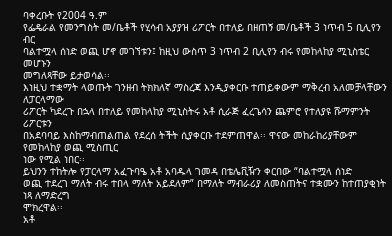ባቀረቡት የ2004 ዓ.ም
የፌዴራል የመንግስት መ/ቤቶች የሂሳብ አያያዝ ሪፖርት በተለይ በዘጠኝ መ/ቤቶች 3 ነጥብ 5 ቢሊየን ብር
ባልተሟላ ሰነድ ወጪ ሆኖ መገኘቱን፤ ከዚህ ውስጥ 3 ነጥብ 2 ቢሊየን ብሩ የመከላከያ ሚኒስቴር መሆኑን
መግለጻቸው ይታወሳል፡፡
እነዚህ ተቋማት ላወጡት ገንዘብ ትክክለኛ ማስረጃ እንዲያቀርቡ ተጠይቀውም ማቅረብ አለመቻላቸውን ለፓርላማው
ሪፖርት ካደረጉ በኋላ በተለይ የመከላከያ ሚኒስትሩ አቶ ሲራጅ ፈረጌሳን ጨምሮ የተለያዩ ሹማምንት ሪፖርቱን
በአደባባይ እስከማብጠልጠል የደረሰ ትችት ሲያቀርቡ ተደምጠዋል፡፡ ዋናው መከራከሪያቸውም የመከላከያ ወጪ ሚስጢር
ነው የሚል ነበር፡፡
ይህንን ተከትሎ የፓርላማ አፈጉባዔ አቶ አባዱላ ገመዳ በቴሌቪዥን ቀርበው “ባልተሟላ ሰነድ
ወጪ ተደረገ ማለት ብሩ ተበላ ማለት አይደለም” በማለት ማብራሪያ ለመስጠትና ተቋሙን ከተጠያቂነት ነጻ ለማድረግ
ሞክረዋል፡፡
አቶ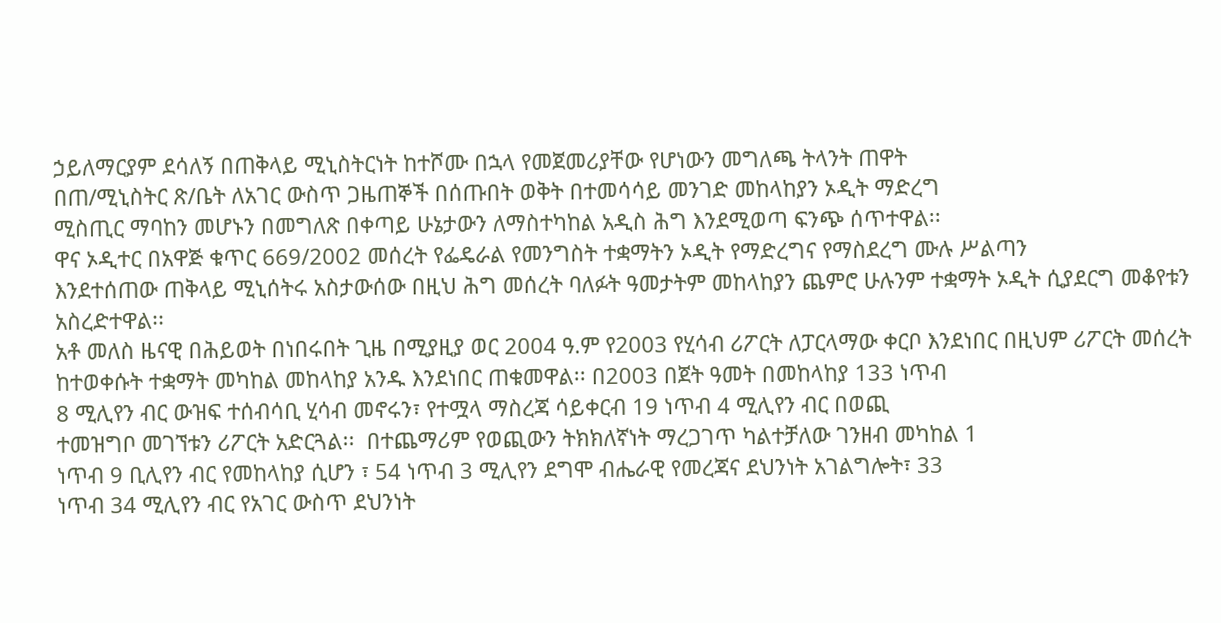ኃይለማርያም ደሳለኝ በጠቅላይ ሚኒስትርነት ከተሾሙ በኋላ የመጀመሪያቸው የሆነውን መግለጫ ትላንት ጠዋት
በጠ/ሚኒስትር ጽ/ቤት ለአገር ውስጥ ጋዜጠኞች በሰጡበት ወቅት በተመሳሳይ መንገድ መከላከያን ኦዲት ማድረግ
ሚስጢር ማባከን መሆኑን በመግለጽ በቀጣይ ሁኔታውን ለማስተካከል አዲስ ሕግ እንደሚወጣ ፍንጭ ሰጥተዋል፡፡
ዋና ኦዲተር በአዋጅ ቁጥር 669/2002 መሰረት የፌዴራል የመንግስት ተቋማትን ኦዲት የማድረግና የማስደረግ ሙሉ ሥልጣን
እንደተሰጠው ጠቅላይ ሚኒሰትሩ አስታውሰው በዚህ ሕግ መሰረት ባለፉት ዓመታትም መከላከያን ጨምሮ ሁሉንም ተቋማት ኦዲት ሲያደርግ መቆየቱን አስረድተዋል፡፡
አቶ መለስ ዜናዊ በሕይወት በነበሩበት ጊዜ በሚያዚያ ወር 2004 ዓ.ም የ2003 የሂሳብ ሪፖርት ለፓርላማው ቀርቦ እንደነበር በዚህም ሪፖርት መሰረት
ከተወቀሱት ተቋማት መካከል መከላከያ አንዱ እንደነበር ጠቁመዋል፡፡ በ2003 በጀት ዓመት በመከላከያ 133 ነጥብ
8 ሚሊየን ብር ውዝፍ ተሰብሳቢ ሂሳብ መኖሩን፣ የተሟላ ማስረጃ ሳይቀርብ 19 ነጥብ 4 ሚሊየን ብር በወጪ
ተመዝግቦ መገኘቱን ሪፖርት አድርጓል፡፡  በተጨማሪም የወጪውን ትክክለኛነት ማረጋገጥ ካልተቻለው ገንዘብ መካከል 1
ነጥብ 9 ቢሊየን ብር የመከላከያ ሲሆን ፣ 54 ነጥብ 3 ሚሊየን ደግሞ ብሔራዊ የመረጃና ደህንነት አገልግሎት፣ 33
ነጥብ 34 ሚሊየን ብር የአገር ውስጥ ደህንነት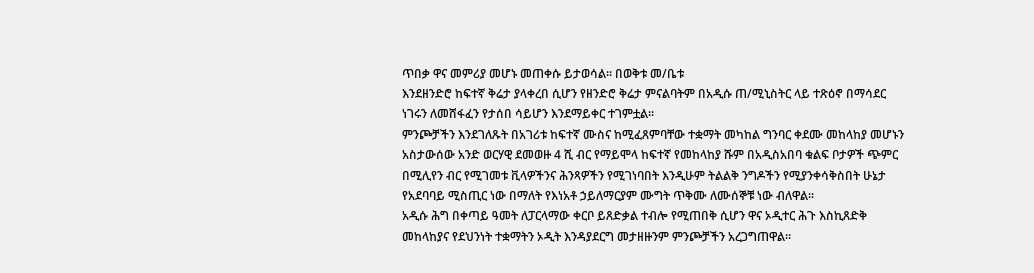ጥበቃ ዋና መምሪያ መሆኑ መጠቀሱ ይታወሳል፡፡ በወቅቱ መ/ቤቱ
እንደዘንድሮ ከፍተኛ ቅሬታ ያላቀረበ ሲሆን የዘንድሮ ቅሬታ ምናልባትም በአዲሱ ጠ/ሚኒስትር ላይ ተጽዕኖ በማሳደር
ነገሩን ለመሸፋፈን የታሰበ ሳይሆን እንደማይቀር ተገምቷል፡፡
ምንጮቻችን እንደገለጹት በአገሪቱ ከፍተኛ ሙስና ከሚፈጸምባቸው ተቋማት መካከል ግንባር ቀደሙ መከላከያ መሆኑን
አስታውሰው አንድ ወርሃዊ ደመወዙ 4 ሺ ብር የማይሞላ ከፍተኛ የመከላከያ ሹም በአዲስአበባ ቁልፍ ቦታዎች ጭምር
በሚሊየን ብር የሚገመቱ ቪላዎችንና ሕንጻዎችን የሚገነባበት እንዲሁም ትልልቅ ንግዶችን የሚያንቀሳቅስበት ሁኔታ
የአደባባይ ሚስጢር ነው በማለት የእነአቶ ኃይለማርያም ሙግት ጥቅሙ ለሙሰኞቹ ነው ብለዋል፡፡
አዲሱ ሕግ በቀጣይ ዓመት ለፓርላማው ቀርቦ ይጸድቃል ተብሎ የሚጠበቅ ሲሆን ዋና ኦዲተር ሕጉ እስኪጸድቅ
መከላከያና የደህንነት ተቋማትን ኦዲት እንዳያደርግ መታዘዙንም ምንጮቻችን አረጋግጠዋል፡፡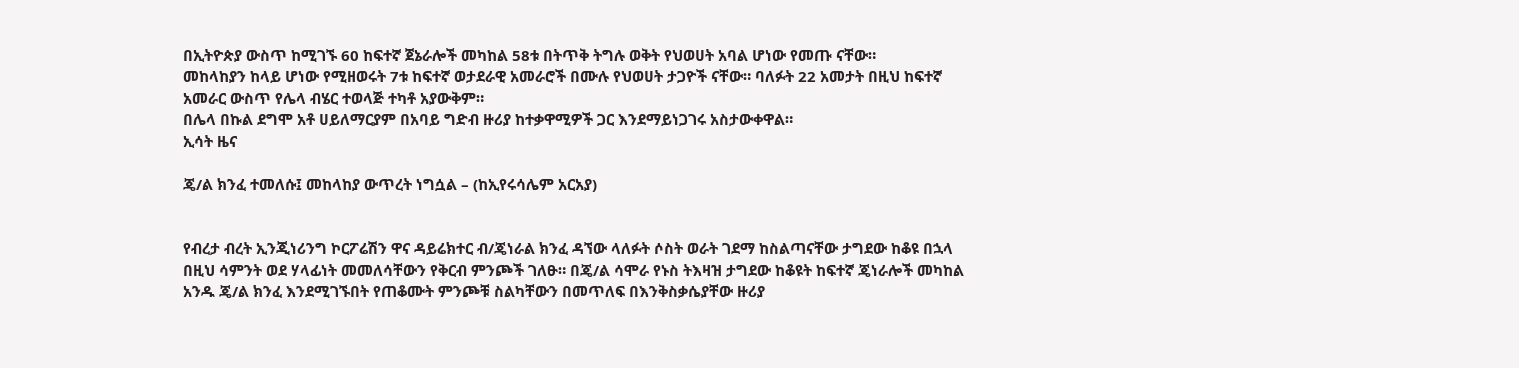በኢትዮጵያ ውስጥ ከሚገኙ 60 ከፍተኛ ጀኔራሎች መካከል 58ቱ በትጥቅ ትግሉ ወቅት የህወሀት አባል ሆነው የመጡ ናቸው።
መከላከያን ከላይ ሆነው የሚዘወሩት 7ቱ ከፍተኛ ወታደራዊ አመራሮች በሙሉ የህወሀት ታጋዮች ናቸው። ባለፉት 22 አመታት በዚህ ከፍተኛ
አመራር ውስጥ የሌላ ብሄር ተወላጅ ተካቶ አያውቅም።
በሌላ በኩል ደግሞ አቶ ሀይለማርያም በአባይ ግድብ ዙሪያ ከተቃዋሚዎች ጋር እንደማይነጋገሩ አስታውቀዋል።
ኢሳት ዜና

ጄ/ል ክንፈ ተመለሱ፤ መከላከያ ውጥረት ነግሷል – (ከኢየሩሳሌም አርአያ)


የብረታ ብረት ኢንጂነሪንግ ኮርፖሬሽን ዋና ዳይሬክተር ብ/ጄነራል ክንፈ ዳኘው ላለፉት ሶስት ወራት ገደማ ከስልጣናቸው ታግደው ከቆዩ በኋላ በዚህ ሳምንት ወደ ሃላፊነት መመለሳቸውን የቅርብ ምንጮች ገለፁ። በጄ/ል ሳሞራ የኑስ ትእዛዝ ታግደው ከቆዩት ከፍተኛ ጄነራሎች መካከል አንዱ ጄ/ል ክንፈ እንደሚገኙበት የጠቆሙት ምንጮቹ ስልካቸውን በመጥለፍ በእንቅስቃሴያቸው ዙሪያ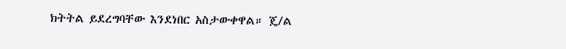ክትትል ይደረግባቸው እንደነበር አስታውቀዋል። ጄ/ል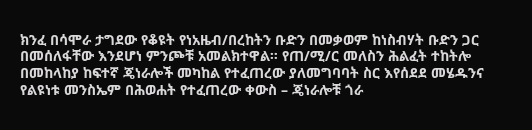ክንፈ በሳሞራ ታግደው የቆዩት የነአዜብ/በረከትን ቡድን በመቃወም ከነስብሃት ቡድን ጋር በመሰለፋቸው እንደሆነ ምንጮቹ አመልክተዋል። የጠ/ሚ/ር መለስን ሕልፈት ተከትሎ በመከላከያ ከፍተኛ ጄነራሎች መካከል የተፈጠረው ያለመግባባት ስር እየሰደደ መሄዱንና የልዩነቱ መንስኤም በሕወሐት የተፈጠረው ቀውስ – ጄነራሎቹ ጎራ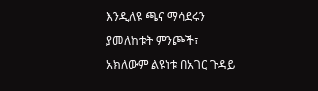እንዲለዩ ጫና ማሳደሩን ያመለከቱት ምንጮች፣ አክለውም ልዩነቱ በአገር ጉዳይ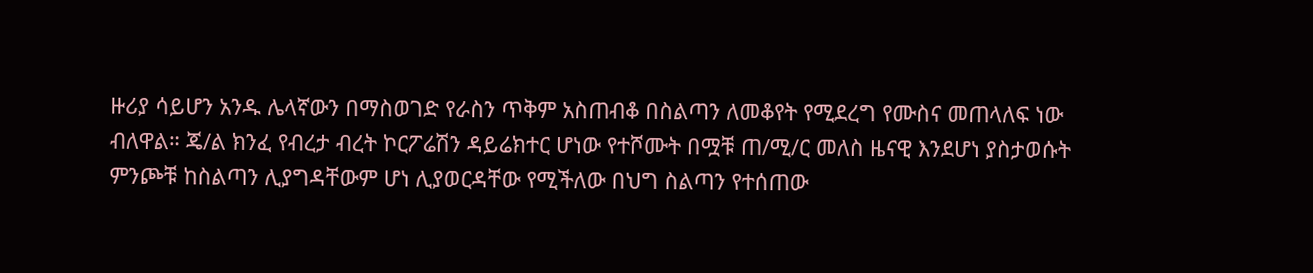ዙሪያ ሳይሆን አንዱ ሌላኛውን በማስወገድ የራስን ጥቅም አስጠብቆ በስልጣን ለመቆየት የሚደረግ የሙስና መጠላለፍ ነው ብለዋል። ጄ/ል ክንፈ የብረታ ብረት ኮርፖሬሽን ዳይሬክተር ሆነው የተሾሙት በሟቹ ጠ/ሚ/ር መለስ ዜናዊ እንደሆነ ያስታወሱት ምንጮቹ ከስልጣን ሊያግዳቸውም ሆነ ሊያወርዳቸው የሚችለው በህግ ስልጣን የተሰጠው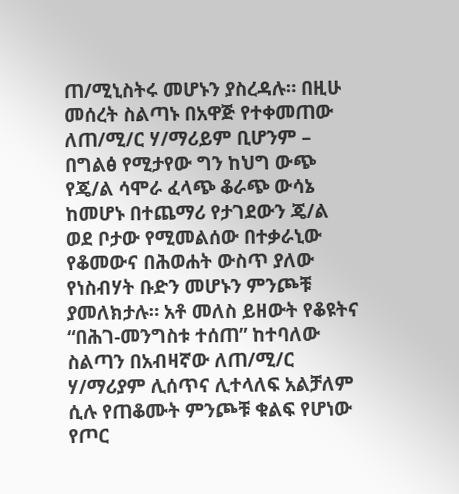ጠ/ሚኒስትሩ መሆኑን ያስረዳሉ። በዚሁ መሰረት ስልጣኑ በአዋጅ የተቀመጠው ለጠ/ሚ/ር ሃ/ማሪይም ቢሆንም – በግልፅ የሚታየው ግን ከህግ ውጭ የጄ/ል ሳሞራ ፈላጭ ቆራጭ ውሳኔ ከመሆኑ በተጨማሪ የታገደውን ጄ/ል ወደ ቦታው የሚመልሰው በተቃራኒው የቆመውና በሕወሐት ውስጥ ያለው የነስብሃት ቡድን መሆኑን ምንጮቹ ያመለክታሉ። አቶ መለስ ይዘውት የቆዩትና “በሕገ-መንግስቱ ተሰጠ” ከተባለው ስልጣን በአብዛኛው ለጠ/ሚ/ር ሃ/ማሪያም ሊሰጥና ሊተላለፍ አልቻለም ሲሉ የጠቆሙት ምንጮቹ ቁልፍ የሆነው የጦር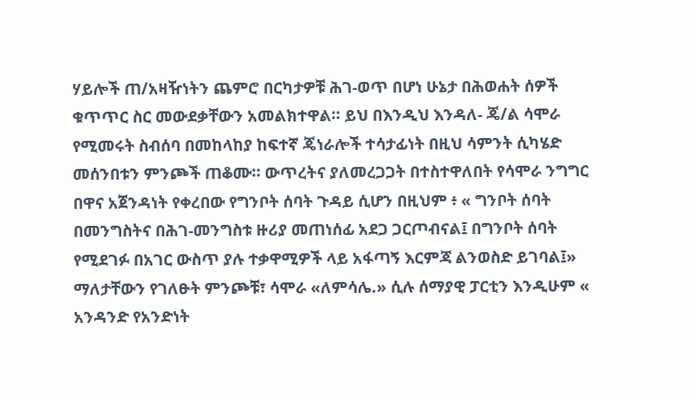ሃይሎች ጠ/አዛዥነትን ጨምሮ በርካታዎቹ ሕገ-ወጥ በሆነ ሁኔታ በሕወሐት ሰዎች ቁጥጥር ስር መውደቃቸውን አመልክተዋል። ይህ በእንዲህ እንዳለ- ጄ/ል ሳሞራ የሚመሩት ስብሰባ በመከላከያ ከፍተኛ ጄነራሎች ተሳታፊነት በዚህ ሳምንት ሲካሄድ መሰንበቱን ምንጮች ጠቆሙ። ውጥረትና ያለመረጋጋት በተስተዋለበት የሳሞራ ንግግር በዋና አጀንዳነት የቀረበው የግንቦት ሰባት ጉዳይ ሲሆን በዚህም ፥ « ግንቦት ሰባት በመንግስትና በሕገ-መንግስቱ ዙሪያ መጠነሰፊ አደጋ ጋርጦብናል፤ በግንቦት ሰባት የሚደገፉ በአገር ውስጥ ያሉ ተቃዋሚዎች ላይ አፋጣኝ እርምጃ ልንወስድ ይገባል፤» ማለታቸውን የገለፁት ምንጮቹ፣ ሳሞራ «ለምሳሌ.» ሲሉ ሰማያዊ ፓርቲን እንዲሁም « አንዳንድ የአንድነት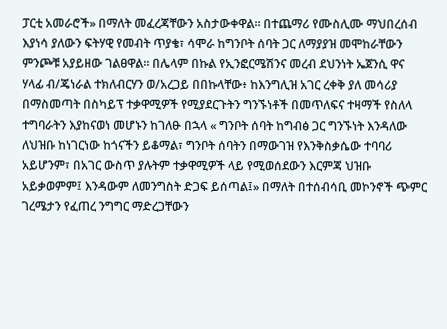ፓርቲ አመራሮች» በማለት መፈረጃቸውን አስታውቀዋል። በተጨማሪ የሙስሊሙ ማህበረሰብ እያነሳ ያለውን ፍትሃዊ የመብት ጥያቄ፣ ሳሞራ ከግንቦት ሰባት ጋር ለማያያዝ መሞከራቸውን ምንጮቹ አያይዘው ገልፀዋል። በሌላም በኩል የኢንፎርሜሽንና መረብ ደህንነት ኤጀንሲ ዋና ሃላፊ ብ/ጄነራል ተክለብርሃን ወ/አረጋይ በበኩላቸው፥ ከእንግሊዝ አገር ረቀቅ ያለ መሳሪያ በማስመጣት በስካይፕ ተቃዋሚዎች የሚያደርጉትን ግንኙነቶች በመጥለፍና ተዛማች የስለላ ተግባራትን እያከናወነ መሆኑን ከገለፁ በኋላ « ግንቦት ሰባት ከግብፅ ጋር ግንኙነት እንዳለው ለህዝቡ ከነገርነው ከጎናችን ይቆማል፣ ግንቦት ሰባትን በማውገዝ የእንቅስቃሴው ተባባሪ አይሆንም፣ በአገር ውስጥ ያሉትም ተቃዋሚዎች ላይ የሚወሰደውን እርምጃ ህዝቡ አይቃወምም፤ እንዳውም ለመንግስት ድጋፍ ይሰጣል፤» በማለት በተሰብሳቢ መኮንኖች ጭምር ገረሜታን የፈጠረ ንግግር ማድረጋቸውን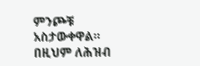ምንጮቹ አስታውቀዋል። በዚህም ለሕዝብ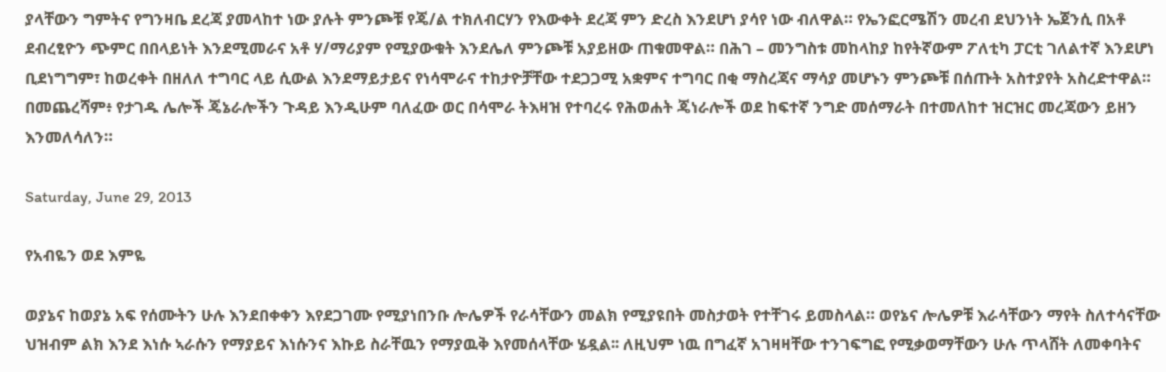ያላቸውን ግምትና የግንዛቤ ደረጃ ያመላከተ ነው ያሉት ምንጮቹ የጄ/ል ተክለብርሃን የእውቀት ደረጃ ምን ድረስ እንደሆነ ያሳየ ነው ብለዋል። የኤንፎርሜሽን መረብ ደህንነት ኤጀንሲ በአቶ ደብረፂዮን ጭምር በበላይነት እንደሚመራና አቶ ሃ/ማሪያም የሚያውቁት እንደሌለ ምንጮቹ አያይዘው ጠቁመዋል። በሕገ – መንግስቱ መከላከያ ከየትኛውም ፖለቲካ ፓርቲ ገለልተኛ እንደሆነ ቢደነግግም፣ ከወረቀት በዘለለ ተግባር ላይ ሲውል እንደማይታይና የነሳሞራና ተከታዮቻቸው ተደጋጋሚ አቋምና ተግባር በቂ ማስረጃና ማሳያ መሆኑን ምንጮቹ በሰጡት አስተያየት አስረድተዋል። በመጨረሻም፥ የታገዱ ሌሎች ጄኔራሎችን ጉዳይ እንዲሁም ባለፈው ወር በሳሞራ ትእዛዝ የተባረሩ የሕወሐት ጄነራሎች ወደ ከፍተኛ ንግድ መሰማራት በተመለከተ ዝርዝር መረጃውን ይዘን እንመለሳለን።

Saturday, June 29, 2013

የአብዬን ወደ እምዬ

ወያኔና ከወያኔ አፍ የሰሙትን ሁሉ እንደበቀቀን እየደጋገሙ የሚያነበንቡ ሎሌዎች የራሳቸውን መልክ የሚያዩበት መስታወት የተቸገሩ ይመስላል። ወየኔና ሎሌዎቹ እራሳቸውን ማየት ስለተሳናቸው ህዝብም ልክ እንደ እነሱ ኣራሱን የማያይና እነሱንና እኩይ ስራቸዉን የማያዉቅ እየመሰላቸው ሄዷል፡፡ ለዚህም ነዉ በግፈኛ አገዛዛቸው ተንገፍግፎ የሚቃወማቸውን ሁሉ ጥላሸት ለመቀባትና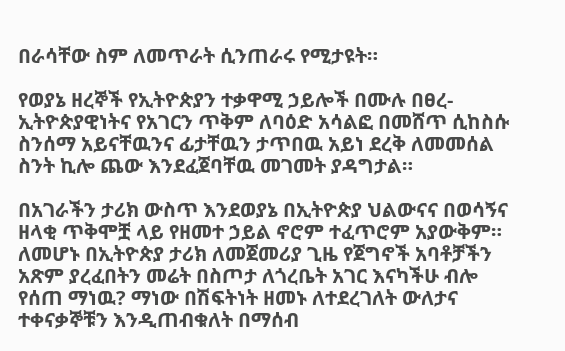በራሳቸው ስም ለመጥራት ሲንጠራሩ የሚታዩት።

የወያኔ ዘረኞች የኢትዮጵያን ተቃዋሚ ኃይሎች በሙሉ በፀረ-ኢትዮጵያዊነትና የአገርን ጥቅም ለባዕድ አሳልፎ በመሸጥ ሲከስሱ ስንሰማ አይናቸዉንና ፊታቸዉን ታጥበዉ አይነ ደረቅ ለመመሰል ስንት ኪሎ ጨው እንደፈጀባቸዉ መገመት ያዳግታል።

በአገራችን ታሪክ ውስጥ እንደወያኔ በኢትዮጵያ ህልውናና በወሳኝና ዘላቂ ጥቅሞቿ ላይ የዘመተ ኃይል ኖሮም ተፈጥሮም አያውቅም። ለመሆኑ በኢትዮጵያ ታሪክ ለመጀመሪያ ጊዜ የጀግኖች አባቶቻችን አጽም ያረፈበትን መሬት በስጦታ ለጎረቤት አገር እናካችሁ ብሎ የሰጠ ማነዉ? ማነው በሽፍትነት ዘመኑ ለተደረገለት ውለታና ተቀናቃኞቹን እንዲጠብቁለት በማሰብ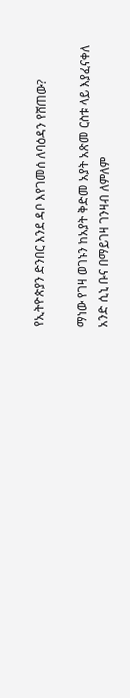የኢትዮጵያን ድንበር እንደ ዳቦ እየገመሰ ለባዕዳን የሸጠው?

ማነው የገዛ ወገኑን ከአያት ቅድመ አያት አጽመ ርስቱ ላይ እያፈናቀለ አንድ ሲኒ ቡና በማይገዛ ገንዛብ ለምለም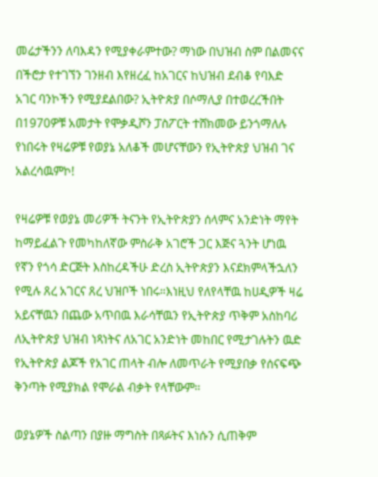መሬታችንን ለባእዳን የሚያቀራምተው? ማነው በህዝብ ስም በልመናና በችሮታ የተገኘን ገንዘብ እየዘረፈ ከአገርና ከህዝብ ደብቆ የባእድ አገር ባንኮችን የሚያደልበው? ኢትዮጵያ በሶማሊያ በተወረረችበት በ1970ዎቹ አመታት የሞቃዲሾን ፓስፖርት ተሸክመው ይንጎማለሉ የነበሩት የዛሬዎቹ የወያኔ አለቆች መሆናቸውን የኢትዮጵያ ህዝብ ገና አልረሳዉምኮ!

የዛሬዎቹ የወያኔ መሪዎች ትናንት የኢትዮጵያን ሰላምና አንድነት ማየት ከማይፈልጉ የመካከለኛው ምስራቅ አገሮች ጋር እጅና ጓንት ሆነዉ የኛን የጎሳ ድርጅት እስከረዳችሁ ድረስ ኢትዮጵያን እናደክምላችኋለን የሚሉ ጸረ አገርና ጸረ ህዝቦች ነበሩ።እነዚህ የለየላቸዉ ከሀዲዎች ዛሬ አይናቸዉን በጨው አጥበዉ እራሳቸዉን የኢትዮጵያ ጥቅም አስከባሪ ለኢትዮጵያ ህዝብ ነጻነትና ለአገር አንድነት መከበር የሚታገሉትን ዉድ የኢትዮጵያ ልጆች የአገር ጠላት ብሎ ለመጥራት የሚያበቃ የሰናፍጭ ቅንጣት የሚያክል የሞራል ብቃት የላቸውም።

ወያኔዎች ስልጣን በያዙ ማግስት በጻፉትና እነሱን ሲጠቅም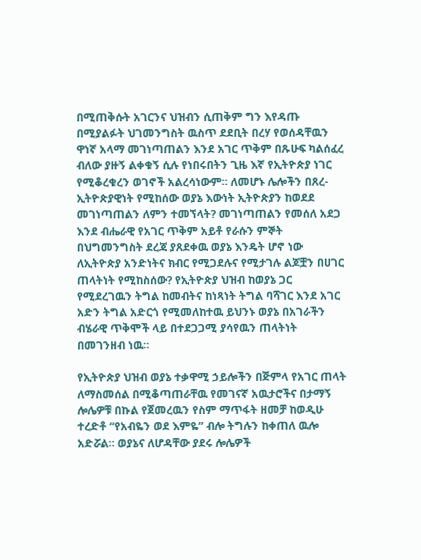በሚጠቅሱት አገርንና ህዝብን ሲጠቅም ግን እየዳጡ በሚያልፉት ህገመንግስት ዉስጥ ደደቢት በረሃ የወሰዳቸዉን ዋነኛ አላማ መገነጣጠልን እንደ አገር ጥቅም በጹሁፍ ካልሰፈረ ብለው ያዙኝ ልቀቁኝ ሲሉ የነበሩበትን ጊዜ እኛ የኢትዮጵያ ነገር የሚቆረቁረን ወገኖች አልረሳነውም። ለመሆኑ ሌሎችን በጸረ-ኢትዮጵያዊነት የሚከሰው ወያኔ እውነት ኢትዮጵያን ከወደደ መገነጣጠልን ለምን ተመኘላት? መገነጣጠልን የመሰለ አደጋ እንደ ብሔራዊ የአገር ጥቅም አይቶ የራሱን ምኞት በህግመንግስት ደረጃ ያጸደቀዉ ወያኔ እንዴት ሆኖ ነው ለኢትዮጵያ አንድነትና ክብር የሚጋደሉና የሚታገሉ ልጆቿን በሀገር ጠላትነት የሚከስሰው? የኢትዮጵያ ህዝብ ከወያኔ ጋር የሚደረገዉን ትግል ከመብትና ከነጻነት ትግል ባሻገር እንደ አገር አድን ትግል አድርጎ የሚመለከተዉ ይህንኑ ወያኔ በአገራችን ብሄራዊ ጥቅሞች ላይ በተደጋጋሚ ያሳየዉን ጠላትነት በመገንዘብ ነዉ።

የኢትዮጵያ ህዝብ ወያኔ ተቃዋሚ ኃይሎችን በጅምላ የአገር ጠላት ለማስመሰል በሚቆጣጠራቸዉ የመገናኛ አዉታሮችና በታማኝ ሎሌዎቹ በኩል የጀመረዉን የስም ማጥፋት ዘመቻ ከወዲሁ ተረድቶ “የአብዬን ወደ እምዬ” ብሎ ትግሉን ከቀጠለ ዉሎ አድሯል። ወያኔና ለሆዳቸው ያደሩ ሎሌዎች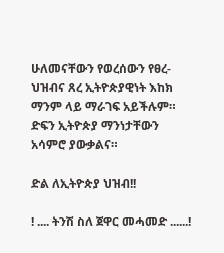ሁለመናቸውን የወረሰውን የፀረ-ህዝብና ጸረ ኢትዮጵያዊነት እከክ ማንም ላይ ማራገፍ አይችሉም። ድፍን ኢትዮጵያ ማንነታቸውን አሳምሮ ያውቃልና።

ድል ለኢትዮጵያ ህዝብ!!

! .... ትንሽ ስለ ጀዋር መሓመድ ......!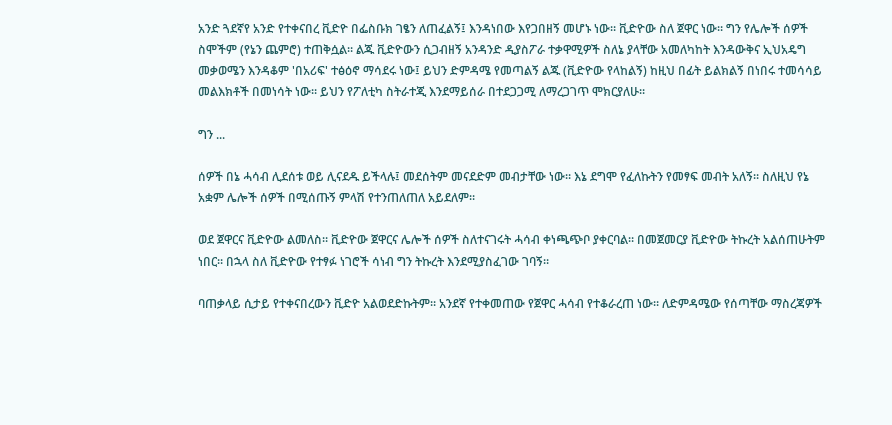አንድ ጓደኛየ አንድ የተቀናበረ ቪድዮ በፌስቡክ ገፄን ለጠፈልኝ፤ እንዳነበው እየጋበዘኝ መሆኑ ነው። ቪድዮው ስለ ጀዋር ነው። ግን የሌሎች ሰዎች ስሞችም (የኔን ጨምሮ) ተጠቅሷል። ልጁ ቪድዮውን ሲጋብዘኝ አንዳንድ ዲያስፖራ ተቃዋሚዎች ስለኔ ያላቸው አመለካከት እንዳውቅና ኢህአዴግ መቃወሜን እንዳቆም 'በአሪፍ' ተፅዕኖ ማሳደሩ ነው፤ ይህን ድምዳሜ የመጣልኝ ልጁ (ቪድዮው የላከልኝ) ከዚህ በፊት ይልክልኝ በነበሩ ተመሳሳይ መልእክቶች በመነሳት ነው። ይህን የፖለቲካ ስትራተጂ እንደማይሰራ በተደጋጋሚ ለማረጋገጥ ሞክርያለሁ።

ግን ...

ሰዎች በኔ ሓሳብ ሊደሰቱ ወይ ሊናደዱ ይችላሉ፤ መደሰትም መናደድም መብታቸው ነው። እኔ ደግሞ የፈለኩትን የመፃፍ መብት አለኝ። ስለዚህ የኔ አቋም ሌሎች ሰዎች በሚሰጡኝ ምላሽ የተንጠለጠለ አይደለም።

ወደ ጀዋርና ቪድዮው ልመለስ። ቪድዮው ጀዋርና ሌሎች ሰዎች ስለተናገሩት ሓሳብ ቀነጫጭቦ ያቀርባል። በመጀመርያ ቪድዮው ትኩረት አልሰጠሁትም ነበር። በኋላ ስለ ቪድዮው የተፃፉ ነገሮች ሳነብ ግን ትኩረት እንደሚያስፈገው ገባኝ።

ባጠቃላይ ሲታይ የተቀናበረውን ቪድዮ አልወደድኩትም። አንደኛ የተቀመጠው የጀዋር ሓሳብ የተቆራረጠ ነው። ለድምዳሜው የሰጣቸው ማስረጃዎች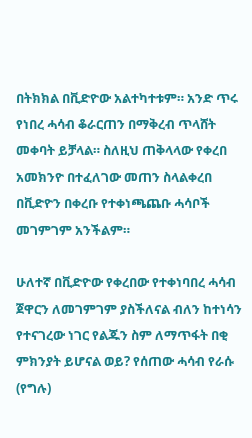በትክክል በቪድዮው አልተካተቱም። አንድ ጥሩ የነበረ ሓሳብ ቆራርጠን በማቅረብ ጥላሸት መቀባት ይቻላል። ስለዚህ ጠቅላላው የቀረበ አመክንዮ በተፈለገው መጠን ስላልቀረበ በቪድዮን በቀረቡ የተቀነጫጨቡ ሓሳቦች መገምገም አንችልም።

ሁለተኛ በቪድዮው የቀረበው የተቀነባበረ ሓሳብ ጀዋርን ለመገምገም ያስችለናል ብለን ከተነሳን የተናገረው ነገር የልጁን ስም ለማጥፋት በቂ ምክንያት ይሆናል ወይ? የሰጠው ሓሳብ የራሱ (የግሉ)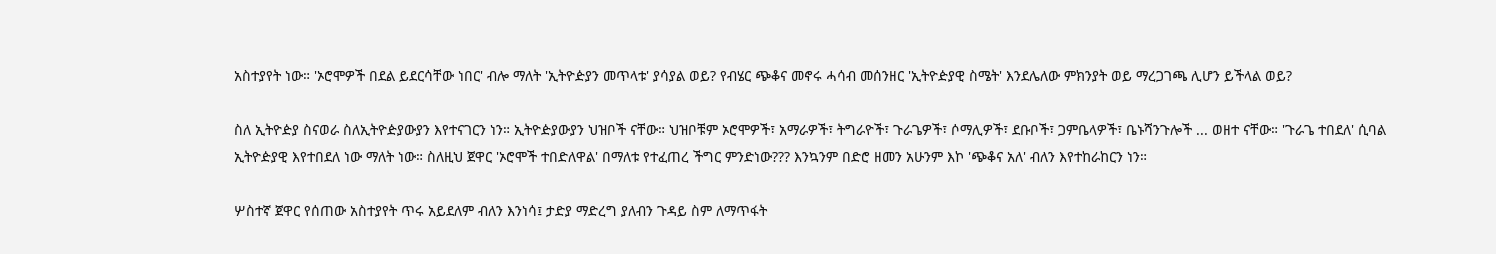አስተያየት ነው። 'ኦሮሞዎች በደል ይደርሳቸው ነበር' ብሎ ማለት 'ኢትዮዽያን መጥላቱ' ያሳያል ወይ? የብሄር ጭቆና መኖሩ ሓሳብ መሰንዘር 'ኢትዮዽያዊ ስሜት' እንደሌለው ምክንያት ወይ ማረጋገጫ ሊሆን ይችላል ወይ?

ስለ ኢትዮዽያ ስናወራ ስለኢትዮዽያውያን እየተናገርን ነን። ኢትዮዽያውያን ህዝቦች ናቸው። ህዝቦቹም ኦሮሞዎች፣ አማራዎች፣ ትግራዮች፣ ጉራጌዎች፣ ሶማሊዎች፣ ደቡቦች፣ ጋምቤላዎች፣ ቤኑሻንጉሎች ... ወዘተ ናቸው። 'ጉራጌ ተበደለ' ሲባል ኢትዮዽያዊ እየተበደለ ነው ማለት ነው። ስለዚህ ጀዋር 'ኦሮሞች ተበድለዋል' በማለቱ የተፈጠረ ችግር ምንድነው??? እንኳንም በድሮ ዘመን አሁንም እኮ 'ጭቆና አለ' ብለን እየተከራከርን ነን።

ሦስተኛ ጀዋር የሰጠው አስተያየት ጥሩ አይደለም ብለን እንነሳ፤ ታድያ ማድረግ ያለብን ጉዳይ ስም ለማጥፋት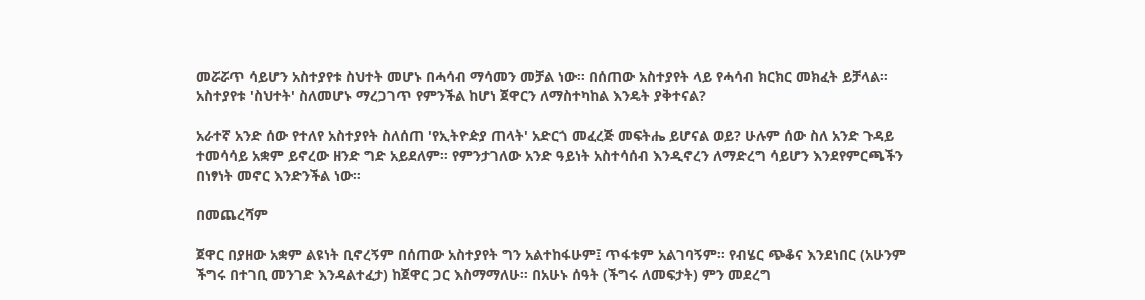መሯሯጥ ሳይሆን አስተያየቱ ስህተት መሆኑ በሓሳብ ማሳመን መቻል ነው። በሰጠው አስተያየት ላይ የሓሳብ ክርክር መክፈት ይቻላል። አስተያየቱ 'ስህተት' ስለመሆኑ ማረጋገጥ የምንችል ከሆነ ጀዋርን ለማስተካከል እንዴት ያቅተናል?

አራተኛ አንድ ሰው የተለየ አስተያየት ስለሰጠ 'የኢትዮዽያ ጠላት' አድርጎ መፈረጅ መፍትሔ ይሆናል ወይ? ሁሉም ሰው ስለ አንድ ጉዳይ ተመሳሳይ አቋም ይኖረው ዘንድ ግድ አይደለም። የምንታገለው አንድ ዓይነት አስተሳሰብ እንዲኖረን ለማድረግ ሳይሆን እንደየምርጫችን በነፃነት መኖር እንድንችል ነው።

በመጨረሻም

ጀዋር በያዘው አቋም ልዩነት ቢኖረኝም በሰጠው አስተያየት ግን አልተከፋሁም፤ ጥፋቱም አልገባኝም። የብሄር ጭቆና እንደነበር (አሁንም ችግሩ በተገቢ መንገድ እንዳልተፈታ) ከጀዋር ጋር እስማማለሁ። በአሁኑ ሰዓት (ችግሩ ለመፍታት) ምን መደረግ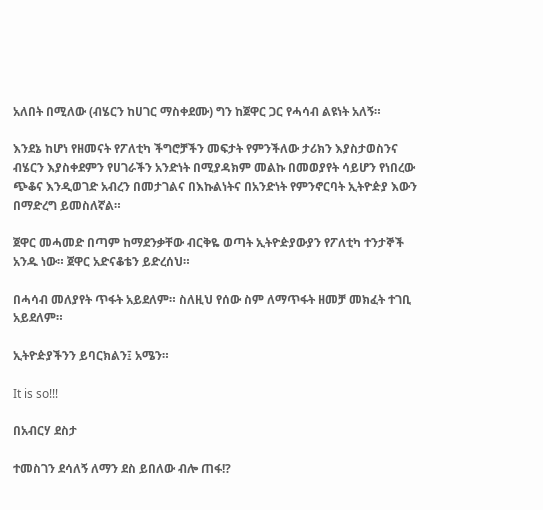አለበት በሚለው (ብሄርን ከሀገር ማስቀደሙ) ግን ከጀዋር ጋር የሓሳብ ልዩነት አለኝ።

እንደኔ ከሆነ የዘመናት የፖለቲካ ችግሮቻችን መፍታት የምንችለው ታሪክን እያስታወስንና ብሄርን እያስቀደምን የሀገራችን አንድነት በሚያዳክም መልኩ በመወያየት ሳይሆን የነበረው ጭቆና እንዲወገድ አብረን በመታገልና በእኩልነትና በአንድነት የምንኖርባት ኢትዮዽያ እውን በማድረግ ይመስለኛል።

ጀዋር መሓመድ በጣም ከማደንቃቸው ብርቅዬ ወጣት ኢትዮዽያውያን የፖለቲካ ተንታኞች አንዱ ነው። ጀዋር አድናቆቴን ይድረሰህ።

በሓሳብ መለያየት ጥፋት አይደለም። ስለዚህ የሰው ስም ለማጥፋት ዘመቻ መክፈት ተገቢ አይደለም።

ኢትዮዽያችንን ይባርክልን፤ አሜን።

It is so!!!

በአብርሃ ደስታ

ተመስገን ደሳለኝ ለማን ደስ ይበለው ብሎ ጠፋ!?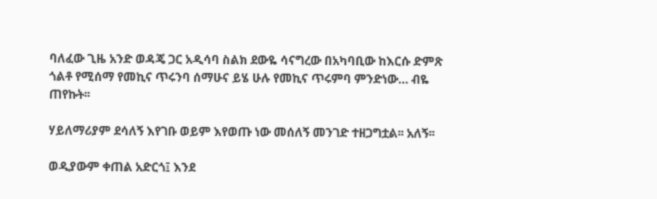ባለፈው ጊዜ አንድ ወዳጄ ጋር አዲሳባ ስልክ ደውዬ ሳናግረው በአካባቢው ከእርሱ ድምጽ ጎልቶ የሚሰማ የመኪና ጥሩንባ ሰማሁና ይሄ ሁሉ የመኪና ጥሩምባ ምንድነው… ብዬ ጠየኩት፡፡

ሃይለማሪያም ደሳለኝ እየገቡ ወይም እየወጡ ነው መሰለኝ መንገድ ተዘጋግቷል፡፡ አለኝ፡፡

ወዲያውም ቀጠል አድርጎ፤ እንደ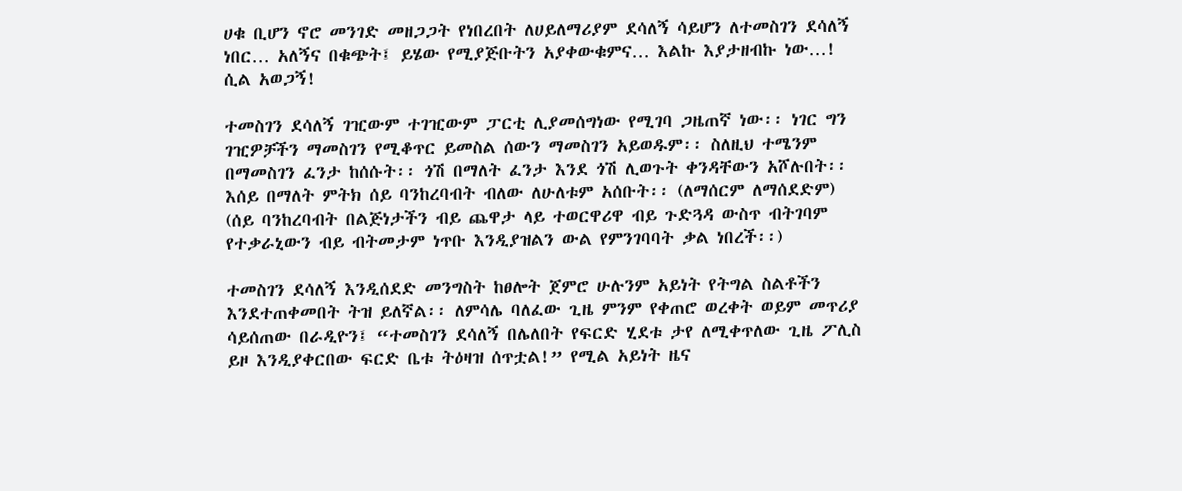ሀቁ ቢሆን ኖሮ መንገድ መዘጋጋት የነበረበት ለሀይለማሪያም ደሳለኝ ሳይሆን ለተመስገን ደሳለኝ ነበር… አለኝና በቁጭት፤ ይሄው የሚያጅቡትን አያቀውቁምና… እልኩ እያታዘብኩ ነው…! ሲል አወጋኝ!

ተመስገን ደሳለኝ ገዢውም ተገዢውም ፓርቲ ሊያመሰግነው የሚገባ ጋዜጠኛ ነው፡፡ ነገር ግን ገዢዎቻችን ማመስገን የሚቆጥር ይመስል ሰውን ማመስገን አይወዱም፡፡ ስለዚህ ተሜንም በማመስገን ፈንታ ከሰሱት፡፡ ጎሽ በማለት ፈንታ እንደ ጎሽ ሊወጉት ቀንዳቸውን አሾሉበት፡፡ እሰይ በማለት ምትክ ሰይ ባንከረባብት ብለው ለሁለቱም አሰቡት፡፡ (ለማሰርም ለማሰደድም) (ሰይ ባንከረባብት በልጅነታችን ብይ ጨዋታ ላይ ተወርዋሪዋ ብይ ጉድጓዳ ውስጥ ብትገባም የተቃራኒውን ብይ ብትመታም ነጥቡ እንዲያዝልን ውል የምንገባባት ቃል ነበረች፡፡)

ተመስገን ደሳለኝ እንዲሰደድ መንግስት ከፀሎት ጀምሮ ሁሉንም አይነት የትግል ስልቶችን እንደተጠቀመበት ትዝ ይለኛል፡፡ ለምሳሌ ባለፈው ጊዜ ምንም የቀጠሮ ወረቀት ወይም መጥሪያ ሳይሰጠው በራዲዮን፤ “ተመስገን ደሳለኝ በሌለበት የፍርድ ሂደቱ ታየ ለሚቀጥለው ጊዜ ፖሊስ ይዞ እንዲያቀርበው ፍርድ ቤቱ ትዕዛዝ ሰጥቷል!” የሚል አይነት ዜና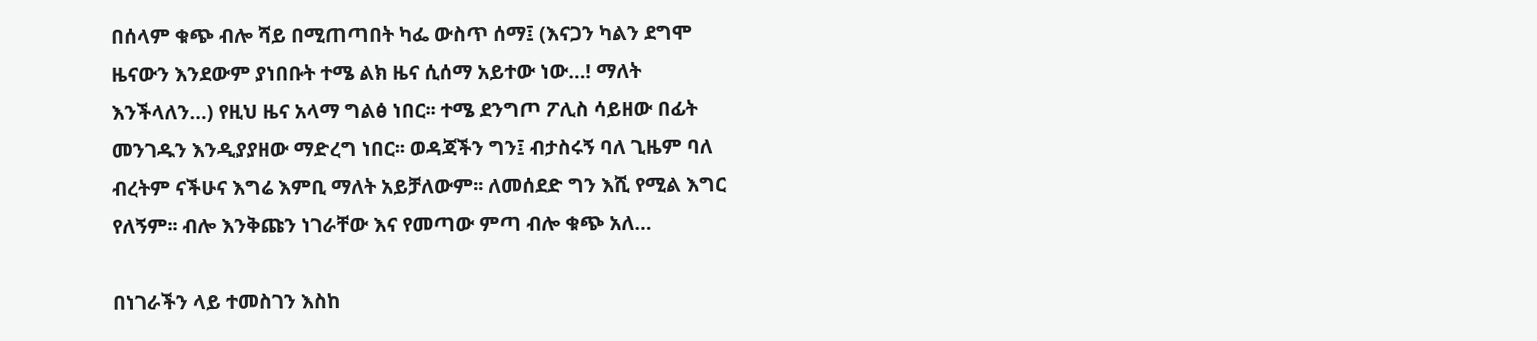በሰላም ቁጭ ብሎ ሻይ በሚጠጣበት ካፌ ውስጥ ሰማ፤ (እናጋን ካልን ደግሞ ዜናውን እንደውም ያነበቡት ተሜ ልክ ዜና ሲሰማ አይተው ነው…! ማለት እንችላለን…) የዚህ ዜና አላማ ግልፅ ነበር፡፡ ተሜ ደንግጦ ፖሊስ ሳይዘው በፊት መንገዱን እንዲያያዘው ማድረግ ነበር፡፡ ወዳጃችን ግን፤ ብታስሩኝ ባለ ጊዜም ባለ ብረትም ናችሁና እግሬ እምቢ ማለት አይቻለውም፡፡ ለመሰደድ ግን እሺ የሚል እግር የለኝም፡፡ ብሎ እንቅጩን ነገራቸው እና የመጣው ምጣ ብሎ ቁጭ አለ…

በነገራችን ላይ ተመስገን እስከ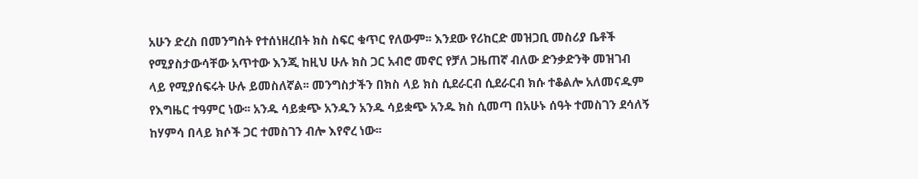አሁን ድረስ በመንግስት የተሰነዘረበት ክስ ስፍር ቁጥር የለውም፡፡ እንደው የሪከርድ መዝጋቢ መስሪያ ቤቶች የሚያስታውሳቸው አጥተው እንጂ ከዚህ ሁሉ ክስ ጋር አብሮ መኖር የቻለ ጋዜጠኛ ብለው ድንቃድንቅ መዝገብ ላይ የሚያሰፍሩት ሁሉ ይመስለኛል፡፡ መንግስታችን በክስ ላይ ክስ ሲደራርብ ሲደራርብ ክሱ ተቆልሎ አለመናዱም የእግዜር ተዓምር ነው፡፡ አንዱ ሳይቋጭ አንዱን አንዱ ሳይቋጭ አንዱ ክስ ሲመጣ በአሁኑ ሰዓት ተመስገን ደሳለኝ ከሃምሳ በላይ ክሶች ጋር ተመስገን ብሎ እየኖረ ነው፡፡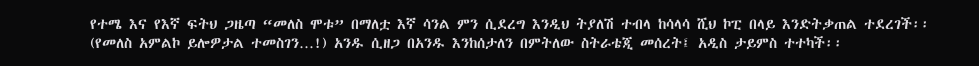የተሜ እና የእኛ ፍትህ ጋዜጣ “መለስ ሞቱ” በማለቷ እኛ ሳንል ምን ሲደረግ እንዲህ ትያለሽ ተብላ ከሳላሳ ሺህ ኮፒ በላይ እንድትቃጠል ተደረገች፡፡ (የመለስ አምልኮ ይሎዎታል ተመስገን…!) አንዱ ሲዘጋ በአንዱ እንከሰታለን በምትለው ስትራቴጂ መሰረት፤ አዲስ ታይምስ ተተካች፡፡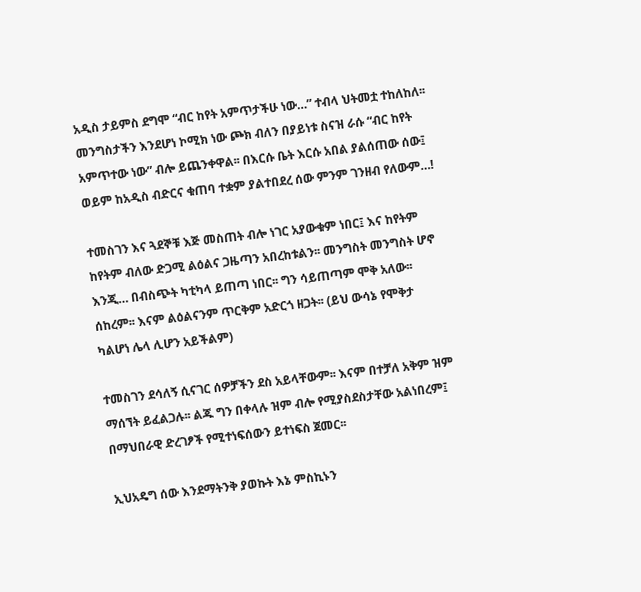አዲስ ታይምስ ደግሞ “ብር ከየት አምጥታችሁ ነው…” ተብላ ህትመቷ ተከለከለ፡፡ መንግስታችን እንደሆነ ኮሚክ ነው ጮክ ብለን በያይነቱ ስናዝ ራሱ “ብር ከየት አምጥተው ነው” ብሎ ይጨንቀዋል፡፡ በእርሱ ቤት እርሱ አበል ያልሰጠው ሰው፤ ወይም ከአዲስ ብድርና ቁጠባ ተቋም ያልተበደረ ሰው ምንም ገንዘብ የለውም…!

ተመስገን እና ጓደኞቹ እጅ መስጠት ብሎ ነገር አያውቁም ነበር፤ እና ከየትም ከየትም ብለው ድጋሚ ልዕልና ጋዜጣን አበረከቱልን፡፡ መንግስት መንግስት ሆኖ እንጂ… በብስጭት ካቲካላ ይጠጣ ነበር፡፡ ግን ሳይጠጣም ሞቅ አለው፡፡ ሰከረም፡፡ እናም ልዕልናንም ጥርቅም አድርጎ ዘጋት፡፡ (ይህ ውሳኔ የሞቅታ ካልሆነ ሌላ ሊሆን አይችልም)

ተመስገን ደሳለኝ ሲናገር ሰዎቻችን ደስ አይላቸውም፡፡ እናም በተቻለ አቅም ዝም ማሰኘት ይፈልጋሉ፡፡ ልጁ ግን በቀላሉ ዝም ብሎ የሚያስደስታቸው አልነበረም፤ በማህበራዊ ድረገፆች የሚተነፍሰውን ይተነፍስ ጀመር፡፡

ኢህአዴግ ሰው እንደማትንቅ ያወኩት እኔ ምስኪኑን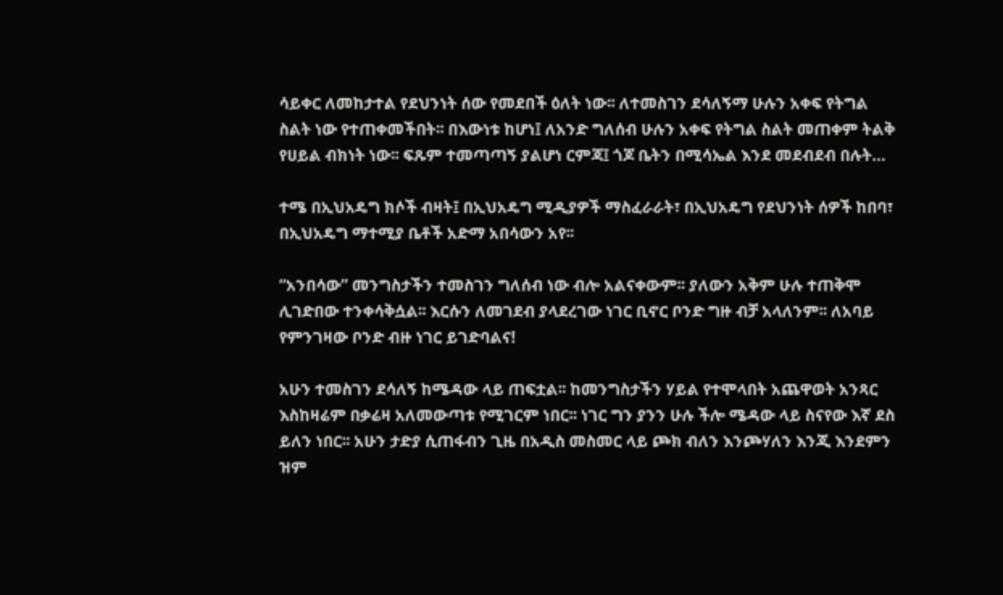ሳይቀር ለመከታተል የደህንነት ሰው የመደበች ዕለት ነው፡፡ ለተመስገን ደሳለኝማ ሁሉን አቀፍ የትግል ስልት ነው የተጠቀመችበት፡፡ በእውነቱ ከሆነ፤ ለአንድ ግለሰብ ሁሉን አቀፍ የትግል ስልት መጠቀም ትልቅ የሀይል ብክነት ነው፡፡ ፍጹም ተመጣጣኝ ያልሆነ ርምጃ፤ ጎጆ ቤትን በሚሳኤል እንደ መደብደብ በሉት…

ተሜ በኢህአዴግ ክሶች ብዛት፤ በኢህአዴግ ሚዲያዎች ማስፈራራት፣ በኢህአዴግ የደህንነት ሰዎች ከበባ፣ በኢህአዴግ ማተሚያ ቤቶች አድማ አበሳውን አየ፡፡

“አንበሳው” መንግስታችን ተመስገን ግለሰብ ነው ብሎ አልናቀውም፡፡ ያለውን አቅም ሁሉ ተጠቅሞ ሊገድበው ተንቀሳቅሷል፡፡ እርሱን ለመገደብ ያላደረገው ነገር ቢኖር ቦንድ ግዙ ብቻ አላለንም፡፡ ለአባይ የምንገዛው ቦንድ ብዙ ነገር ይገድባልና!

አሁን ተመስገን ደሳለኝ ከሜዳው ላይ ጠፍቷል፡፡ ከመንግስታችን ሃይል የተሞላበት አጨዋወት አንጻር እስከዛሬም በቃሬዛ አለመውጣቱ የሚገርም ነበር፡፡ ነገር ግን ያንን ሁሉ ችሎ ሜዳው ላይ ስናየው እኛ ደስ ይለን ነበር፡፡ አሁን ታድያ ሲጠፋብን ጊዜ በአዲስ መስመር ላይ ጮክ ብለን እንጮሃለን እንጂ እንደምን ዝም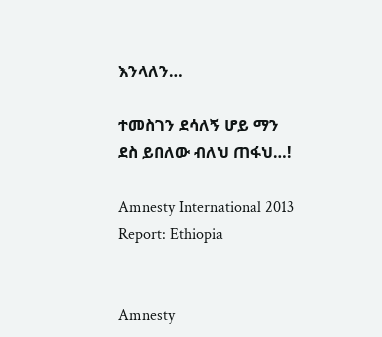እንላለን…

ተመስገን ደሳለኝ ሆይ ማን ደስ ይበለው ብለህ ጠፋህ…!

Amnesty International 2013 Report: Ethiopia


Amnesty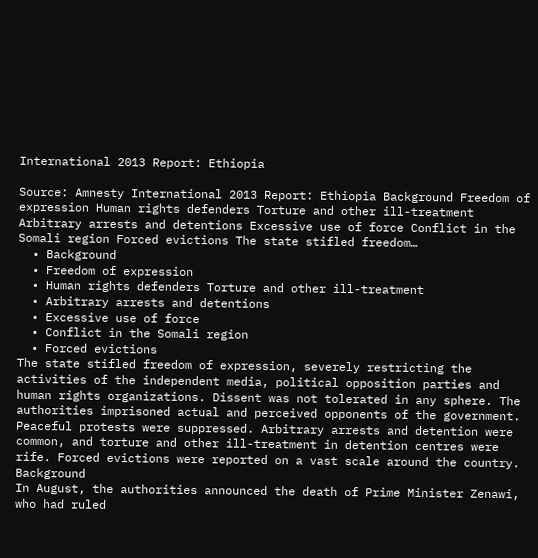International 2013 Report: Ethiopia

Source: Amnesty International 2013 Report: Ethiopia Background Freedom of expression Human rights defenders Torture and other ill-treatment Arbitrary arrests and detentions Excessive use of force Conflict in the Somali region Forced evictions The state stifled freedom…
  • Background
  • Freedom of expression
  • Human rights defenders Torture and other ill-treatment
  • Arbitrary arrests and detentions
  • Excessive use of force
  • Conflict in the Somali region
  • Forced evictions
The state stifled freedom of expression, severely restricting the activities of the independent media, political opposition parties and human rights organizations. Dissent was not tolerated in any sphere. The authorities imprisoned actual and perceived opponents of the government. Peaceful protests were suppressed. Arbitrary arrests and detention were common, and torture and other ill-treatment in detention centres were rife. Forced evictions were reported on a vast scale around the country.
Background
In August, the authorities announced the death of Prime Minister Zenawi, who had ruled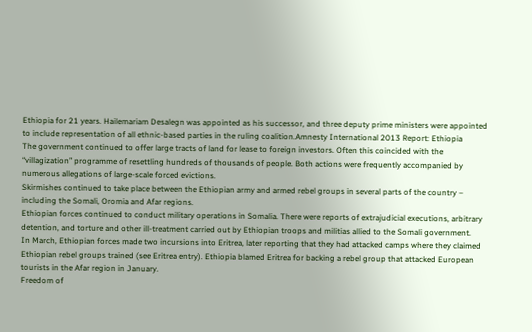Ethiopia for 21 years. Hailemariam Desalegn was appointed as his successor, and three deputy prime ministers were appointed to include representation of all ethnic-based parties in the ruling coalition.Amnesty International 2013 Report: Ethiopia
The government continued to offer large tracts of land for lease to foreign investors. Often this coincided with the “villagization” programme of resettling hundreds of thousands of people. Both actions were frequently accompanied by numerous allegations of large-scale forced evictions.
Skirmishes continued to take place between the Ethiopian army and armed rebel groups in several parts of the country – including the Somali, Oromia and Afar regions.
Ethiopian forces continued to conduct military operations in Somalia. There were reports of extrajudicial executions, arbitrary detention, and torture and other ill-treatment carried out by Ethiopian troops and militias allied to the Somali government.
In March, Ethiopian forces made two incursions into Eritrea, later reporting that they had attacked camps where they claimed Ethiopian rebel groups trained (see Eritrea entry). Ethiopia blamed Eritrea for backing a rebel group that attacked European tourists in the Afar region in January.
Freedom of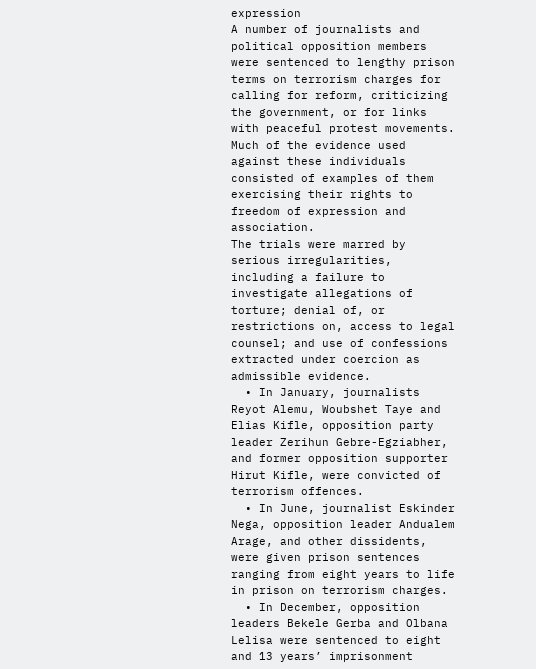expression
A number of journalists and political opposition members were sentenced to lengthy prison terms on terrorism charges for calling for reform, criticizing the government, or for links with peaceful protest movements. Much of the evidence used against these individuals consisted of examples of them exercising their rights to freedom of expression and association.
The trials were marred by serious irregularities, including a failure to investigate allegations of torture; denial of, or restrictions on, access to legal counsel; and use of confessions extracted under coercion as admissible evidence.
  • In January, journalists Reyot Alemu, Woubshet Taye and Elias Kifle, opposition party leader Zerihun Gebre-Egziabher, and former opposition supporter Hirut Kifle, were convicted of terrorism offences.
  • In June, journalist Eskinder Nega, opposition leader Andualem Arage, and other dissidents, were given prison sentences ranging from eight years to life in prison on terrorism charges.
  • In December, opposition leaders Bekele Gerba and Olbana Lelisa were sentenced to eight and 13 years’ imprisonment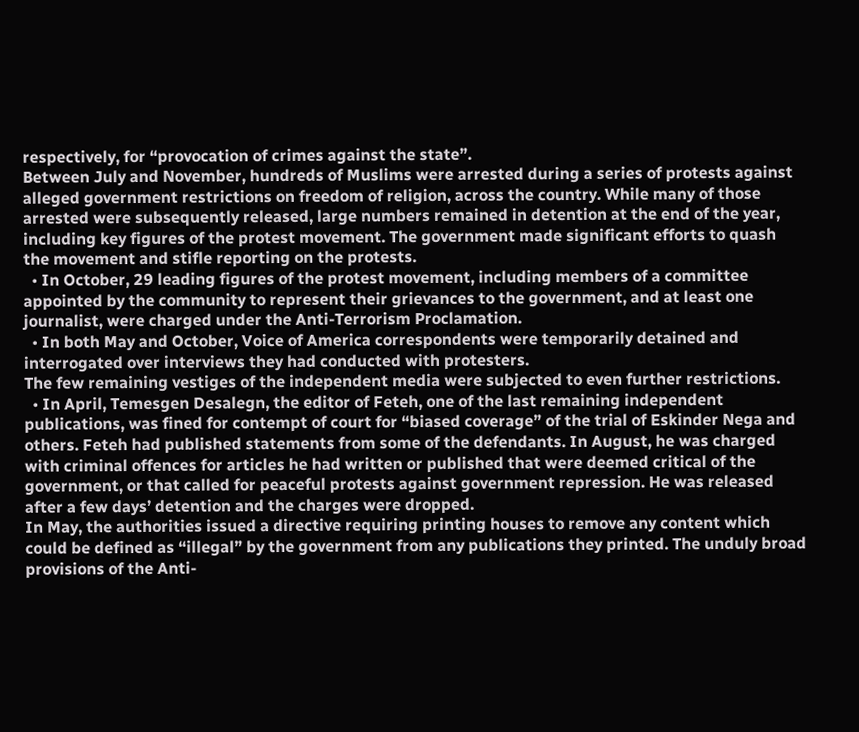respectively, for “provocation of crimes against the state”.
Between July and November, hundreds of Muslims were arrested during a series of protests against alleged government restrictions on freedom of religion, across the country. While many of those arrested were subsequently released, large numbers remained in detention at the end of the year, including key figures of the protest movement. The government made significant efforts to quash the movement and stifle reporting on the protests.
  • In October, 29 leading figures of the protest movement, including members of a committee appointed by the community to represent their grievances to the government, and at least one journalist, were charged under the Anti-Terrorism Proclamation.
  • In both May and October, Voice of America correspondents were temporarily detained and interrogated over interviews they had conducted with protesters.
The few remaining vestiges of the independent media were subjected to even further restrictions.
  • In April, Temesgen Desalegn, the editor of Feteh, one of the last remaining independent publications, was fined for contempt of court for “biased coverage” of the trial of Eskinder Nega and others. Feteh had published statements from some of the defendants. In August, he was charged with criminal offences for articles he had written or published that were deemed critical of the government, or that called for peaceful protests against government repression. He was released after a few days’ detention and the charges were dropped.
In May, the authorities issued a directive requiring printing houses to remove any content which could be defined as “illegal” by the government from any publications they printed. The unduly broad provisions of the Anti-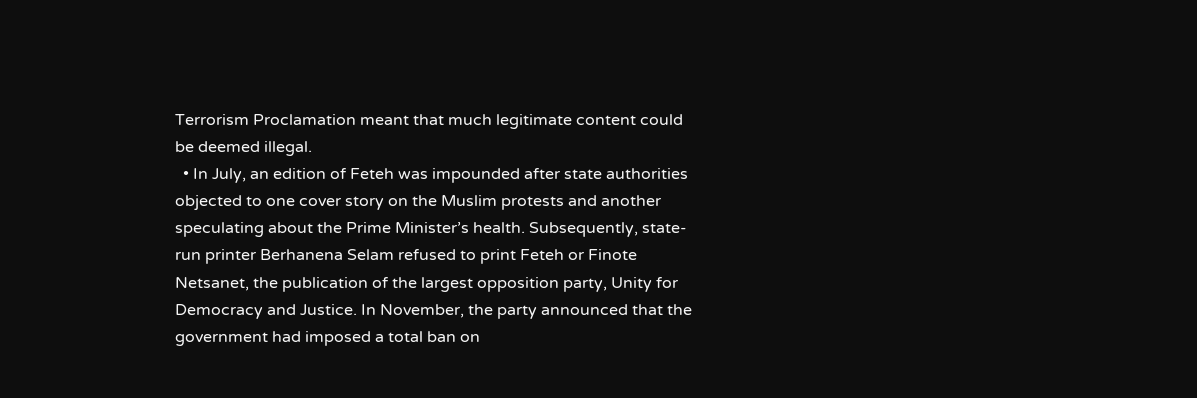Terrorism Proclamation meant that much legitimate content could be deemed illegal.
  • In July, an edition of Feteh was impounded after state authorities objected to one cover story on the Muslim protests and another speculating about the Prime Minister’s health. Subsequently, state-run printer Berhanena Selam refused to print Feteh or Finote Netsanet, the publication of the largest opposition party, Unity for Democracy and Justice. In November, the party announced that the government had imposed a total ban on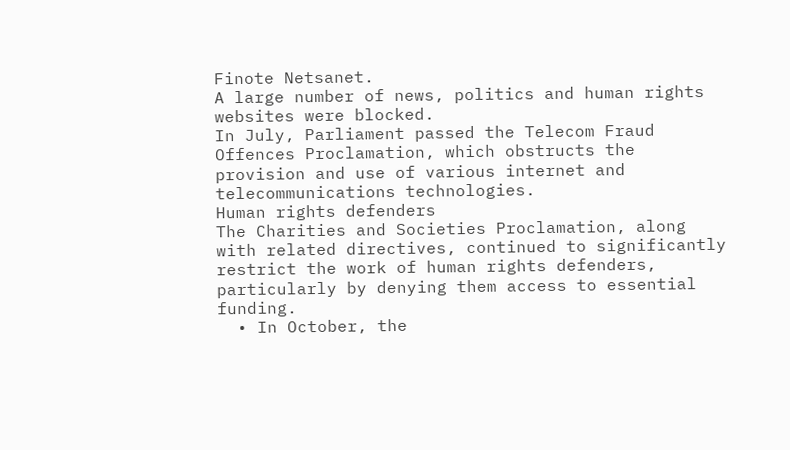Finote Netsanet.
A large number of news, politics and human rights websites were blocked.
In July, Parliament passed the Telecom Fraud Offences Proclamation, which obstructs the provision and use of various internet and telecommunications technologies.
Human rights defenders
The Charities and Societies Proclamation, along with related directives, continued to significantly restrict the work of human rights defenders, particularly by denying them access to essential funding.
  • In October, the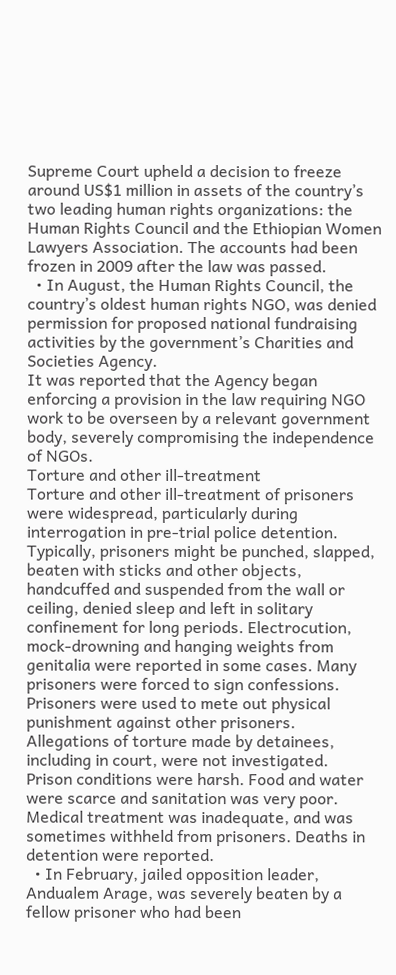Supreme Court upheld a decision to freeze around US$1 million in assets of the country’s two leading human rights organizations: the Human Rights Council and the Ethiopian Women Lawyers Association. The accounts had been frozen in 2009 after the law was passed.
  • In August, the Human Rights Council, the country’s oldest human rights NGO, was denied permission for proposed national fundraising activities by the government’s Charities and Societies Agency.
It was reported that the Agency began enforcing a provision in the law requiring NGO work to be overseen by a relevant government body, severely compromising the independence of NGOs.
Torture and other ill-treatment
Torture and other ill-treatment of prisoners were widespread, particularly during interrogation in pre-trial police detention. Typically, prisoners might be punched, slapped, beaten with sticks and other objects, handcuffed and suspended from the wall or ceiling, denied sleep and left in solitary confinement for long periods. Electrocution, mock-drowning and hanging weights from genitalia were reported in some cases. Many prisoners were forced to sign confessions. Prisoners were used to mete out physical punishment against other prisoners.
Allegations of torture made by detainees, including in court, were not investigated.
Prison conditions were harsh. Food and water were scarce and sanitation was very poor. Medical treatment was inadequate, and was sometimes withheld from prisoners. Deaths in detention were reported.
  • In February, jailed opposition leader, Andualem Arage, was severely beaten by a fellow prisoner who had been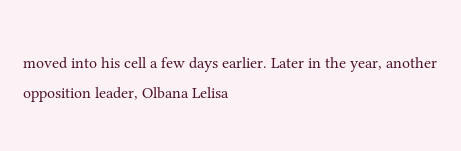moved into his cell a few days earlier. Later in the year, another opposition leader, Olbana Lelisa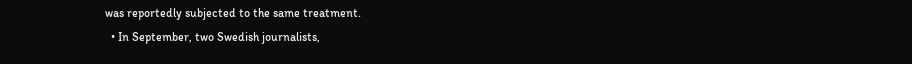was reportedly subjected to the same treatment.
  • In September, two Swedish journalists,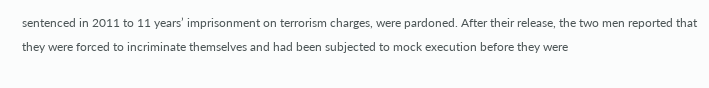sentenced in 2011 to 11 years’ imprisonment on terrorism charges, were pardoned. After their release, the two men reported that they were forced to incriminate themselves and had been subjected to mock execution before they were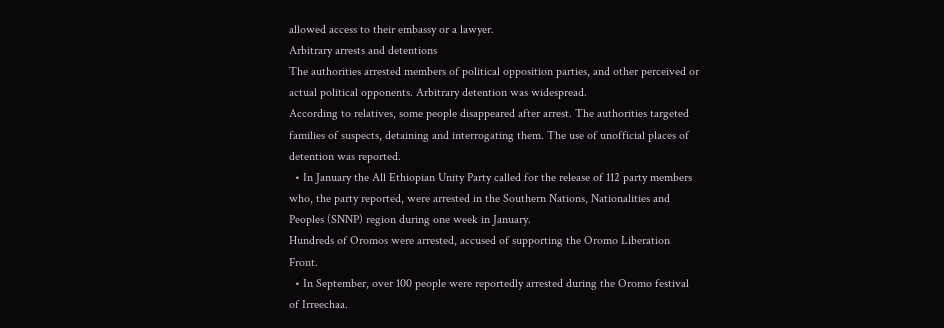allowed access to their embassy or a lawyer.
Arbitrary arrests and detentions
The authorities arrested members of political opposition parties, and other perceived or actual political opponents. Arbitrary detention was widespread.
According to relatives, some people disappeared after arrest. The authorities targeted families of suspects, detaining and interrogating them. The use of unofficial places of detention was reported.
  • In January the All Ethiopian Unity Party called for the release of 112 party members who, the party reported, were arrested in the Southern Nations, Nationalities and Peoples (SNNP) region during one week in January.
Hundreds of Oromos were arrested, accused of supporting the Oromo Liberation Front.
  • In September, over 100 people were reportedly arrested during the Oromo festival of Irreechaa.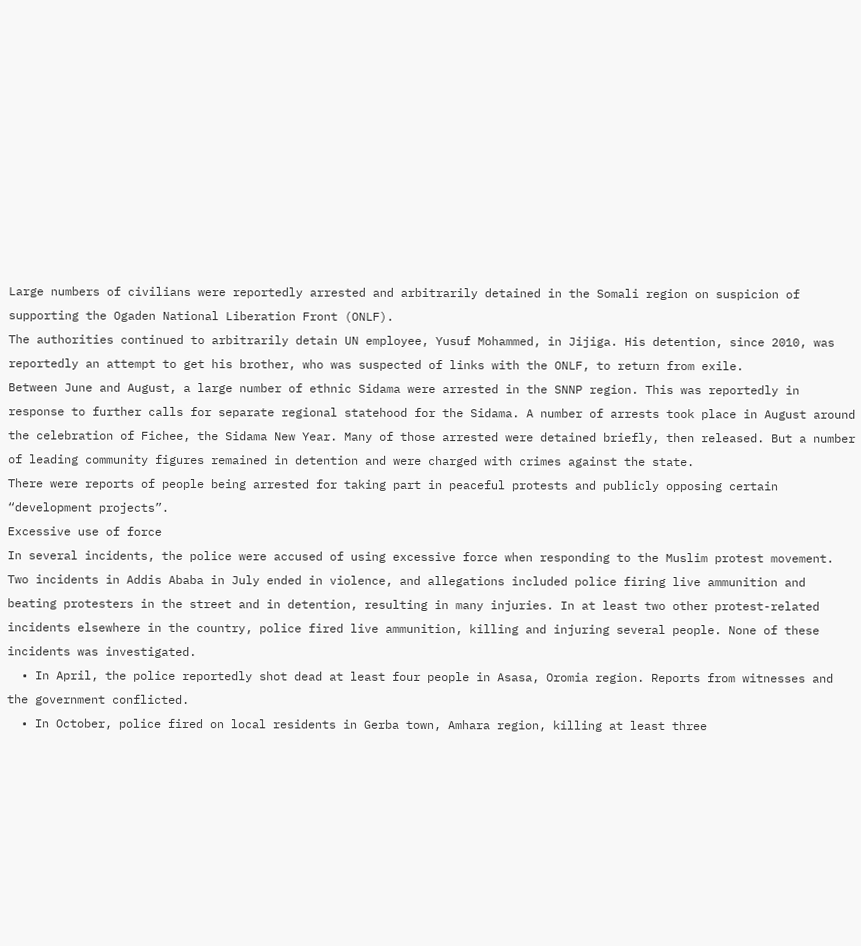Large numbers of civilians were reportedly arrested and arbitrarily detained in the Somali region on suspicion of supporting the Ogaden National Liberation Front (ONLF).
The authorities continued to arbitrarily detain UN employee, Yusuf Mohammed, in Jijiga. His detention, since 2010, was reportedly an attempt to get his brother, who was suspected of links with the ONLF, to return from exile.
Between June and August, a large number of ethnic Sidama were arrested in the SNNP region. This was reportedly in response to further calls for separate regional statehood for the Sidama. A number of arrests took place in August around the celebration of Fichee, the Sidama New Year. Many of those arrested were detained briefly, then released. But a number of leading community figures remained in detention and were charged with crimes against the state.
There were reports of people being arrested for taking part in peaceful protests and publicly opposing certain “development projects”.
Excessive use of force
In several incidents, the police were accused of using excessive force when responding to the Muslim protest movement. Two incidents in Addis Ababa in July ended in violence, and allegations included police firing live ammunition and beating protesters in the street and in detention, resulting in many injuries. In at least two other protest-related incidents elsewhere in the country, police fired live ammunition, killing and injuring several people. None of these incidents was investigated.
  • In April, the police reportedly shot dead at least four people in Asasa, Oromia region. Reports from witnesses and the government conflicted.
  • In October, police fired on local residents in Gerba town, Amhara region, killing at least three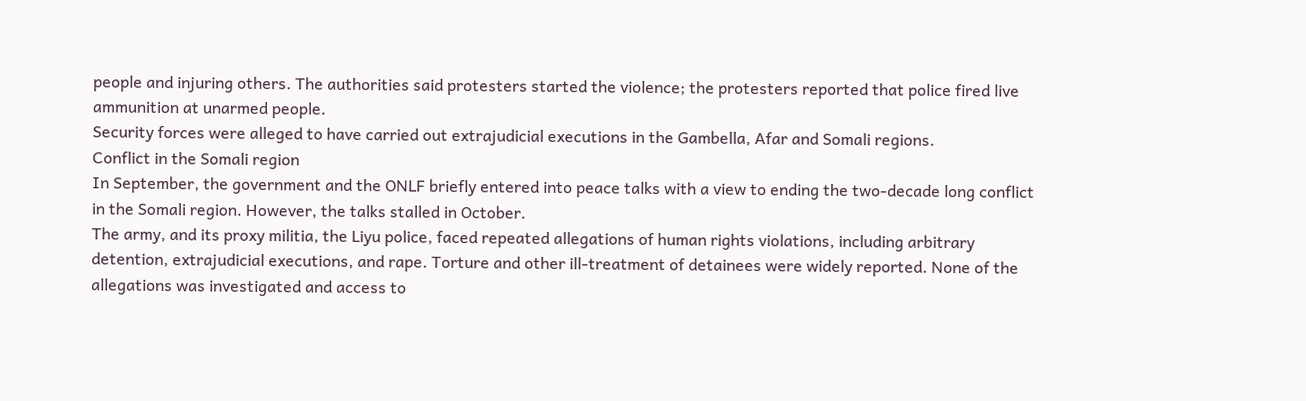people and injuring others. The authorities said protesters started the violence; the protesters reported that police fired live ammunition at unarmed people.
Security forces were alleged to have carried out extrajudicial executions in the Gambella, Afar and Somali regions.
Conflict in the Somali region
In September, the government and the ONLF briefly entered into peace talks with a view to ending the two-decade long conflict in the Somali region. However, the talks stalled in October.
The army, and its proxy militia, the Liyu police, faced repeated allegations of human rights violations, including arbitrary detention, extrajudicial executions, and rape. Torture and other ill-treatment of detainees were widely reported. None of the allegations was investigated and access to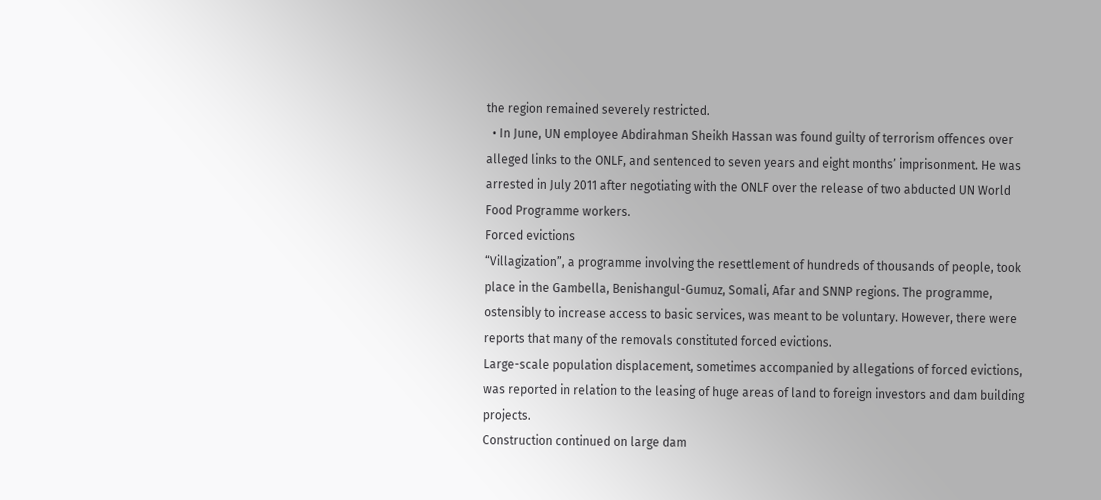the region remained severely restricted.
  • In June, UN employee Abdirahman Sheikh Hassan was found guilty of terrorism offences over alleged links to the ONLF, and sentenced to seven years and eight months’ imprisonment. He was arrested in July 2011 after negotiating with the ONLF over the release of two abducted UN World Food Programme workers.
Forced evictions
“Villagization”, a programme involving the resettlement of hundreds of thousands of people, took place in the Gambella, Benishangul-Gumuz, Somali, Afar and SNNP regions. The programme, ostensibly to increase access to basic services, was meant to be voluntary. However, there were reports that many of the removals constituted forced evictions.
Large-scale population displacement, sometimes accompanied by allegations of forced evictions, was reported in relation to the leasing of huge areas of land to foreign investors and dam building projects.
Construction continued on large dam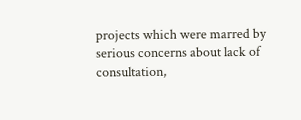projects which were marred by serious concerns about lack of consultation,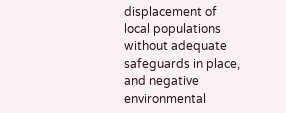displacement of local populations without adequate safeguards in place, and negative environmental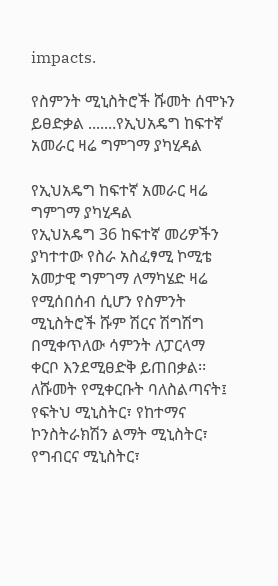impacts.

የስምንት ሚኒስትሮች ሹመት ሰሞኑን ይፀድቃል .......የኢህአዴግ ከፍተኛ አመራር ዛሬ ግምገማ ያካሂዳል

የኢህአዴግ ከፍተኛ አመራር ዛሬ ግምገማ ያካሂዳል
የኢህአዴግ 36 ከፍተኛ መሪዎችን ያካተተው የስራ አስፈፃሚ ኮሚቴ አመታዊ ግምገማ ለማካሄድ ዛሬ የሚሰበሰብ ሲሆን የስምንት ሚኒስትሮች ሹም ሽርና ሽግሽግ በሚቀጥለው ሳምንት ለፓርላማ ቀርቦ እንደሚፀድቅ ይጠበቃል፡፡ ለሹመት የሚቀርቡት ባለስልጣናት፤ የፍትህ ሚኒስትር፣ የከተማና ኮንስትራክሽን ልማት ሚኒስትር፣ የግብርና ሚኒስትር፣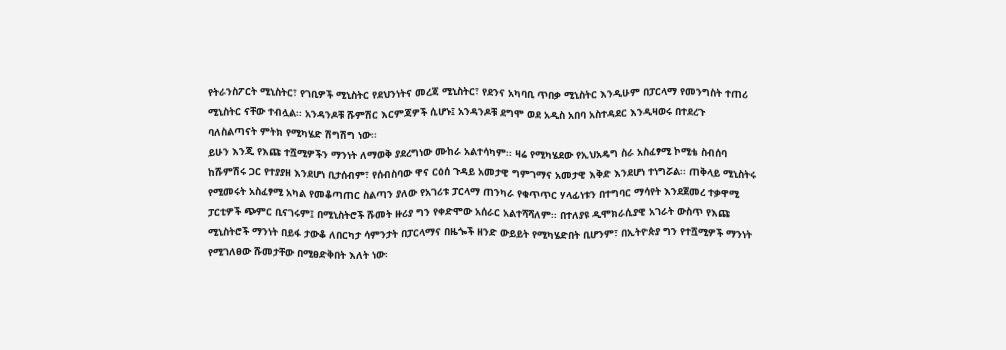የትራንስፖርት ሚኒስትር፣ የገቢዎች ሚኒስትር የደህንነትና መረጃ ሚኒስትር፣ የደንና አካባቢ ጥበቃ ሚኒስትር እንዲሁም በፓርላማ የመንግስት ተጠሪ ሚኒስትር ናቸው ተብሏል፡፡ አንዳንዶቹ ሹምሽር እርምጃዎች ሲሆኑ፤ አንዳንዶቹ ደግሞ ወደ አዲስ አበባ አስተዳደር እንዲዛወሩ በተደረጉ ባለስልጣናት ምትክ የሚካሄድ ሽግሽግ ነው፡፡
ይሁን እንጂ የእጩ ተሿሚዎችን ማንነት ለማወቅ ያደረግነው ሙከራ አልተሳካም፡፡ ዛሬ የሚካሄደው የኢህአዴግ ስራ አስፈፃሚ ኮሚቴ ስብሰባ ከሹምሽሩ ጋር የተያያዘ እንደሆነ ቢታሰብም፣ የሰብስባው ዋና ርዕሰ ጉዳይ አመታዊ ግምገማና አመታዊ እቅድ እንደሆነ ተነግሯል፡፡ ጠቅላይ ሚኒስትሩ የሚመሩት አስፈፃሚ አካል የመቆጣጠር ስልጣን ያለው የአገሪቱ ፓርላማ ጠንካራ የቁጥጥር ሃላፊነቱን በተግባር ማሳየት እንደጀመረ ተቃዋሚ ፓርቲዎች ጭምር ቢናገሩም፤ በሚኒስትሮች ሹመት ዙሪያ ግን የቀድሞው አሰራር አልተሻሻለም፡፡ በተለያዩ ዲሞክራሲያዊ አገራት ውስጥ የእጩ ሚኒስትሮች ማንነት በይፋ ታውቆ ለበርካታ ሳምንታት በፓርላማና በዜጐች ዘንድ ውይይት የሚካሄድበት ቢሆንም፣ በኢትዮጵያ ግን የተሿሚዎች ማንነት የሚገለፀው ሹመታቸው በሚፀድቅበት እለት ነው፡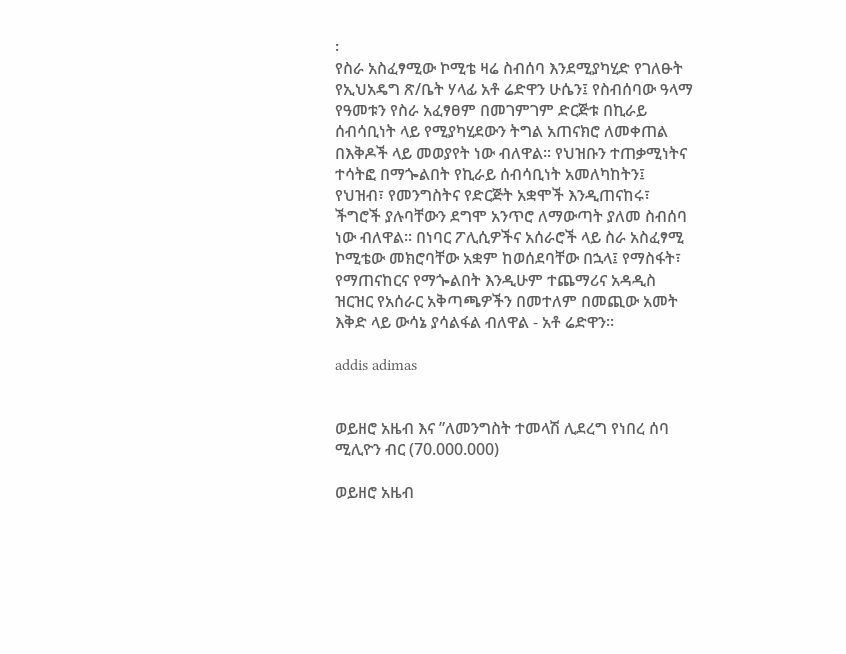፡
የስራ አስፈፃሚው ኮሚቴ ዛሬ ስብሰባ እንደሚያካሂድ የገለፁት የኢህአዴግ ጽ/ቤት ሃላፊ አቶ ሬድዋን ሁሴን፤ የስብሰባው ዓላማ የዓመቱን የስራ አፈፃፀም በመገምገም ድርጅቱ በኪራይ ሰብሳቢነት ላይ የሚያካሂደውን ትግል አጠናክሮ ለመቀጠል በእቅዶች ላይ መወያየት ነው ብለዋል፡፡ የህዝቡን ተጠቃሚነትና ተሳትፎ በማጐልበት የኪራይ ሰብሳቢነት አመለካከትን፤ የህዝብ፣ የመንግስትና የድርጅት አቋሞች እንዲጠናከሩ፣ ችግሮች ያሉባቸውን ደግሞ አንጥሮ ለማውጣት ያለመ ስብሰባ ነው ብለዋል፡፡ በነባር ፖሊሲዎችና አሰራሮች ላይ ስራ አስፈፃሚ ኮሚቴው መክሮባቸው አቋም ከወሰደባቸው በኋላ፤ የማስፋት፣ የማጠናከርና የማጐልበት እንዲሁም ተጨማሪና አዳዲስ ዝርዝር የአሰራር አቅጣጫዎችን በመተለም በመጪው አመት እቅድ ላይ ውሳኔ ያሳልፋል ብለዋል - አቶ ሬድዋን፡፡

addis adimas


ወይዘሮ አዜብ እና ”ለመንግስት ተመላሽ ሊደረግ የነበረ ሰባ ሚሊዮን ብር (70.000.000)

ወይዘሮ አዜብ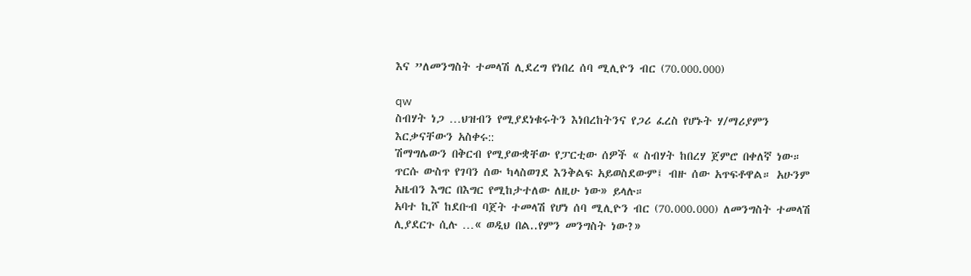እና ”ለመንግስት ተመላሽ ሊደረግ የነበረ ሰባ ሚሊዮን ብር (70.000.000)

qw
ስብሃት ነጋ …ህዝብን የሚያደነቁሩትን እነበረከትንና የጋሪ ፈረስ የሆኑት ሃ/ማሪያምን እርቃናቸውን አስቀሩ::
ሽማግሌውን በቅርብ የሚያውቋቸው የፓርቲው ሰዎች « ስብሃት ከበረሃ ጀምሮ በቀለኛ ነው። ጥርሱ ውስጥ የገባን ሰው ካላስወገደ እንቅልፍ አይወስደውም፤ ብዙ ሰው አጥፍቶዋል። አሁንም አዜብን እግር በእግር የሚከታተለው ለዚሁ ነው» ይላሉ።
አባተ ኪሾ ከደቡብ ባጀት ተመላሽ የሆነ ሰባ ሚሊዮን ብር (70.000.000) ለመንግስት ተመላሽ ሊያደርጉ ሲሉ …« ወዲህ በል..የምን መንግስት ነው?»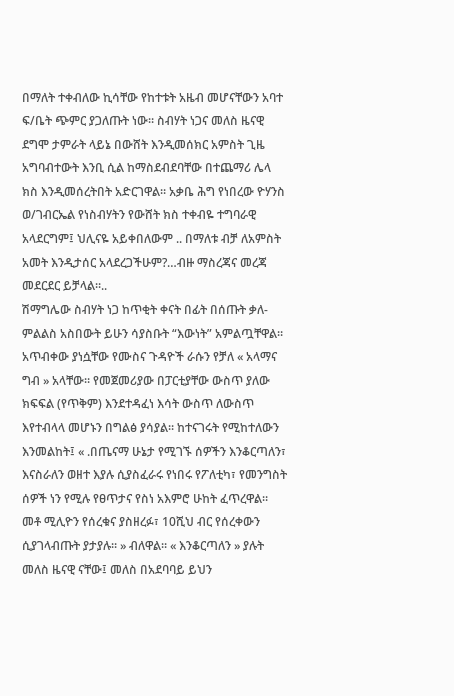በማለት ተቀብለው ኪሳቸው የከተቱት አዜብ መሆናቸውን አባተ ፍ/ቤት ጭምር ያጋለጡት ነው። ስብሃት ነጋና መለስ ዜናዊ ደግሞ ታምራት ላይኔ በውሸት እንዲመሰክር አምስት ጊዜ አግባብተውት እንቢ ሲል ከማስደብደባቸው በተጨማሪ ሌላ ክስ እንዲመሰረትበት አድርገዋል። አቃቤ ሕግ የነበረው ዮሃንስ ወ/ገብርኤል የነስብሃትን የውሸት ክስ ተቀብዬ ተግባራዊ አላደርግም፤ ህሊናዬ አይቀበለውም .. በማለቱ ብቻ ለአምስት አመት እንዲታሰር አላደረጋችሁም?…ብዙ ማስረጃና መረጃ መደርደር ይቻላል።..
ሽማግሌው ስብሃት ነጋ ከጥቂት ቀናት በፊት በሰጡት ቃለ-ምልልስ አስበውት ይሁን ሳያስቡት “እውነት” አምልጧቸዋል። አጥብቀው ያነሷቸው የሙስና ጉዳዮች ራሱን የቻለ « አላማና ግብ » አላቸው። የመጀመሪያው በፓርቲያቸው ውስጥ ያለው ክፍፍል (የጥቅም) እንደተዳፈነ እሳት ውስጥ ለውስጥ እየተብላላ መሆኑን በግልፅ ያሳያል። ከተናገሩት የሚከተለውን እንመልከት፤ « .በጤናማ ሁኔታ የሚገኙ ሰዎችን እንቆርጣለን፣ እናስራለን ወዘተ እያሉ ሲያስፈራሩ የነበሩ የፖለቲካ፣ የመንግስት ሰዎች ነን የሚሉ የፀጥታና የስነ አእምሮ ሁከት ፈጥረዋል። መቶ ሚሊዮን የሰረቁና ያስዘረፉ፣ 10ሺህ ብር የሰረቀውን ሲያገላብጡት ያታያሉ። » ብለዋል። « እንቆርጣለን » ያሉት መለስ ዜናዊ ናቸው፤ መለስ በአደባባይ ይህን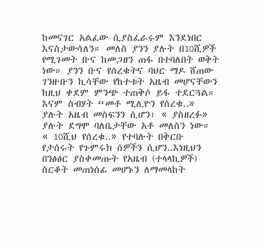ከመናገር አልፈው ሲያስፈራሩም እንደነበር እናስታውሳለን። መለስ ያንን ያሉት በ10ሺዎች የሚገመት ቡና ከመጋዘን ጠፋ በተባለበት ወቅት ነው። ያንን ቡና የሰረቁትና ባህር ማዶ ሸጠው ገንዙቡን ኪሳቸው የከተቱት አዜብ መሆናቸውን ከዚህ ቀደም ምንጭ ተጠቅሶ ይፋ ተደርጓል። እናም ስብሃት “መቶ ሚሊዮን የሰረቁ..» ያሉት አዜብ መስፍንን ሲሆን፣ « ያስዘረፉ» ያሉት ደግሞ ባለቤታቸው አቶ መለስን ነው። « 10ሺህ የሰረቁ..» የተባሉት በቅርቡ የታሰሩት የጉምሩክ ሰዎችን ሲሆን..እነዚህን በንፅፅር ያስቀመጡት የአዜብ (ተላላኪዎች) ስርቆት መጠነሰፊ መሆኑን ለማመላከት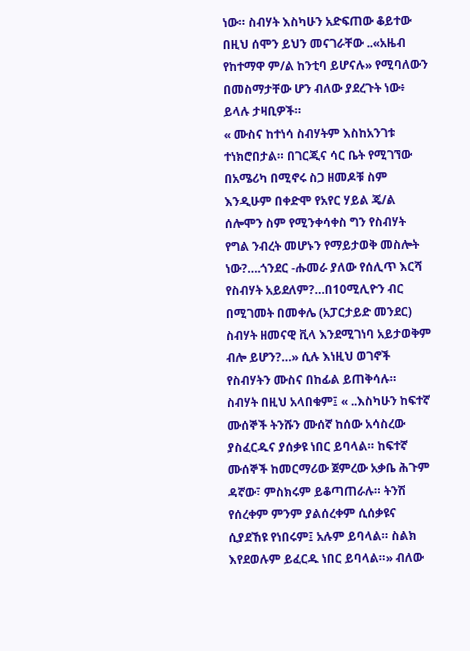ነው። ስብሃት እስካሁን አድፍጠው ቆይተው በዚህ ሰሞን ይህን መናገራቸው ..«አዜብ የከተማዋ ም/ል ከንቲባ ይሆናሉ» የሚባለውን በመስማታቸው ሆን ብለው ያደረጉት ነው፥ ይላሉ ታዛቢዎች።
« ሙስና ከተነሳ ስብሃትም እስከአንገቱ ተነክሮበታል። በገርጂና ሳር ቤት የሚገኘው በአሜሪካ በሚኖሩ ስጋ ዘመዶቹ ስም እንዲሁም በቀድሞ የአየር ሃይል ጄ/ል ሰሎሞን ስም የሚንቀሳቀስ ግን የስብሃት የግል ንብረት መሆኑን የማይታወቅ መስሎት ነው?….ጎንደር -ሑመራ ያለው የሰሊጥ እርሻ የስብሃት አይደለም?…በ10ሚሊዮን ብር በሚገመት በመቀሌ (አፓርታይድ መንደር) ስብሃት ዘመናዊ ቪላ እንደሚገነባ አይታወቅም ብሎ ይሆን?…» ሲሉ እነዚህ ወገኖች የስብሃትን ሙስና በከፊል ይጠቅሳሉ።
ስብሃት በዚህ አላበቁም፤ « ..እስካሁን ከፍተኛ ሙሰኞች ትንሹን ሙሰኛ ከሰው አሳስረው ያስፈርዱና ያሰቃዩ ነበር ይባላል። ከፍተኛ ሙሰኞች ከመርማሪው ጀምረው አቃቤ ሕጉም ዳኛው፣ ምስክሩም ይቆጣጠራሉ። ትንሽ የሰረቀም ምንም ያልሰረቀም ሲሰቃዩና ሲያደኸዩ የነበሩም፤ አሉም ይባላል። ስልክ እየደወሉም ይፈርዱ ነበር ይባላል።» ብለው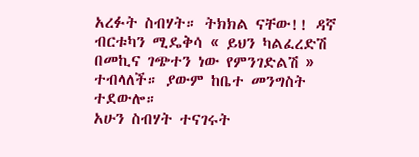አረፉት ስብሃት። ትክክል ናቸው!! ዳኛ ብርቱካን ሚዴቅሳ « ይህን ካልፈረድሽ በመኪና ገጭተን ነው የምንገድልሽ » ተብላለች። ያውም ከቤተ መንግስት ተደውሎ።
አሁን ስብሃት ተናገሩት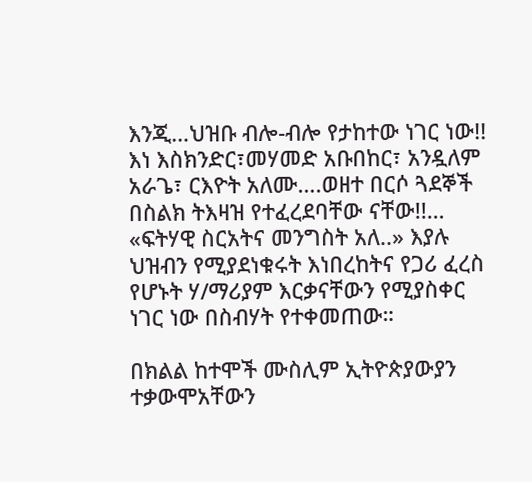እንጂ…ህዝቡ ብሎ-ብሎ የታከተው ነገር ነው!! እነ እስክንድር፣መሃመድ አቡበከር፣ አንዷለም አራጌ፣ ርእዮት አለሙ….ወዘተ በርሶ ጓደኞች በስልክ ትእዛዝ የተፈረደባቸው ናቸው!!… «ፍትሃዊ ስርአትና መንግስት አለ..» እያሉ ህዝብን የሚያደነቁሩት እነበረከትና የጋሪ ፈረስ የሆኑት ሃ/ማሪያም እርቃናቸውን የሚያስቀር ነገር ነው በስብሃት የተቀመጠው።

በክልል ከተሞች ሙስሊም ኢትዮጵያውያን ተቃውሞአቸውን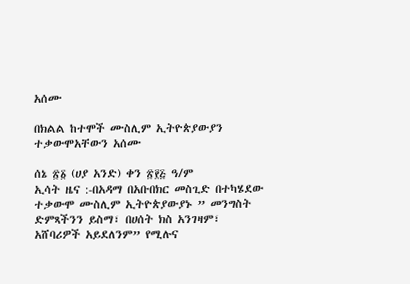አሰሙ

በክልል ከተሞች ሙስሊም ኢትዮጵያውያን ተቃውሞአቸውን አሰሙ

ሰኔ ፳፩ (ሀያ አንድ) ቀን ፳፻፭ ዓ/ም
ኢሳት ዜና :-በአዳማ በአቡበክር መስጊድ በተካሄደው ተቃውሞ ሙስሊም ኢትዮጵያውያኑ ” መንግስት ድምጻችንን ይስማ፣ በሀሰት ክስ አንገዛም፣ አሸባሪዎች አይደለንም” የሚሉና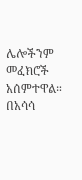ሌሎችንም መፈክሮች አሰምተዋል። በአሳሳ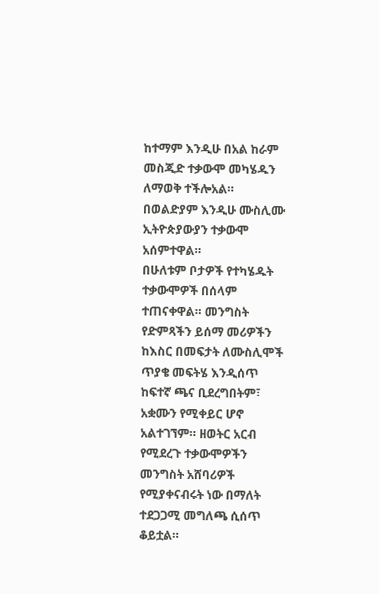ከተማም እንዲሁ በአል ከራም መስጂድ ተቃውሞ መካሄዱን ለማወቅ ተችሎአል። በወልድያም እንዲሁ ሙስሊሙ ኢትዮጵያውያን ተቃውሞ አሰምተዋል።
በሁለቱም ቦታዎች የተካሄዱት ተቃውሞዎች በሰላም ተጠናቀዋል። መንግስት የድምጻችን ይሰማ መሪዎችን ከእስር በመፍታት ለሙስሊሞች ጥያቄ መፍትሄ እንዲሰጥ ከፍተኛ ጫና ቢደረግበትም፣ አቋሙን የሚቀይር ሆኖ አልተገኘም። ዘወትር አርብ የሚደረጉ ተቃውሞዎችን መንግስት አሸባሪዎች የሚያቀናብሩት ነው በማለት ተደጋጋሚ መግለጫ ሲሰጥ ቆይቷል።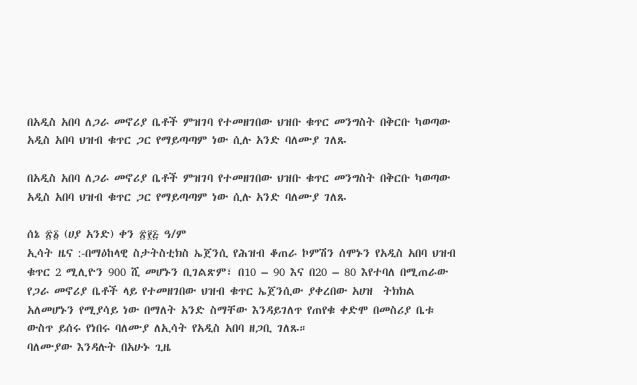በአዲስ አበባ ለጋራ መኖሪያ ቤቶች ምዝገባ የተመዘገበው ህዝቡ ቁጥር መንግስት በቅርቡ ካወጣው አዲስ አበባ ህዝብ ቁጥር ጋር የማይጣጣም ነው ሲሉ አንድ ባለሙያ ገለጹ

በአዲስ አበባ ለጋራ መኖሪያ ቤቶች ምዝገባ የተመዘገበው ህዝቡ ቁጥር መንግስት በቅርቡ ካወጣው አዲስ አበባ ህዝብ ቁጥር ጋር የማይጣጣም ነው ሲሉ አንድ ባለሙያ ገለጹ

ሰኔ ፳፩ (ሀያ አንድ) ቀን ፳፻፭ ዓ/ም
ኢሳት ዜና :-በማዕከላዊ ስታትስቲክስ ኤጀንሲ የሕዝብ ቆጠራ ኮምሽን ሰሞኑን የአዲስ አበባ ህዝብ ቁጥር 2 ሚሊዮን 900 ሺ መሆኑን ቢገልጽም፣ በ10 – 90 እና በ20 – 80 እየተባለ በሚጠራው የጋራ መኖሪያ ቤቶች ላይ የተመዘገበው ህዝብ ቁጥር ኤጀንሲው ያቀረበው አሀዝ  ትክክል አለመሆኑን የሚያሳይ ነው በማለት አንድ ስማቸው እንዳይገለጥ የጠየቁ ቀድሞ በመስሪያ ቤቱ ውስጥ ይሰሩ የነበሩ ባለሙያ ለኢሳት የአዲስ አበባ ዘጋቢ ገለጹ።
ባለሙያው እንዳሉት በአሁኑ ጊዜ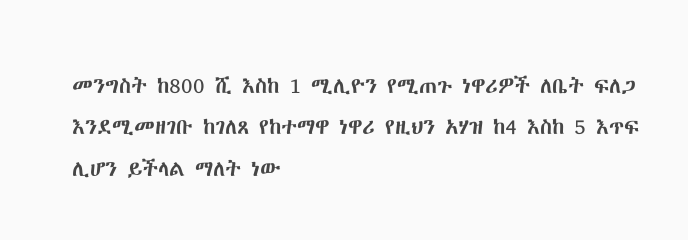መንግስት ከ800 ሺ እስከ 1 ሚሊዮን የሚጠጉ ነዋሪዎች ለቤት ፍለጋ እንደሚመዘገቡ ከገለጸ የከተማዋ ነዋሪ የዚህን አሃዝ ከ4 እስከ 5 እጥፍ ሊሆን ይችላል ማለት ነው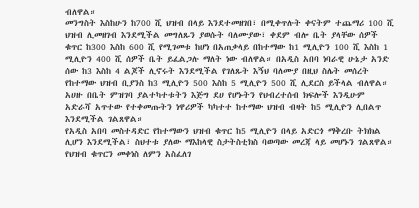ብለዋል።
መንግስት እስከሁን ከ700 ሺ ህዝብ በላይ እንደተመዘገበ፣ በሚቀጥሉት ቀናትም ተጨማሪ 100 ሺ ህዝብ ሊመዘገብ እንደሚችል መግለጹን ያወሱት ባለሙያው፣ ቀደም ብሎ ቤት ያላቸው ሰዎች ቁጥር ከ300 እስከ 600 ሺ የሚገመቱ ከሆነ በአጠቃላይ በከተማው ከ1 ሚሊዮን 100 ሺ እስከ 1 ሚሊዮን 400 ሺ ሰዎች ቤት ይፈልጋሉ ማለት ነው ብለዋል። በአዲስ አበባ ነባራዊ ሁኔታ አንድ ሰው ከ3 እስከ 4 ልጆች ሊኖሩት እንደሚችል የገለጹት እኝህ ባለሙያ በዚህ ስሌት መሰረት የከተማው ህዝብ ቢያንስ ከ3 ሚሊዮን 500 እስከ 5 ሚሊዮን 500 ሺ ሊደርስ ይችላል ብለዋል።
አሀዙ በቤት ምዝገባ ያልተካተቱትን እጅግ ደሀ የሆኑትን የህብረተሰብ ክፍሎች እንዲሁም አድራሻ አጥተው የተቀመጡትን ነዋሪዎች ካካተተ ከተማው ህዝብ ብዛት ከ5 ሚሊዮን ሊበልጥ እንደሚችል ገልጸዋል።
የአዲስ አበባ መስተዳድር የከተማውን ህዝብ ቁጥር ከ5 ሚሊዮን በላይ አድርጎ ማቅረቡ ትክክል ሊሆን እንደሚችል፣ ስህተቱ ያለው ማእከላዊ ስታትስቲክስ ባወጣው መረጃ ላይ መሆኑን ገልጸዋል።
የህዝብ ቁጥርን መቀነስ ለምን አስፈለገ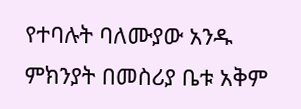የተባሉት ባለሙያው አንዱ ምክንያት በመስሪያ ቤቱ አቅም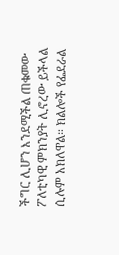ችግር ሊሆን እንደሚችል ጠቁመው ፖለቲካዊ ምክንያት ሊኖረው ይችላል ሲሉም አክለዋል። ክልሎች የፌደራል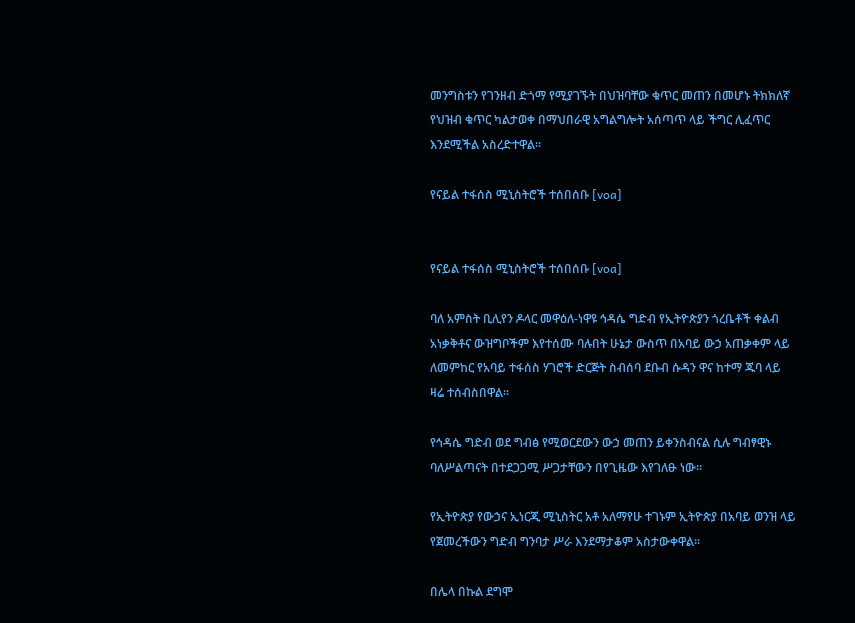መንግስቱን የገንዘብ ድጎማ የሚያገኙት በህዝባቸው ቁጥር መጠን በመሆኑ ትክክለኛ የህዝብ ቁጥር ካልታወቀ በማህበራዊ አግልግሎት አሰጣጥ ላይ ችግር ሊፈጥር እንደሚችል አስረድተዋል።

የናይል ተፋሰስ ሚኒስትሮች ተሰበሰቡ [voa]


የናይል ተፋሰስ ሚኒስትሮች ተሰበሰቡ [voa]

ባለ አምስት ቢሊየን ዶላር መዋዕለ-ነዋዩ ኅዳሴ ግድብ የኢትዮጵያን ጎረቤቶች ቀልብ አነቃቅቶና ውዝግቦችም እየተሰሙ ባሉበት ሁኔታ ውስጥ በአባይ ውኃ አጠቃቀም ላይ ለመምከር የአባይ ተፋሰስ ሃገሮች ድርጅት ስብሰባ ደቡብ ሱዳን ዋና ከተማ ጁባ ላይ ዛሬ ተሰብስበዋል፡፡

የኅዳሴ ግድብ ወደ ግብፅ የሚወርደውን ውኃ መጠን ይቀንስብናል ሲሉ ግብፃዊኑ ባለሥልጣናት በተደጋጋሚ ሥጋታቸውን በየጊዜው እየገለፁ ነው፡፡

የኢትዮጵያ የውኃና ኢነርጂ ሚኒስትር አቶ አለማየሁ ተገኑም ኢትዮጵያ በአባይ ወንዝ ላይ የጀመረችውን ግድብ ግንባታ ሥራ እንደማታቆም አስታውቀዋል፡፡

በሌላ በኩል ደግሞ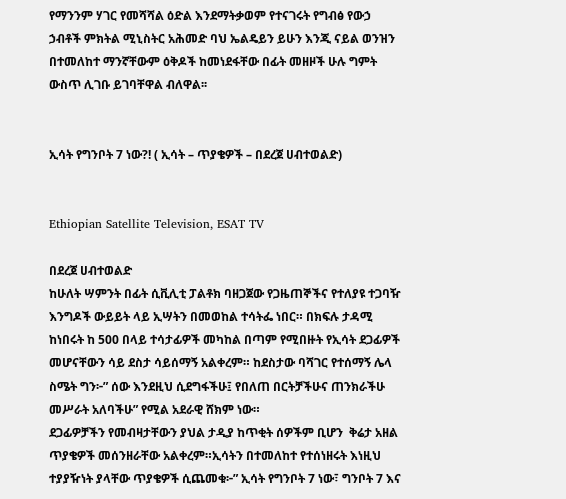የማንንም ሃገር የመሻሻል ዕድል እንደማትቃወም የተናገሩት የግብፅ የውኃ ኃብቶች ምክትል ሚኒስትር አሕመድ ባህ ኤልዴይን ይሁን እንጂ ናይል ወንዝን በተመለከተ ማንኛቸውም ዕቅዶች ከመነደፋቸው በፊት መዘዞች ሁሉ ግምት ውስጥ ሊገቡ ይገባቸዋል ብለዋል፡፡


ኢሳት የግንቦት 7 ነው?! ( ኢሳት – ጥያቄዎች – በደረጀ ሀብተወልድ)


Ethiopian Satellite Television, ESAT TV

በደረጀ ሀብተወልድ
ከሁለት ሣምንት በፊት ሲቪሊቲ ፓልቶክ ባዘጋጀው የጋዜጠኞችና የተለያዩ ተጋባዥ እንግዶች ውይይት ላይ ኢሣትን በመወከል ተሳትፌ ነበር። በክፍሉ ታዳሚ ከነበሩት ከ 500 በላይ ተሳታፊዎች መካከል በጣም የሚበዙት የኢሳት ደጋፊዎች መሆናቸውን ሳይ ደስታ ሳይሰማኝ አልቀረም። ከደስታው ባሻገር የተሰማኝ ሌላ ስሜት ግን፦” ሰው እንደዚህ ሲደግፋችሁ፤ የበለጠ በርትቻችሁና ጠንክራችሁ  መሥራት አለባችሁ” የሚል አደራዊ ሸክም ነው።
ደጋፊዎቻችን የመብዛታቸውን ያህል ታዲያ ከጥቂት ሰዎችም ቢሆን  ቅሬታ አዘል ጥያቄዎች መሰንዘራቸው አልቀረም።ኢሳትን በተመለከተ የተሰነዘሩት እነዚህ ተያያዥነት ያላቸው ጥያቄዎች ሲጨመቁ፦” ኢሳት የግንቦት 7 ነው፣ ግንቦት 7 እና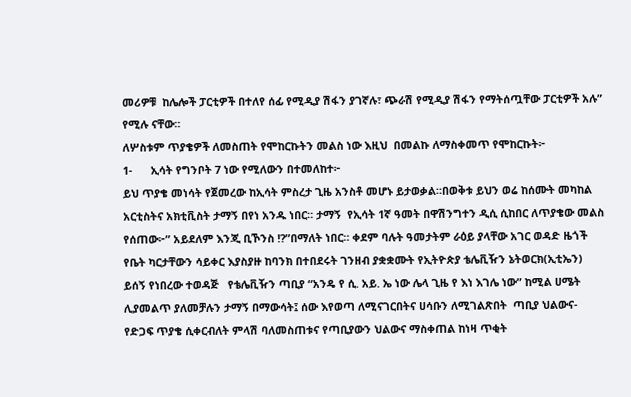መሪዎቹ  ከሌሎች ፓርቲዎች በተለየ ሰፊ የሚዲያ ሽፋን ያገኛሉ፣ ጭራሽ የሚዲያ ሽፋን የማትሰጧቸው ፓርቲዎች አሉ” የሚሉ ናቸው።
ለሦስቱም ጥያቄዎች ለመስጠት የሞከርኩትን መልስ ነው እዚህ  በመልኩ ለማስቀመጥ የሞከርኩት፦
1-      ኢሳት የግንቦት 7 ነው የሚለውን በተመለከተ፦
ይህ ጥያቄ መነሳት የጀመረው ከኢሳት ምስረታ ጊዜ አንስቶ መሆኑ ይታወቃል።በወቅቱ ይህን ወሬ ከሰሙት መካከል  አርቲስትና አክቲቪስት ታማኝ በየነ አንዱ ነበር። ታማኝ  የኢሳት 1ኛ ዓመት በዋሽንግተን ዲሲ ሲከበር ለጥያቄው መልስ የሰጠው፦” አይደለም እንጂ ቢኾንስ !?”በማለት ነበር። ቀደም ባሉት ዓመታትም ራዕይ ያላቸው አገር ወዳድ ዜጎች የቤት ካርታቸውን ሳይቀር እያስያዙ ከባንክ በተበደሩት ገንዘብ ያቋቋሙት የኢትዮጵያ ቴሌቪዥን ኔትወርክ(ኢቲኤን) ይሰኝ የነበረው ተወዳጅ   የቴሌቪዥን ጣቢያ “አንዴ የ ሲ. አይ. ኤ ነው ሌላ ጊዜ የ እነ እገሌ ነው” ከሚል ሀሜት ሊያመልጥ ያለመቻሉን ታማኝ በማውሳት፤ ሰው እየወጣ ለሚናገርበትና ሀሳቡን ለሚገልጽበት  ጣቢያ ህልውና-  የድጋፍ ጥያቄ ሲቀርብለት ምላሽ ባለመስጠቱና የጣቢያውን ህልውና ማስቀጠል ከነዛ ጥቂት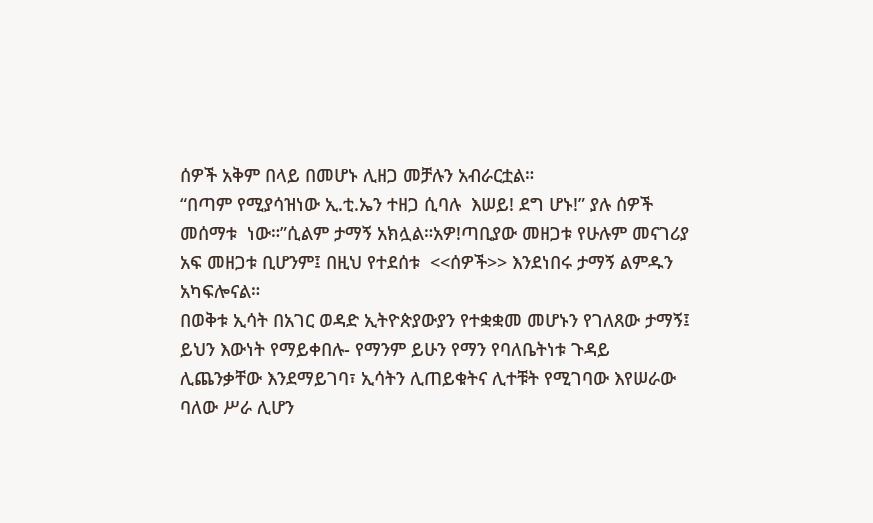ሰዎች አቅም በላይ በመሆኑ ሊዘጋ መቻሉን አብራርቷል።
“በጣም የሚያሳዝነው ኢ.ቲ.ኤን ተዘጋ ሲባሉ  እሠይ! ደግ ሆኑ!” ያሉ ሰዎች መሰማቱ  ነው።”ሲልም ታማኝ አክሏል።አዎ!ጣቢያው መዘጋቱ የሁሉም መናገሪያ አፍ መዘጋቱ ቢሆንም፤ በዚህ የተደሰቱ  <<ሰዎች>> እንደነበሩ ታማኝ ልምዱን አካፍሎናል።
በወቅቱ ኢሳት በአገር ወዳድ ኢትዮጵያውያን የተቋቋመ መሆኑን የገለጸው ታማኝ፤ ይህን እውነት የማይቀበሉ- የማንም ይሁን የማን የባለቤትነቱ ጉዳይ ሊጨንቃቸው እንደማይገባ፣ ኢሳትን ሊጠይቁትና ሊተቹት የሚገባው እየሠራው ባለው ሥራ ሊሆን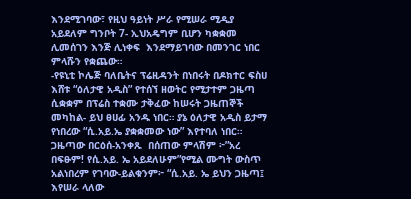እንደሚገባው፣ የዚህ ዓይነት ሥራ የሚሠራ ሚዲያ አይደለም ግንቦት 7- ኢህአዴግም ቢሆን ካቋቋመ ሊመሰገን እንጅ ሊነቀፍ  እንደማይገባው በመንገር ነበር ምላሹን የቋጨው።
-የዩኒቲ ኮሌጅ ባለቤትና ፕሬዚዳንት በነበሩት በዶክተር ፍስሀ እሸቱ “ዕለታዊ አዲስ” የተሰኘ ዘወትር የሚታተም ጋዜጣ ሲቋቋም በፕሬስ ተቋሙ ታቅፈው ከሠሩት ጋዜጠኞች መካከል- ይህ ፀሀፊ አንዱ ነበር። ያኔ ዕለታዊ አዲስ ይታማ የነበረው “ሲ.አይ.ኤ ያቋቋመው ነው” እየተባለ ነበር። ጋዜጣው በርዕሰ-አንቀጹ  በሰጠው ምላሽም ፦”አረ በፍፁም! የሲ.አይ. ኤ አይደለሁም”የሚል ሙግት ውስጥ አልነበረም የገባው-ይልቁንም፦ “ሲ.አይ. ኤ ይህን ጋዜጣ፤ እየሠራ ላለው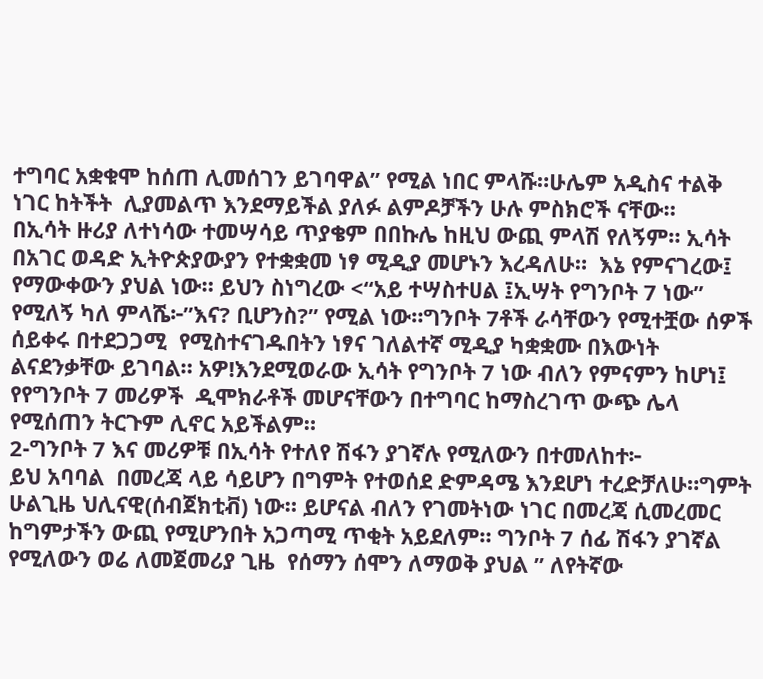ተግባር አቋቁሞ ከሰጠ ሊመሰገን ይገባዋል” የሚል ነበር ምላሹ።ሁሌም አዲስና ተልቅ ነገር ከትችት  ሊያመልጥ እንደማይችል ያለፉ ልምዶቻችን ሁሉ ምስክሮች ናቸው።
በኢሳት ዙሪያ ለተነሳው ተመሣሳይ ጥያቄም በበኩሌ ከዚህ ውጪ ምላሽ የለኝም። ኢሳት በአገር ወዳድ ኢትዮጵያውያን የተቋቋመ ነፃ ሚዲያ መሆኑን እረዳለሁ።  እኔ የምናገረው፤ የማውቀውን ያህል ነው። ይህን ስነግረው <“አይ ተሣስተሀል ፤ኢሣት የግንቦት 7 ነው”  የሚለኝ ካለ ምላሼ፦”እና? ቢሆንስ?” የሚል ነው።ግንቦት 7ቶች ራሳቸውን የሚተቿው ሰዎች ሰይቀሩ በተደጋጋሚ  የሚስተናገዱበትን ነፃና ገለልተኛ ሚዲያ ካቋቋሙ በእውነት  ልናደንቃቸው ይገባል። አዎ!እንደሚወራው ኢሳት የግንቦት 7 ነው ብለን የምናምን ከሆነ፤ የየግንቦት 7 መሪዎች  ዲሞክራቶች መሆናቸውን በተግባር ከማስረገጥ ውጭ ሌላ የሚሰጠን ትርጉም ሊኖር አይችልም።
2-ግንቦት 7 እና መሪዎቹ በኢሳት የተለየ ሽፋን ያገኛሉ የሚለውን በተመለከተ፦
ይህ አባባል  በመረጃ ላይ ሳይሆን በግምት የተወሰደ ድምዳሜ እንደሆነ ተረድቻለሁ።ግምት ሁልጊዜ ህሊናዊ(ሰብጀክቲቭ) ነው። ይሆናል ብለን የገመትነው ነገር በመረጃ ሲመረመር ከግምታችን ውጪ የሚሆንበት አጋጣሚ ጥቂት አይደለም። ግንቦት 7 ሰፊ ሽፋን ያገኛል የሚለውን ወሬ ለመጀመሪያ ጊዜ  የሰማን ሰሞን ለማወቅ ያህል ” ለየትኛው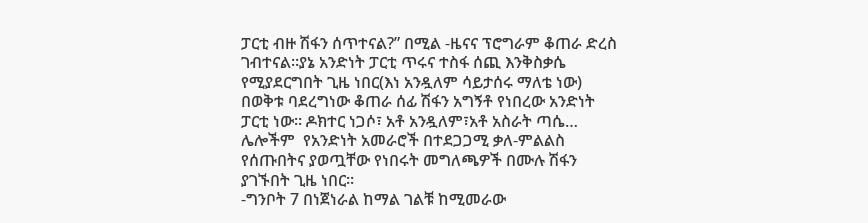ፓርቲ ብዙ ሽፋን ሰጥተናል?” በሚል -ዜናና ፕሮግራም ቆጠራ ድረስ ገብተናል።ያኔ አንድነት ፓርቲ ጥሩና ተስፋ ሰጪ እንቅስቃሴ የሚያደርግበት ጊዜ ነበር(እነ አንዷለም ሳይታሰሩ ማለቴ ነው)  በወቅቱ ባደረግነው ቆጠራ ሰፊ ሽፋን አግኝቶ የነበረው አንድነት ፓርቲ ነው። ዶክተር ነጋሶ፣ አቶ አንዷለም፣አቶ አስራት ጣሴ… ሌሎችም  የአንድነት አመራሮች በተደጋጋሚ ቃለ-ምልልስ የሰጡበትና ያወጧቸው የነበሩት መግለጫዎች በሙሉ ሽፋን ያገኙበት ጊዜ ነበር።
-ግንቦት 7 በነጀነራል ከማል ገልቹ ከሚመራው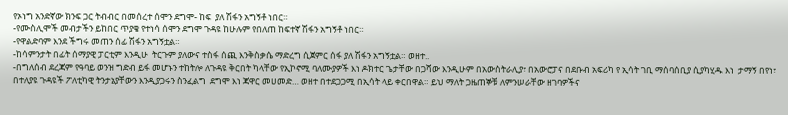የኦነግ አንድኛው ክንፍ ጋር ትብብር በመሰረተ ሰሞን ደግሞ- ከፍ  ያለ ሽፋን አግኝቶ ነበር።
-የሙስሊሞች መብታችን ይከበር ጥያቄ የተነሳ ሰሞን ደግሞ ጉዳዩ ከሁሉም የበለጠ ከፍተኛ ሽፋን አግኝቶ ነበር።
-የዋልድባም እንደ ችግሩ መጠን ሰፊ ሽፋን አግኝቷል።
-ከሳምንታት በፊት ሰማያዊ ፓርቲም እንዲሁ  ትርጉም ያለውና ተስፋ ሰጪ እንቅስቃሴ ማድረግ ሲጀምር ሰፋ ያለ ሽፋን አግኝቷል። ወዘተ..
-በግለሰብ ደረጃም የዓባይ ወንዝ ግድብ ይፋ መሆኑን ተከትሎ ለጉዳዩ ቅርበት ካላቸው የኢኮኖሚ ባለሙያዎች እነ ዶክተር ጌታቸው በጋሻው እንዲሁም በአውስትራሊያ፣ በአውሮፓና በደቡብ አፍሪካ የ ኢሳት ገቢ ማሰባሰቢያ ሲያካሂዱ እነ  ታማኝ በየነ፣ በተለያዩ ጉዳዩች ፖለቲካዊ ትንታኔያቸውን እንዲያጋሩን ስንፈልግ  ደግሞ እነ ጃዋር መሀመድ… ወዘተ በተደጋጋሚ በኢሳት ላይ ቀርበዋል። ይህ ማለት ጋዜጠኞቹ ለምንሠራቸው ዘገባዎችና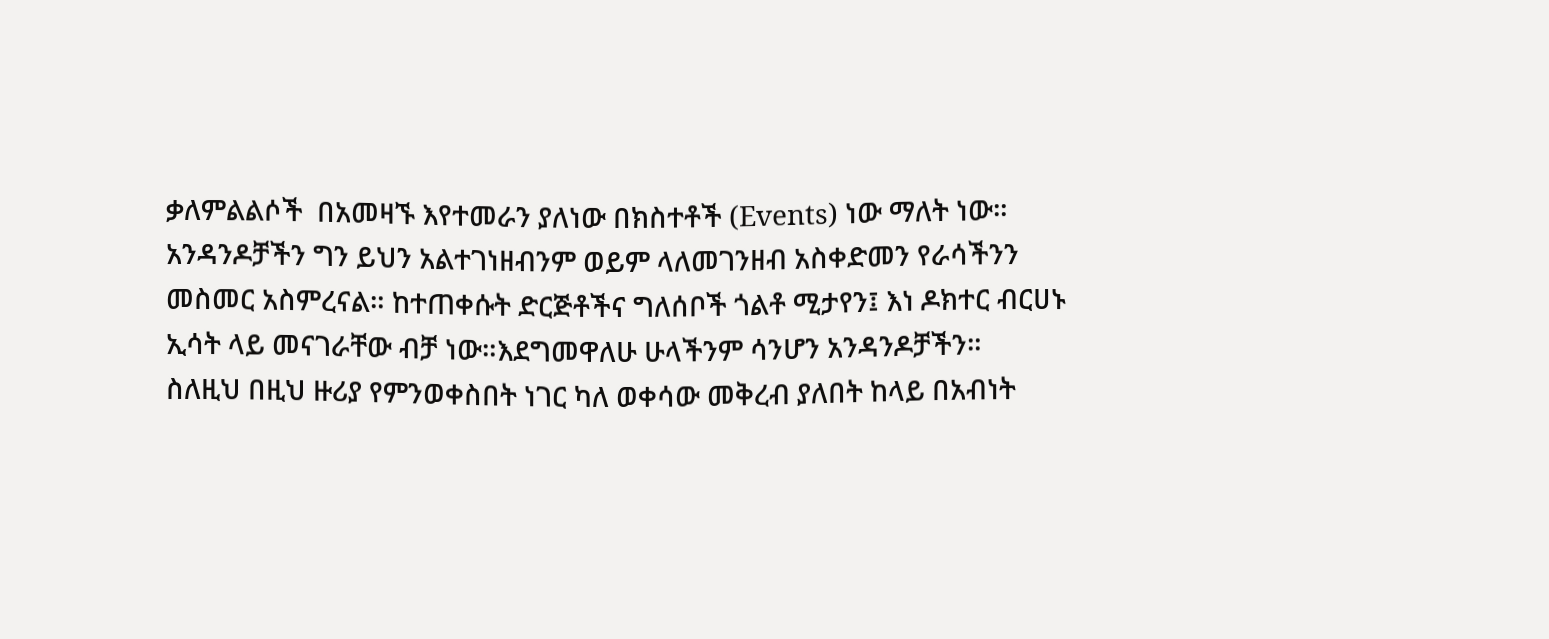ቃለምልልሶች  በአመዛኙ እየተመራን ያለነው በክስተቶች (Events) ነው ማለት ነው።
አንዳንዶቻችን ግን ይህን አልተገነዘብንም ወይም ላለመገንዘብ አስቀድመን የራሳችንን መስመር አስምረናል። ከተጠቀሱት ድርጅቶችና ግለሰቦች ጎልቶ ሚታየን፤ እነ ዶክተር ብርሀኑ ኢሳት ላይ መናገራቸው ብቻ ነው።እደግመዋለሁ ሁላችንም ሳንሆን አንዳንዶቻችን።
ስለዚህ በዚህ ዙሪያ የምንወቀስበት ነገር ካለ ወቀሳው መቅረብ ያለበት ከላይ በአብነት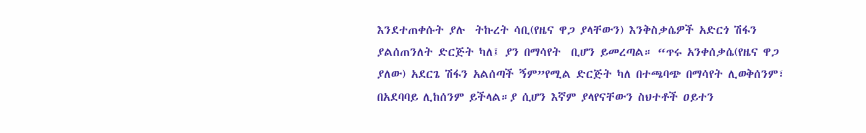እንደተጠቀሱት ያሉ  ትኩረት ሳቢ(የዜና ዋጋ ያላቸውን) እንቅስቃሴዎች አድርጎ ሽፋን ያልሰጠንለት ድርጅት ካለ፤ ያን በማሳየት  ቢሆን ይመረጣል። “ጥሩ አንቀሰቃሴ(የዜና ዋጋ ያለው) አደርጌ ሽፋን አልሰጣች ኝም”የሚል ድርጅት ካለ በተጫባጭ በማሳየት ሊወቅሰንም፣ በአደባባይ ሊከሰንም ይችላል።ያ ሲሆን እኛም ያላየናቸውን ስህተቶች ዐይተን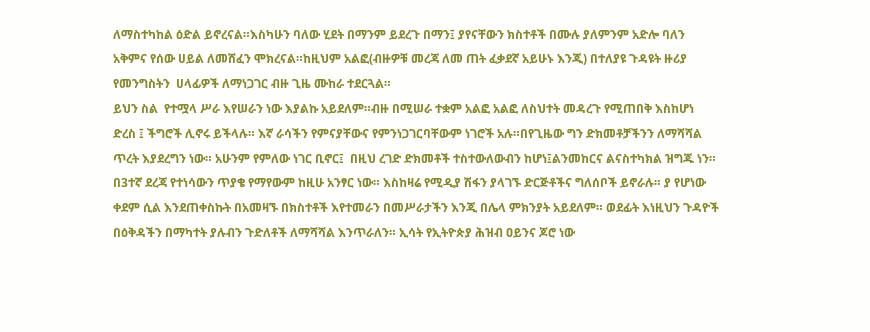ለማስተካከል ዕድል ይኖረናል።እስካሁን ባለው ሂደት በማንም ይደረጉ በማን፤ ያየናቸውን ክስተቶች በሙሉ ያለምንም አድሎ ባለን አቅምና የሰው ሀይል ለመሸፈን ሞክረናል።ከዚህም አልፎ(ብዙዎቹ መረጃ ለመ ጠት ፈቃደኛ አይሁኑ እንጂ) በተለያዩ ጉዳዩት ዙሪያ የመንግስትን  ሀላፊዎች ለማነጋገር ብዙ ጊዜ ሙከራ ተደርጓል።
ይህን ስል  የተሟላ ሥራ እየሠራን ነው እያልኩ አይደለም።ብዙ በሚሠራ ተቋም አልፎ አልፎ ለስህተት መዳረጉ የሚጠበቅ እስከሆነ ድረስ ፤ ችግሮች ሊኖሩ ይችላሉ። እኛ ራሳችን የምናያቸውና የምንነጋገርባቸውም ነገሮች አሉ።በየጊዜው ግን ድክመቶቻችንን ለማሻሻል ጥረት እያደረግን ነው። አሁንም የምለው ነገር ቢኖር፤  በዚህ ረገድ ድክመቶች ተስተውለውብን ከሆነ፤ልንመከርና ልናስተካክል ዝግጁ ነን።
በ3ተኛ ደረጃ የተነሳውን ጥያቄ የማየውም ከዚሁ አንፃር ነው። እስከዛሬ የሚዲያ ሽፋን ያላገኙ ድርጅቶችና ግለሰቦች ይኖራሉ። ያ የሆነው ቀደም ሲል እንደጠቀስኩት በአመዛኙ በክስተቶች እየተመራን በመሥራታችን እንጂ በሌላ ምክንያት አይደለም። ወደፊት እነዚህን ጉዳዮች በዕቅዳችን በማካተት ያሉብን ጉድለቶች ለማሻሻል እንጥራለን። ኢሳት የኢትዮጵያ ሕዝብ ዐይንና ጆሮ ነው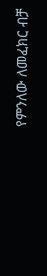የምንለው ለመፈክር ብቻ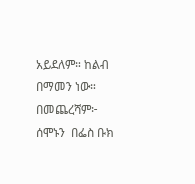አይደለም። ከልብ በማመን ነው።
በመጨረሻም፦
ሰሞኑን  በፌስ ቡክ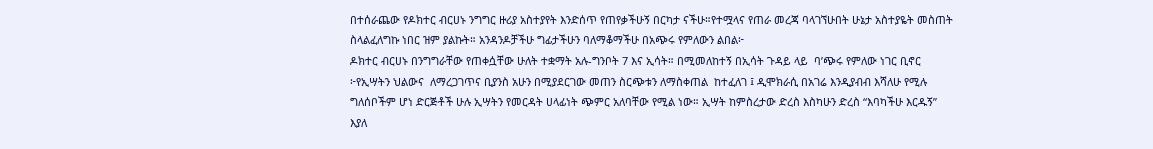በተሰራጨው የዶክተር ብርሀኑ ንግግር ዙሪያ አስተያየት እንድሰጥ የጠየቃችሁኝ በርካታ ናችሁ።የተሟላና የጠራ መረጃ ባላገኘሁበት ሁኔታ አስተያዬት መስጠት ስላልፈለግኩ ነበር ዝም ያልኩት። አንዳንዶቻችሁ ግፊታችሁን ባለማቆማችሁ በአጭሩ የምለውን ልበል፦
ዶክተር ብርሀኑ በንግግራቸው የጠቀሷቸው ሁለት ተቋማት አሉ-ግንቦት 7 እና ኢሳት። በሚመለከተኝ በኢሳት ጉዳይ ላይ  ባ’ጭሩ የምለው ነገር ቢኖር ፦የኢሣትን ህልውና  ለማረጋገጥና ቢያንስ አሁን በሚያደርገው መጠን ስርጭቱን ለማስቀጠል  ከተፈለገ ፤ ዲሞክራሲ በአገሬ እንዲያብብ እሻለሁ የሚሉ ግለሰቦችም ሆነ ድርጅቶች ሁሉ ኢሣትን የመርዳት ሀላፊነት ጭምር አለባቸው የሚል ነው። ኢሣት ከምስረታው ድረስ እስካሁን ድረስ “እባካችሁ እርዱኝ” እያለ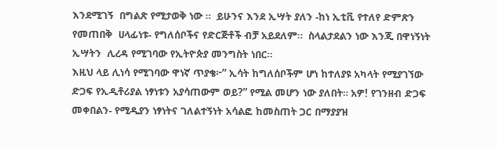እንደሚገኝ  በግልጽ የሚታወቅ ነው ።  ይሁንና እንደ ኢሣት ያለን -ከነ ኢቲቪ የተለየ ድምጽን የመጠበቅ  ሀላፊነቱ- የግለሰቦችና የድርጅቶች ብቻ አይደለም።  ስላልታደልን ነው እንጂ በዋነኝነት ኢሣትን  ሊረዳ የሚገባው የኢትዮጵያ መንግስት ነበር።
እዚህ ላይ ሊነሳ የሚገባው ዋነኛ ጥያቄ፦” ኢሳት ከግለሰቦችም ሆነ ከተለያዩ አካላት የሚያገኘው ድጋፍ የኢዲቶሪያል ነፃነቱን አያሳጠውም ወይ?” የሚል መሆን ነው ያለበት። አዎ! የገንዘብ ድጋፍ መቀበልን- የሚዲያን ነፃነትና ገለልተኝነት አሳልፎ ከመስጠት ጋር በማያያዝ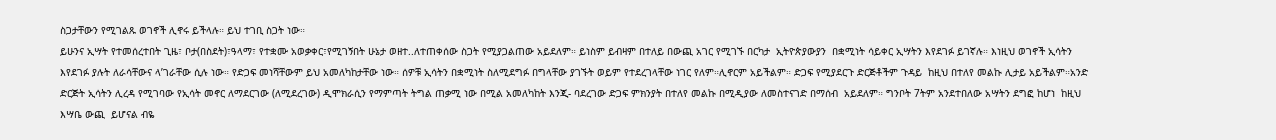ስጋታቸውን የሚገልጹ ወገኖች ሊኖሩ ይችላሉ። ይህ ተገቢ ስጋት ነው።
ይሁንና ኢሣት የተመሰረተበት ጊዜ፣ ቦታ(በስደት)፣ዓላማ፣ የተቋሙ አወቃቀር፣የሚገኝበት ሁኔታ ወዘተ..ለተጠቀሰው ስጋት የሚያጋልጠው አይደለም። ይነስም ይብዛም በተለይ በውጪ አገር የሚገኙ በርካታ  ኢትዮጵያውያን  በቋሚነት ሳይቀር ኢሣትን እየደገፉ ይገኛሉ። እነዚህ ወገኖች ኢሳትን እየደገፉ ያሉት ለራሳቸውና ላ’ገራቸው ሲሉ ነው። የድጋፍ መነሻቸውም ይህ አመለካከታቸው ነው። ሰዎቹ ኢሳትን በቋሚነት ስለሚደግፉ በግላቸው ያገኙት ወይም የተደረገላቸው ነገር የለም።ሊኖርም አይችልም። ድጋፍ የሚያደርጉ ድርጅቶችም ጉዳይ  ከዚህ በተለየ መልኩ ሊታይ አይችልም።አንድ ድርጅት ኢሳትን ሊረዳ የሚገባው የኢሳት መኖር ለማደርገው (ለሚደረገው) ዲሞክራሲን የማምጣት ትግል ጠቃሚ ነው በሚል አመለካከት እንጂ- ባደረገው ድጋፍ ምክንያት በተለየ መልኩ በሚዲያው ለመስተናገድ በማሰብ  አይደለም። ግንቦት 7ትም አንደተበለው አሣትን ደግፎ ከሆነ  ከዚህ እሣቤ ውጪ  ይሆናል ብዬ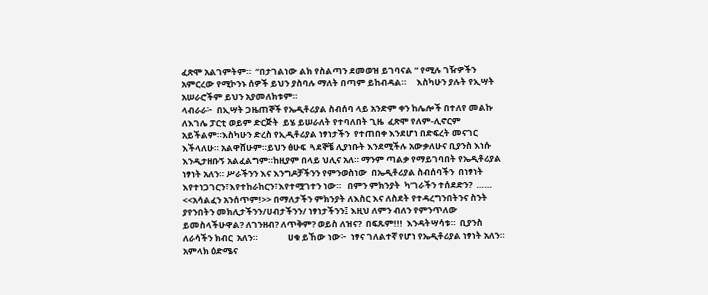ፈጽሞ አልገምትም።  “በታገልነው ልክ የስልጣን ደመወዝ ይገባናል “ የሚሉ ገዥዎችን አምርረው የሚኮንኑ ሰዎች ይህን ያስባሉ ማለት በጣም ይከብዳል።     እስካሁን ያሉት የኢሣት አሠራሮችም ይህን አያመለክቱም።
ላብራራ፦  በኢሣት ጋዜጠኞች የኤዲቶሪያል ስብሰባ ላይ አንድም ቀን ከሌሎች በተለየ መልኩ ለእገሌ ፓርቲ ወይም ድርጅት  ይሄ ይሠራለት የተባለበት ጊዜ  ፈጽሞ የለም-ሊኖርም አይችልም።እስካሁን ድረስ የኢዲቶሪያል ነፃነታችን  የተጠበቀ እንደሆነ በድፍረት መናገር እችላለሁ። አልዋሸሁም።ይህን ፅሁፍ  ጓደኞቼ ሊያነቡት እንደሚችሉ አውቃለሁና ቢያንስ እነሱ እንዲታዘቡኝ አልፈልግም።ከዚያም በላይ ህሊና አለ። ማንም ጣልቃ የማይገባበት የኤዲቶሪያል ነፃነት አለን። ሥራችንን እና እንግዶቻችንን የምንወስነው  በኤዲቶሪያል ስብሰባችን  በነፃነት እየተነጋገርን፣እየተከራከርን፣እየተሟገተን ነው።   በምን ምክንያት  ካ’ገራችን ተሰደድን?  …… <<አሳልፈን አንሰጥም!>> በማለታችን ምክንያት ለእስር እና ለስደት የተዳረግንበትንና ስንት ያየንበትን መክሊታችንን/ሀብታችንን/ ነፃነታችንን፤ እዚህ ለምን ብለን የምንጥለው ይመስላችሁዋል? ለገንዘብ? ለጥቅም? ወይስ ለዝና?  በፍጹም!!!  እንዳትሣሳቱ።  ቢያንስ ለራሳችን ክብር  አለን።               ሀቁ ይኸው ነው፦  ነፃና ገለልተኛ የሆነ የኤዲቶሪያል ነፃነት አለን። አምላክ ዕድሜና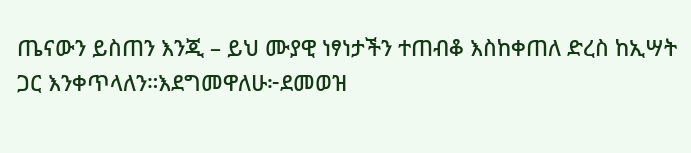ጤናውን ይስጠን እንጂ – ይህ ሙያዊ ነፃነታችን ተጠብቆ እስከቀጠለ ድረስ ከኢሣት ጋር እንቀጥላለን።እደግመዋለሁ፦ደመወዝ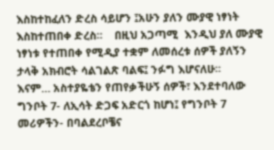እስከተከፈለን ድረስ ሳይሆን ፤አሁን ያለን ሙያዊ ነፃነት እስከተጠበቀ ድረስ።    በዚህ አጋጣሚ  እንዲህ ያለ ሙያዊ ነፃነቱ የተጠበቀ የሚዲያ ተቋም ለመሰረቱ ሰዎች ያለኝን ታላቅ አክብሮት ሳልገልጽ ባልፍ፤ ንፉግ እሆናለሁ።
እናም… አስተያዬቴን የጠየቃችሁኝ ሰዎች፣ እንደተባለው ግንቦት 7- ለኢሳት ድጋፍ አድርጎ ከሆነ፤ የግንቦት 7 መሪዎችን- በባልደረቦቼና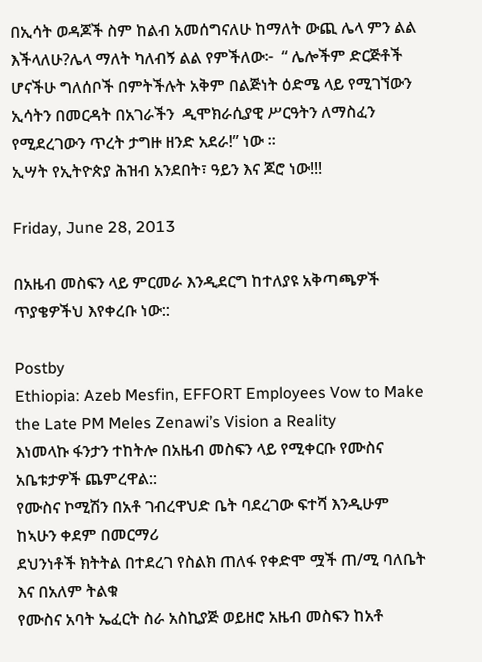በኢሳት ወዳጆች ስም ከልብ አመሰግናለሁ ከማለት ውጪ ሌላ ምን ልል እችላለሁ?ሌላ ማለት ካለብኝ ልል የምችለው፦  “ ሌሎችም ድርጅቶች ሆናችሁ ግለሰቦች በምትችሉት አቅም በልጅነት ዕድሜ ላይ የሚገኘውን ኢሳትን በመርዳት በአገራችን  ዲሞክራሲያዊ ሥርዓትን ለማስፈን የሚደረገውን ጥረት ታግዙ ዘንድ አደራ!” ነው ።
ኢሣት የኢትዮጵያ ሕዝብ አንደበት፣ ዓይን እና ጆሮ ነው!!!

Friday, June 28, 2013

በአዜብ መስፍን ላይ ምርመራ እንዲደርግ ከተለያዩ አቅጣጫዎች ጥያቄዎችህ እየቀረቡ ነው::

Postby
Ethiopia: Azeb Mesfin, EFFORT Employees Vow to Make the Late PM Meles Zenawi’s Vision a Reality
እነመላኩ ፋንታን ተከትሎ በአዜብ መስፍን ላይ የሚቀርቡ የሙስና አቤቱታዎች ጨምረዋል::
የሙስና ኮሚሽን በአቶ ገብረዋህድ ቤት ባደረገው ፍተሻ እንዲሁም ከኣሁን ቀደም በመርማሪ
ደህንነቶች ክትትል በተደረገ የስልክ ጠለፋ የቀድሞ ሟች ጠ/ሚ ባለቤት እና በአለም ትልቁ
የሙስና አባት ኤፈርት ስራ አስኪያጅ ወይዘሮ አዜብ መስፍን ከአቶ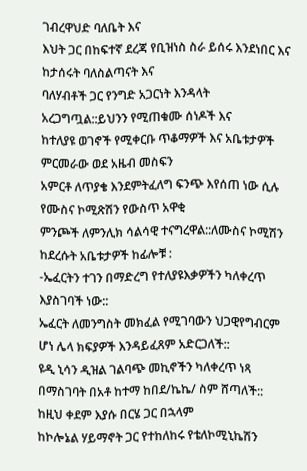ገብረዋህድ ባለቤት እና
እህት ጋር በከፍተኛ ደረጃ የቢዝነስ ስራ ይሰሩ እንደነበር እና ከታሰሩት ባለስልጣናት እና
ባለሃብቶች ጋር የንግድ አጋርነት እንዳላት አረጋግጧል::ይህንን የሚጠቁሙ ሰነዶች እና
ከተለያዩ ወገኖች የሚቀርቡ ጥቆማዎች እና አቤቱታዎች ምርመራው ወደ አዜብ መስፍን
አምርቶ ለጥያቄ እንደምትፈለግ ፍንጭ እየሰጠ ነው ሲሉ የሙስና ኮሚጽሽን የውስጥ አዋቂ
ምንጮች ለምንሊክ ሳልሳዊ ተናግረዋል::ለሙስና ኮሚሽን ከደረሱት አቤቱታዎች ከፊሎቹ :
-ኤፈርትን ተገን በማድረግ የተለያዩእቃዎችን ካለቀረጥ እያስገባች ነው::
ኤፈርት ለመንግስት መክፈል የሚገባውን ህጋዊየግብርም ሆነ ሌላ ክፍያዎች እንዳይፈጸም አድርጋለች::
ዩዲ ኒሳን ዲዝል ገልባጭ መኪኖችን ካለቀረጥ ነጻ በማስገባት በአቶ ከተማ ከበደ/ኬኬ/ ስም ሸጣለች::
ከዚህ ቀደም እያሱ በርሄ ጋር በኋላም
ከኮሎኔል ሃይማኖት ጋር የተከለከሩ የቴለኮሚኒኬሽን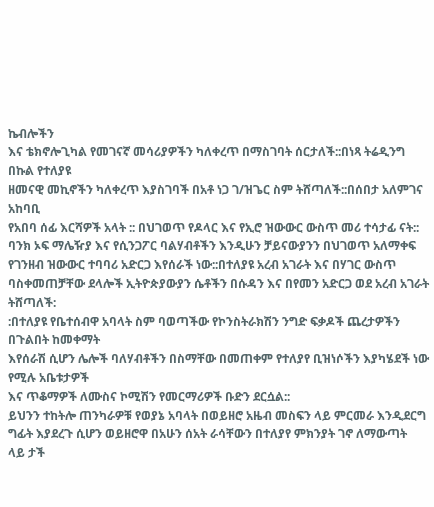ኬብሎችን
እና ቴክኖሎጊካል የመገናኛ መሳሪያዎችን ካለቀረጥ በማስገባት ሰርታለች::በነጻ ትሬዲንግ በኩል የተለያዩ
ዘመናዊ መኪኖችን ካለቀረጥ እያስገባች በአቶ ነጋ ገ/ዝጌር ስም ትሸጣለች::በሰበታ አለምገና አከባቢ
የአበባ ሰፊ እርሻዎች አላት :: በህገወጥ የዶላር እና የኢሮ ዝውውር ውስጥ መሪ ተሳታፊ ናት::
ባንክ ኦፍ ማሌዥያ እና የሲንጋፖር ባልሃብቶችን እንዲሁን ቻይናውያንን በህገወጥ አለማቀፍ
የገንዘብ ዝውውር ተባባሪ አድርጋ እየሰራች ነው::በተለያዩ አረብ አገራት እና በሃገር ውስጥ
ባስቀመጠቻቸው ደላሎች ኢትዮጵያውያን ሴቶችን በሱዳን እና በየመን አድርጋ ወደ አረብ አገራት ትሸጣለች:
:በተለያዩ የቤተሰብዋ አባላት ስም ባወጣችው የኮንስትራክሽን ንግድ ፍቃዶች ጨረታዎችን በጉልበት ከመቀማት
እየሰራሽ ሲሆን ሌሎች ባለሃብቶችን በስማቸው በመጠቀም የተለያየ ቢዝነሶችን እያካሄደች ነው የሚሉ አቤቱታዎች
እና ጥቆማዎች ለሙስና ኮሚሽን የመርማሪዎች ቡድን ደርሷል::
ይህንን ተከትሎ ጠንካራዎቹ የወያኔ አባላት በወይዘሮ አዜብ መስፍን ላይ ምርመራ እንዲደርግ
ግፊት እያደረጉ ሲሆን ወይዘሮዋ በአሁን ሰአት ራሳቸውን በተለያየ ምክንያት ገኖ ለማውጣት
ላይ ታች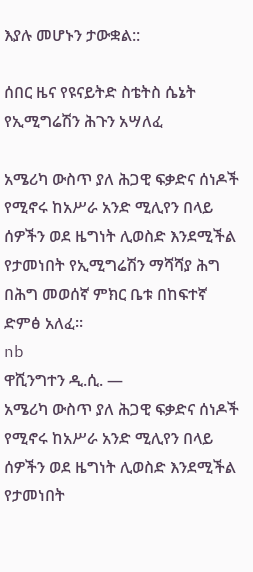እያሉ መሆኑን ታውቋል::

ሰበር ዜና የዩናይትድ ስቴትስ ሴኔት የኢሚግሬሽን ሕጉን አሣለፈ

አሜሪካ ውስጥ ያለ ሕጋዊ ፍቃድና ሰነዶች የሚኖሩ ከአሥራ አንድ ሚሊየን በላይ ሰዎችን ወደ ዜግነት ሊወስድ እንደሚችል የታመነበት የኢሚግሬሽን ማሻሻያ ሕግ በሕግ መወሰኛ ምክር ቤቱ በከፍተኛ ድምፅ አለፈ፡፡
nb
ዋሺንግተን ዲ.ሲ. —
አሜሪካ ውስጥ ያለ ሕጋዊ ፍቃድና ሰነዶች የሚኖሩ ከአሥራ አንድ ሚሊየን በላይ ሰዎችን ወደ ዜግነት ሊወስድ እንደሚችል የታመነበት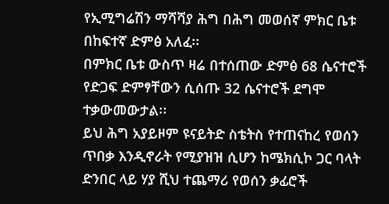የኢሚግሬሽን ማሻሻያ ሕግ በሕግ መወሰኛ ምክር ቤቱ በከፍተኛ ድምፅ አለፈ፡፡
በምክር ቤቱ ውስጥ ዛሬ በተሰጠው ድምፅ 68 ሴናተሮች የድጋፍ ድምፃቸውን ሲሰጡ 32 ሴናተሮች ደግሞ ተቃውመውታል፡፡
ይህ ሕግ አያይዞም ዩናይትድ ስቴትስ የተጠናከረ የወሰን ጥበቃ እንዲኖራት የሚያዝዝ ሲሆን ከሜክሲኮ ጋር ባላት ድንበር ላይ ሃያ ሺህ ተጨማሪ የወሰን ቃፊሮች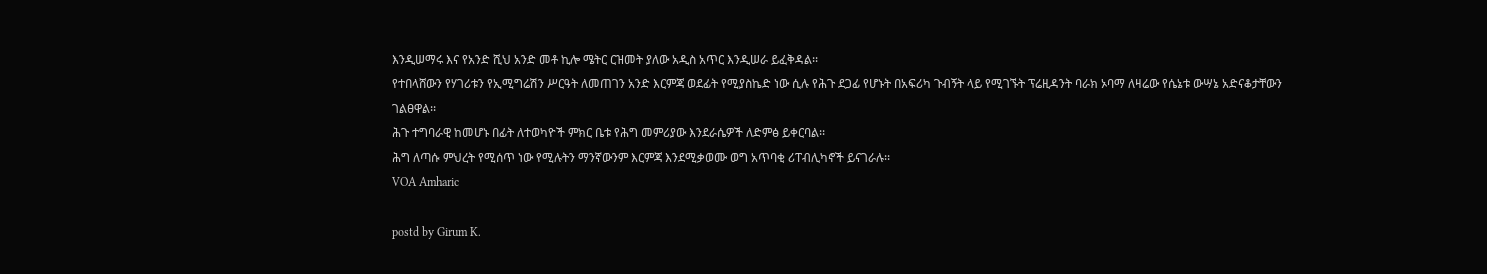እንዲሠማሩ እና የአንድ ሺህ አንድ መቶ ኪሎ ሜትር ርዝመት ያለው አዲስ አጥር እንዲሠራ ይፈቅዳል፡፡
የተበላሸውን የሃገሪቱን የኢሚግሬሽን ሥርዓት ለመጠገን አንድ እርምጃ ወደፊት የሚያስኬድ ነው ሲሉ የሕጉ ደጋፊ የሆኑት በአፍሪካ ጉብኝት ላይ የሚገኙት ፕሬዚዳንት ባራክ ኦባማ ለዛሬው የሴኔቱ ውሣኔ አድናቆታቸውን ገልፀዋል፡፡
ሕጉ ተግባራዊ ከመሆኑ በፊት ለተወካዮች ምክር ቤቱ የሕግ መምሪያው እንደራሴዎች ለድምፅ ይቀርባል፡፡
ሕግ ለጣሱ ምህረት የሚሰጥ ነው የሚሉትን ማንኛውንም እርምጃ እንደሚቃወሙ ወግ አጥባቂ ሪፐብሊካኖች ይናገራሉ፡፡
VOA Amharic

postd by Girum K.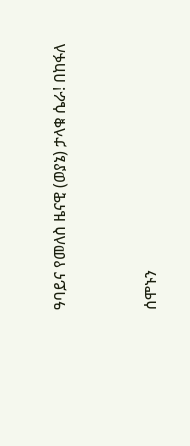ዓባይና የመለስ ዜናዊ (ወያኔ) ታላቁ ሴራ! በከፋለ


ሰሞኑን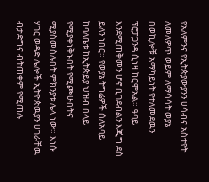የአለምንና የኢትጵያውያንን ሀሳብና አስተየት ለመለዎጥ ወይም ለማሳሳት ወያኔ በወኪሎቹ አማካይነት የተለመደዉን ፕሮፓጋንዳ ሲነዛ ከርሞአል። ዓባይ እንደሚጠቅመን ሆኖ ቢገደብልን እጂግ ደስ ይለን ነበር። የወያኔ ትግሬዎች ሰለአባይ ከባለቤቱ ከኢትጵይያ ህዝብ በላይ የሚያቀነቅኑበት የሚጮሁበትና ሚያስመስሉበት ምክንያቱ ሌላ ነው። እነሱ ሃገር ወዳድ ሌሎች ኢትዮጵዉያን ሀገራቸዉ ብታድግና ብትጠቀም የሚጠሉ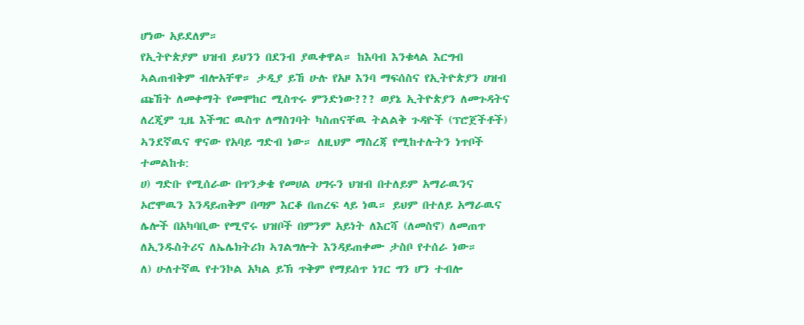ሆነው አይደለም።
የኢትዮጵያም ህዝብ ይህንን በደንብ ያዉቀዋል። ከእባብ እንቁላል እርግብ ኣልጠብቅም ብሎአቸዋ። ታዲያ ይኸ ሁሉ የአዞ እንባ ማፍሰስና የኢትዮጵያን ሀዝብ ጩኸት ለመቀማት የመሞከር ሚስጥሩ ምንድነው??? ወያኔ ኢትዮጵያን ለመጉዳትና ለረጂም ጊዜ እችግር ዉስጥ ለማስገባት ካስጠናቸዉ ትልልቅ ጉዳዮች (ፕሮጀችቶች) ኣንደኛዉና ዋናው የአባይ ግድብ ነው። ለዚህም ማስረጃ የሚከተሉትን ነጥቦች ተመልከቱ:
ሀ) ግድቡ የሚሰራው በጥንቃቄ የመሀል ሀግሩን ህዝብ በተለይም አማራዉንና ኦሮሞዉን እንዳይጠቅም በጣም እርቆ በጠረፍ ላይ ነዉ። ይህም በተለይ አማራዉና ሌሎች በአካባቢው የሚኖሩ ህዝቦች በምንም አይነት ለእርሻ (ለመስኖ) ለመጠጥ ለኢንዱስትሪና ለኤሌክትሪክ ኣገልግሎት እንዳይጠቀሙ ታስቦ የተሰራ ነው።
ለ) ሁለተኛዉ የተንኮል አካል ይኽ ጥቅም የማይሰጥ ነገር ግን ሆን ተብሎ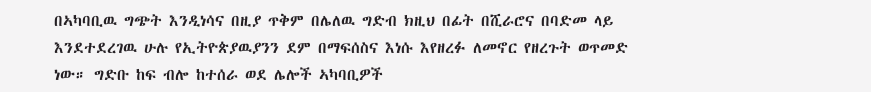በኣካባቢዉ ግጭት እንዲነሳና በዚያ ጥቅም በሌለዉ ግድብ ክዚህ በፊት በሺራሮና በባድመ ላይ እንደተደረገዉ ሁሉ የኢትዮጵያዉያንን ደም በማፍሰስና እነሱ እየዘረፉ ለመኖር የዘረጉት ወጥመድ ነው። ግድቡ ከፍ ብሎ ከተሰራ ወደ ሌሎች ኣካባቢዎች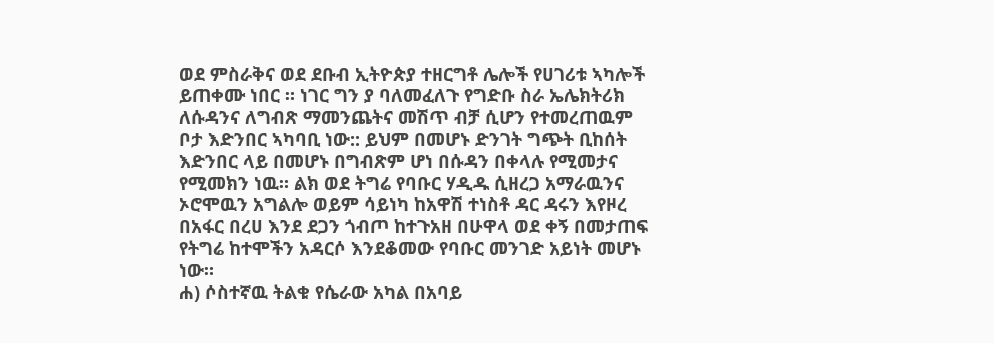ወደ ምስራቅና ወደ ደቡብ ኢትዮጵያ ተዘርግቶ ሌሎች የሀገሪቱ ኣካሎች ይጠቀሙ ነበር ። ነገር ግን ያ ባለመፈለጉ የግድቡ ስራ ኤሌክትሪክ ለሱዳንና ለግብጽ ማመንጨትና መሽጥ ብቻ ሲሆን የተመረጠዉም ቦታ እድንበር ኣካባቢ ነው:: ይህም በመሆኑ ድንገት ግጭት ቢከሰት እድንበር ላይ በመሆኑ በግብጽም ሆነ በሱዳን በቀላሉ የሚመታና የሚመክን ነዉ። ልክ ወደ ትግሬ የባቡር ሃዲዱ ሲዘረጋ አማራዉንና ኦሮሞዉን አግልሎ ወይም ሳይነካ ከአዋሽ ተነስቶ ዳር ዳሩን እየዞረ በአፋር በረሀ እንደ ደጋን ጎብጦ ከተጉአዘ በሁዋላ ወደ ቀኝ በመታጠፍ የትግሬ ከተሞችን አዳርሶ እንደቆመው የባቡር መንገድ አይነት መሆኑ ነው።
ሐ) ሶስተኛዉ ትልቁ የሴራው አካል በአባይ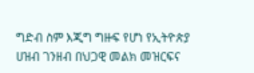ግድብ ስም እጂግ ግዙፍ የሆነ የኢትዮጵያ ሀዝብ ገንዘብ በህጋዊ መልክ መዝርፍና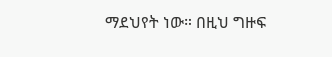ማደህየት ነው። በዚህ ግዙፍ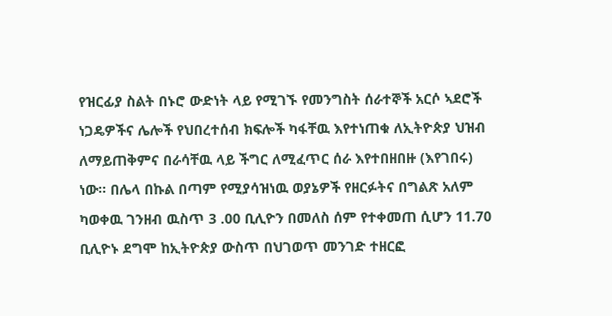የዝርፊያ ስልት በኑሮ ውድነት ላይ የሚገኙ የመንግስት ሰራተኞች አርሶ ኣደሮች ነጋዴዎችና ሌሎች የህበረተሰብ ክፍሎች ካፋቸዉ እየተነጠቁ ለኢትዮጵያ ህዝብ ለማይጠቅምና በራሳቸዉ ላይ ችግር ለሚፈጥር ሰራ እየተበዘበዙ (እየገበሩ) ነው። በሌላ በኩል በጣም የሚያሳዝነዉ ወያኔዎች የዘርፉትና በግልጽ አለም ካወቀዉ ገንዘብ ዉስጥ 3 .00 ቢሊዮን በመለስ ሰም የተቀመጠ ሲሆን 11.70 ቢሊዮኑ ደግሞ ከኢትዮጵያ ውስጥ በህገወጥ መንገድ ተዘርፎ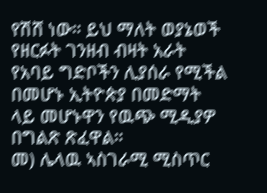የሽሸ ነው። ይህ ማለት ወያኔወች የዘርፉት ገንዘብ ብዛት አራት የአባይ ግድቦችን ሊያሰራ የሚችል በመሆኑ ኢትዮጵያ በመድማት ላይ መሆኑዋን የዉጭ ሚዲያዎ በግልጽ ጽፈዋል።
መ) ሌላዉ ኣስገራሚ ሚስጥር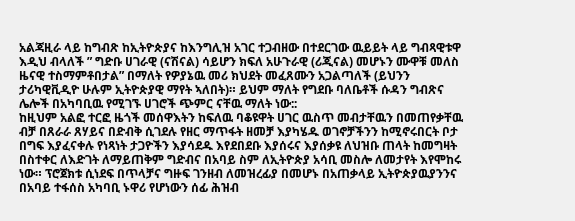አልጃዚራ ላይ ከግብጽ ከኢትዮጵያና ከእንግሊዝ አገር ተጋብዘው በተደርገው ዉይይት ላይ ግብጻዊቱዋ እዲህ ብላለች ” ግድቡ ሀገራዊ (ናሽናል) ሳይሆን ክፍለ አሁጉራዊ (ሪጂናል) መሆኑን ሙዋቹ መለስ ዜናዊ ተስማምቶበታል” በማለት የዎያኔዉ መሪ ክህደት መፈጸሙን አጋልጣለች (ይህንን ታሪካዊቪዲዮ ሁሉም ኢትዮጵያዊ ማየት ኣለበት)። ይህም ማለት የግደቡ ባለቤቶች ሱዳን ግብጽና ሌሎች በአካባቢዉ የሚገኙ ሀገሮች ጭምር ናቸዉ ማለት ነው::
ከዚህም አልፎ ተርፎ ዜጎች መሰዋእትን ከፍለዉ ባቆዩዋት ሀገር ዉስጥ መብታቸዉን በመጠየቃቸዉ ብቻ በጸራራ ጸሃይና በድብቅ ሲገደሉ የዘር ማጥፋት ዘመቻ እያካሄዱ ወገኖቻችንን ከሚኖሩበርት ቦታ በግፍ እያፈናቀሉ የነጻነት ታጋዮችን እያሳደዱ እየደበደቡ እያሰሩና እያሰቃዩ ለህዝቡ ጠላት ከመግዛት በስተቀር ለእድገት ለማይጠቅም ግድብና በአባይ ስም ለኢትዮጵያ አሳቢ መስሎ ለመታየት እየሞከሩ ነው። ፕሮጀክቱ ሲነደፍ በጥላቻና ግዙፍ ገንዘብ ለመዝረፊያ በመሆኑ በአጠቃላይ ኢትዮጵያዉያንንና በአባይ ተፋሰስ አካባቢ ኑዋሪ የሆነውን ሰፊ ሕዝብ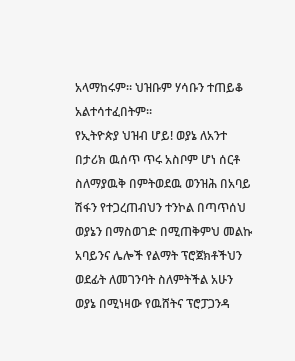አላማከሩም። ህዝቡም ሃሳቡን ተጠይቆ አልተሳተፈበትም።
የኢትዮጵያ ህዝብ ሆይ! ወያኔ ለአንተ በታሪክ ዉሰጥ ጥሩ አስቦም ሆነ ሰርቶ ስለማያዉቅ በምትወደዉ ወንዝሕ በአባይ ሽፋን የተጋረጠብህን ተንኮል በጣጥሰህ ወያኔን በማስወገድ በሚጠቅምህ መልኩ አባይንና ሌሎች የልማት ፕሮጀክቶችህን ወደፊት ለመገንባት ስለምትችል አሁን ወያኔ በሚነዛው የዉሸትና ፕሮፓጋንዳ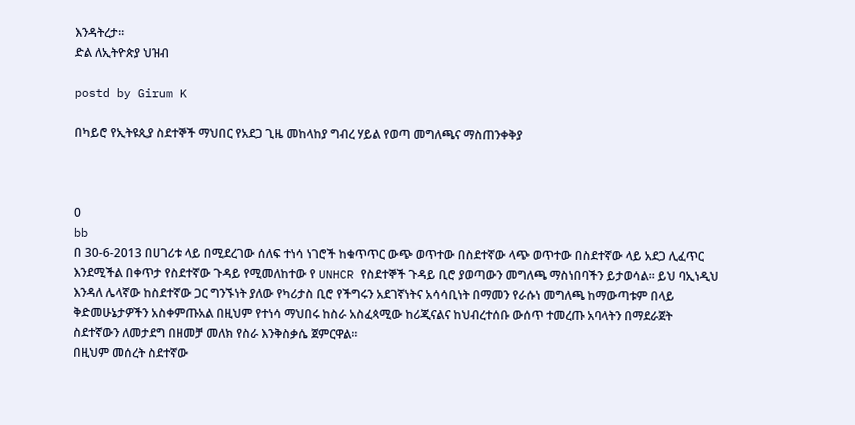እንዳትረታ።
ድል ለኢትዮጵያ ህዝብ

postd by Girum K

በካይሮ የኢትዩጲያ ስደተኞች ማህበር የአደጋ ጊዜ መከላከያ ግብረ ሃይል የወጣ መግለጫና ማስጠንቀቅያ



0
bb
በ 30-6-2013 በሀገሪቱ ላይ በሚደረገው ሰለፍ ተነሳ ነገሮች ከቁጥጥር ውጭ ወጥተው በስደተኛው ላጭ ወጥተው በስደተኛው ላይ አደጋ ሊፈጥር እንደሚችል በቀጥታ የስደተኛው ጉዳይ የሚመለከተው የ UNHCR የስደተኞች ጉዳይ ቢሮ ያወጣውን መግለጫ ማስነበባችን ይታወሳል። ይህ ባኢነዲህ እንዳለ ሌላኛው ከስደተኛው ጋር ግንኙነት ያለው የካሪታስ ቢሮ የችግሩን አደገኛነትና አሳሳቢነት በማመን የራሱነ መግለጫ ከማውጣቱም በላይ ቅድመሁኔታዎችን አስቀምጡአል በዚህም የተነሳ ማህበሩ ከስራ አስፈጳሚው ከሪጂናልና ከህብረተሰቡ ውሰጥ ተመረጡ አባላትን በማደራጀት ስደተኛውን ለመታደግ በዘመቻ መለክ የስራ እንቅስቃሴ ጀምርዋል።
በዚህም መሰረት ስደተኛው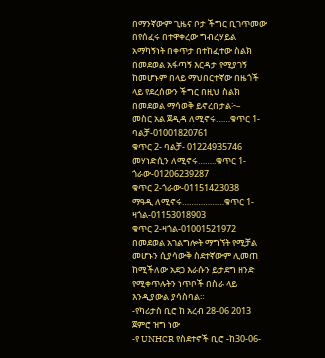በማንኛውም ጊዜና ቦታ ችግር ቢገጥመው በየሰፈሩ በተዋቀረው ግብረሃይል አማካኝነት በቀጥታ በተከፈተው ስልክ በመደወል አፋጣኝ እርዳታ የሚያገኝ ከመሆኑም በላይ ማህበርተኛው በዜጎች ላይ የደረሰውን ችግር በዚህ ስልክ በመደወል ማሳወቅ ይኖረበታል፦–
መስር አል ጀዲዳ ለሚኖሩ……ቁጥር 1- ባልቻ-01001820761
ቁጥር 2- ባልቻ- 01224935746
መሃነድሲን ለሚኖሩ……..ቁጥር 1- ጎራው-01206239287
ቁጥር 2-ጎራው-01151423038
ማዓዲ ለሚኖሩ………………ቁጥር 1-ዛጎል-01153018903
ቁጥር 2-ዛጎል-01001521972
በመደወል አገልግሎት ማግኘት የሚቻል መሆኑን ሲያሳውቅ ስደተኛውም ሊመጠ ከሚችለው አደጋ እራሱን ይታደግ ዘንድ የሚቀጥሉትን ነጥቦች በስራ ላይ እንዲያውል ያሳስባል።
-የካሪታስ ቢሮ ከ አረብ 28-06 2013 ጀምሮ ዝግ ነው
-የ UNHCR የስደተኖች ቢሮ -ከ30-06-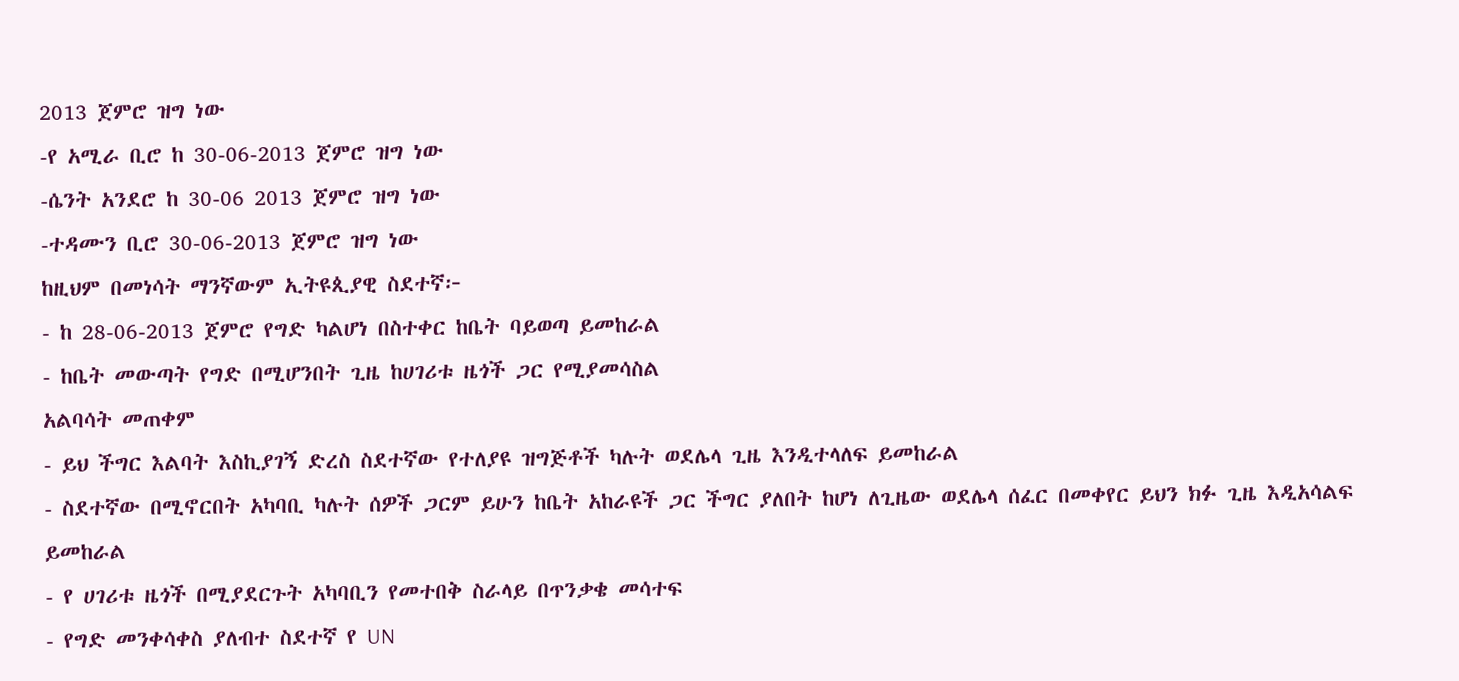2013 ጀምሮ ዝግ ነው
-የ አሚራ ቢሮ ከ 30-06-2013 ጀምሮ ዝግ ነው
-ሴንት አንደሮ ከ 30-06 2013 ጀምሮ ዝግ ነው
-ተዳሙን ቢሮ 30-06-2013 ጀምሮ ዝግ ነው
ከዚህም በመነሳት ማንኛውም ኢትዩጲያዊ ስደተኛ፦
- ከ 28-06-2013 ጀምሮ የግድ ካልሆነ በስተቀር ከቤት ባይወጣ ይመከራል
- ከቤት መውጣት የግድ በሚሆንበት ጊዜ ከሀገሪቱ ዜጎች ጋር የሚያመሳስል
አልባሳት መጠቀም
- ይህ ችግር እልባት እስኪያገኝ ድረስ ስደተኛው የተለያዩ ዝግጅቶች ካሉት ወደሌላ ጊዜ እንዲተላለፍ ይመከራል
- ስደተኛው በሚኖርበት አካባቢ ካሉት ሰዎች ጋርም ይሁን ከቤት አከራዩች ጋር ችግር ያለበት ከሆነ ለጊዜው ወደሌላ ሰፈር በመቀየር ይህን ክፉ ጊዜ እዲአሳልፍ ይመከራል
- የ ሀገሪቱ ዜጎች በሚያደርጉት አካባቢን የመተበቅ ስራላይ በጥንቃቄ መሳተፍ
- የግድ መንቀሳቀስ ያለብተ ስደተኛ የ UN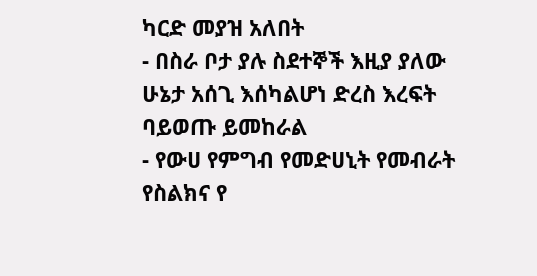ካርድ መያዝ አለበት
- በስራ ቦታ ያሉ ስደተኞች እዚያ ያለው ሁኔታ አሰጊ እሰካልሆነ ድረስ እረፍት ባይወጡ ይመከራል
- የውሀ የምግብ የመድሀኒት የመብራት የስልክና የ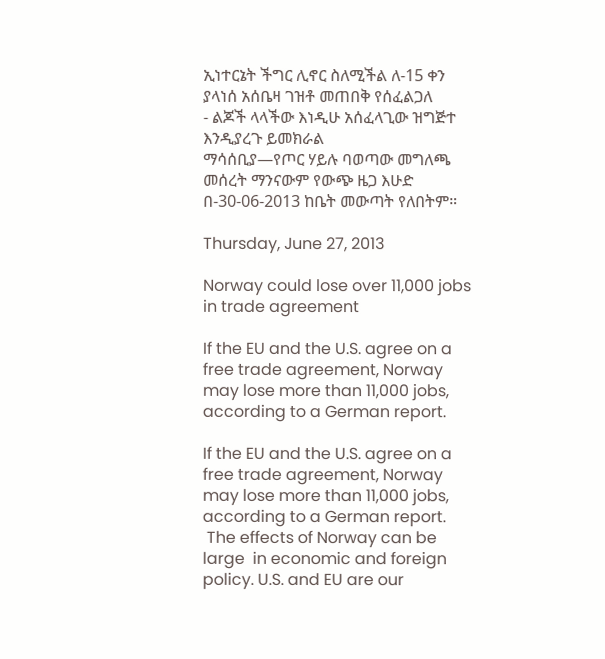ኢነተርኔት ችግር ሊኖር ስለሚችል ለ-15 ቀን ያላነሰ አሰቤዛ ገዝቶ መጠበቅ የሰፈልጋለ
- ልጆች ላላችው እነዲሁ አሰፈላጊው ዝግጅተ እንዲያረጉ ይመክራል
ማሳሰቢያ—የጦር ሃይሉ ባወጣው መግለጫ መሰረት ማንናውም የውጭ ዜጋ እሁድ በ-30-06-2013 ከቤት መውጣት የለበትም።

Thursday, June 27, 2013

Norway could lose over 11,000 jobs in trade agreement

If the EU and the U.S. agree on a free trade agreement, Norway may lose more than 11,000 jobs, according to a German report.

If the EU and the U.S. agree on a free trade agreement, Norway may lose more than 11,000 jobs, according to a German report.
 The effects of Norway can be large  in economic and foreign policy. U.S. and EU are our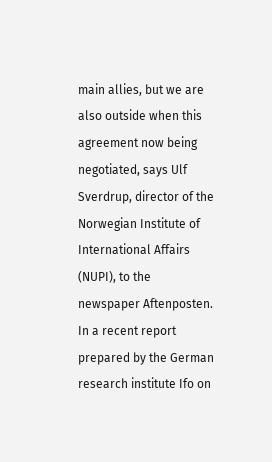main allies, but we are also outside when this agreement now being negotiated, says Ulf Sverdrup, director of the Norwegian Institute of International Affairs (NUPI), to the newspaper Aftenposten. In a recent report prepared by the German research institute Ifo on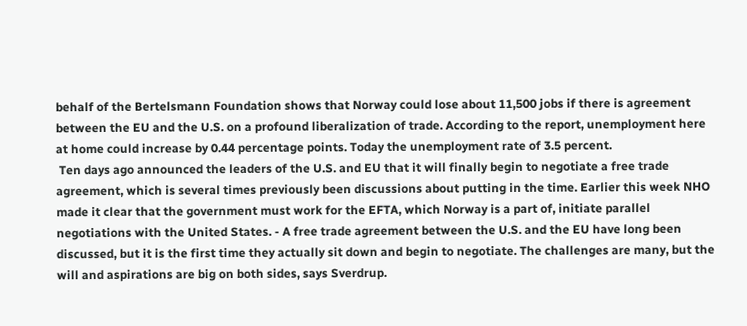behalf of the Bertelsmann Foundation shows that Norway could lose about 11,500 jobs if there is agreement between the EU and the U.S. on a profound liberalization of trade. According to the report, unemployment here at home could increase by 0.44 percentage points. Today the unemployment rate of 3.5 percent.
 Ten days ago announced the leaders of the U.S. and EU that it will finally begin to negotiate a free trade agreement, which is several times previously been discussions about putting in the time. Earlier this week NHO made it clear that the government must work for the EFTA, which Norway is a part of, initiate parallel negotiations with the United States. - A free trade agreement between the U.S. and the EU have long been discussed, but it is the first time they actually sit down and begin to negotiate. The challenges are many, but the will and aspirations are big on both sides, says Sverdrup.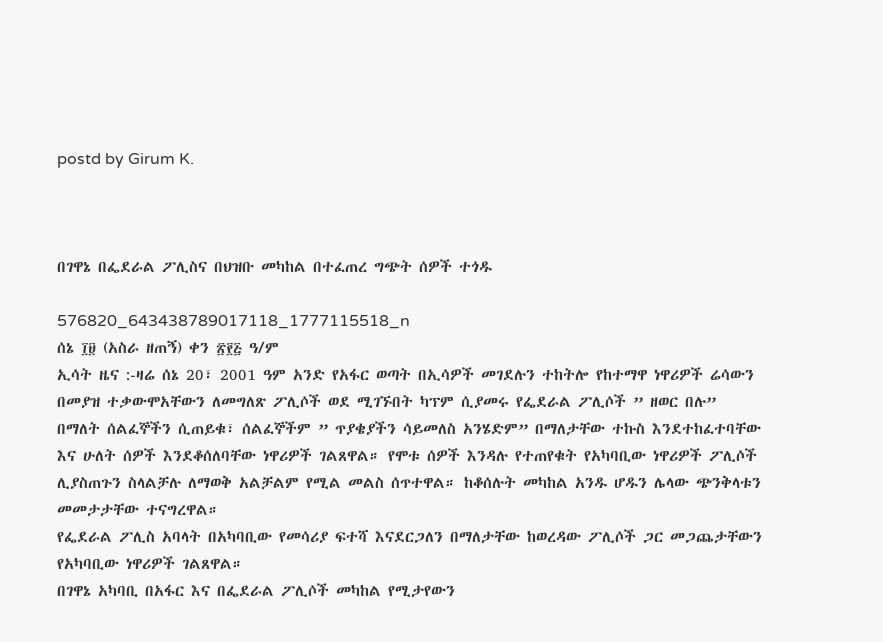postd by Girum K.



በገዋኔ በፌደራል ፖሊስና በህዝቡ መካከል በተፈጠረ ግጭት ሰዎች ተጎዱ

576820_643438789017118_1777115518_n
ሰኔ ፲፱ (አስራ ዘጠኝ) ቀን ፳፻፭ ዓ/ም
ኢሳት ዜና :-ዛሬ ሰኔ 20፣ 2001 ዓም አንድ የአፋር ወጣት በኢሳዎች መገደሉን ተከትሎ የከተማዋ ነዋሪዎች ሬሳውን በመያዝ ተቃውሞአቸውን ለመግለጽ ፖሊሶች ወደ ሚገኙበት ካፕም ሲያመሩ የፌደራል ፖሊሶች ” ዘወር በሉ” በማለት ሰልፈኞችን ሲጠይቁ፣ ሰልፈኞችም ” ጥያቄያችን ሳይመለስ አንሄድም” በማለታቸው ተኩስ እንደተከፈተባቸው እና ሁለት ሰዎች እንደቆሰለባቸው ነዋሪዎች ገልጸዋል። የሞቱ ሰዎች እንዳሉ የተጠየቁት የአካባቢው ነዋሪዎች ፖሊሶች ሊያስጠጉን ስላልቻሉ ለማወቅ አልቻልም የሚል መልስ ሰጥተዋል። ከቆሰሉት መካከል አንዱ ሆዱን ሌላው ጭንቅላቱን መመታታቸው ተናግረዋል።
የፌደራል ፖሊስ አባላት በአካባቢው የመሳሪያ ፍተሻ እናደርጋለን በማለታቸው ከወረዳው ፖሊሶች ጋር መጋጨታቸውን የአካባቢው ነዋሪዎች ገልጸዋል።
በገዋኔ አካባቢ በአፋር እና በፌደራል ፖሊሶች መካከል የሚታየውን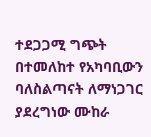ተደጋጋሚ ግጭት በተመለከተ የአካባቢውን ባለስልጣናት ለማነጋገር ያደረግነው ሙከራ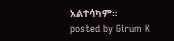አልተሳካም።
posted by Girum K